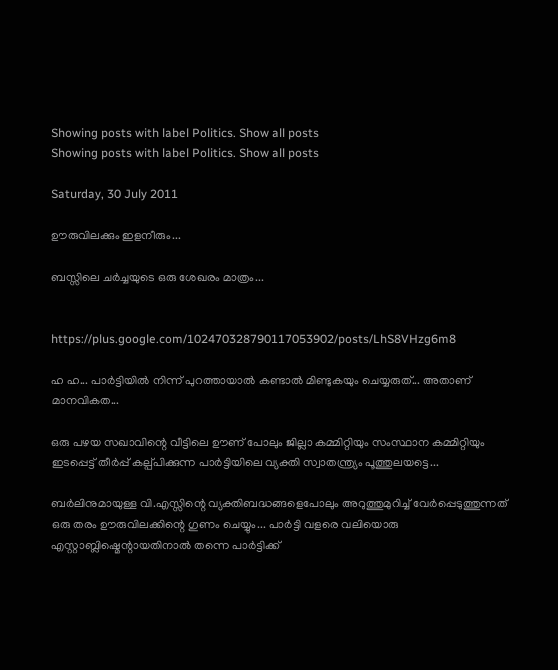Showing posts with label Politics. Show all posts
Showing posts with label Politics. Show all posts

Saturday, 30 July 2011

ഊരുവിലക്കും ഇളനീരും...

ബസ്സിലെ ചർച്ചയുടെ ഒരു ശേഖരം മാത്രം...


https://plus.google.com/102470328790117053902/posts/LhS8VHzg6m8

ഹ ഹ... പാർട്ടിയിൽ നിന്ന്‌ പുറത്തായാൽ കണ്ടാൽ മിണ്ടുകയും ചെയ്യരുത്‌... അതാണ്‌ മാനവികത...

ഒരു പഴയ സഖാവിന്റെ വീട്ടിലെ ഊണ്‌ പോലും ജില്ലാ കമ്മിറ്റിയും സംസ്ഥാന കമ്മിറ്റിയും ഇടപ്പെട്ട് തീർപ്പ് കല്പ്പിക്കുന്ന പാർട്ടിയിലെ വ്യക്തി സ്വാതന്ത്ര്യം പൂത്തുലയട്ടെ...

ബർലിനുമായുള്ള വി.എസ്സിന്റെ വ്യക്തിബദ്ധങ്ങളെപോലും അറുത്തുമുറിച്ച്‌ വേർപ്പെടുത്തുന്നത്‌ ഒരു തരം ഊരുവിലക്കിന്റെ ഗുണം ചെയ്യും... പാർട്ടി വളരെ വലിയൊരു എസ്റ്റാബ്ലിഷ്മെന്റായതിനാൽ തന്നെ പാർട്ടിക്ക്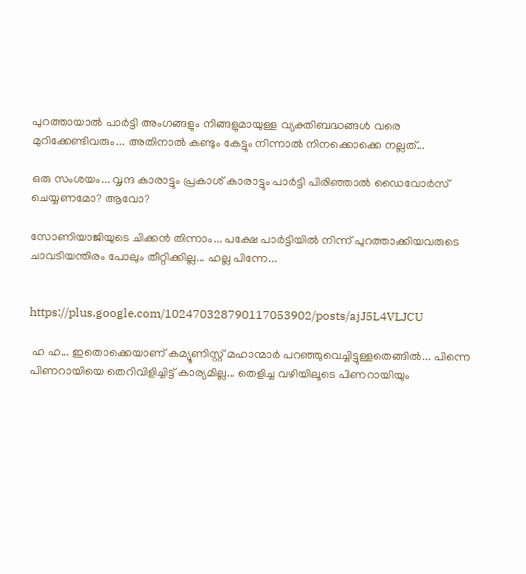പുറത്തായാൽ പാർട്ടി അംഗങ്ങളും നിങ്ങളുമായുള്ള വ്യക്തിബദ്ധങ്ങൾ വരെ മുറിക്കേണ്ടിവരും... അതിനാൽ കണ്ടും കേട്ടും നിന്നാൽ നിനക്കൊക്കെ നല്ലത്‌...

ഒരു സംശയം... വൃന്ദ കാരാട്ടും പ്രകാശ്‌ കാരാട്ടും പാർട്ടി പിരിഞ്ഞാൽ ഡൈവോർസ് ചെയ്യണമോ? ആവോ?

സോണിയാജിയുടെ ചിക്കൻ തിന്നാം... പക്ഷേ പാർട്ടിയിൽ നിന്ന്‌ പുറത്താക്കിയവരുടെ ചാവടിയന്തിരം പോലും തീറ്റിക്കില്ല... ഹല്ല പിന്നേ...


https://plus.google.com/102470328790117053902/posts/ajJ5L4VLJCU

 ഹ ഹ... ഇതൊക്കെയാണ് കമ്യൂണിസ്റ്റ് മഹാന്മാർ പറഞ്ഞുവെച്ചിട്ടുള്ളതെങ്ങിൽ... പിന്നെ പിണറായിയെ തെറിവിളിച്ചിട്ട് കാര്യമില്ല... തെളിച്ച വഴിയിലൂടെ പിണറായിയും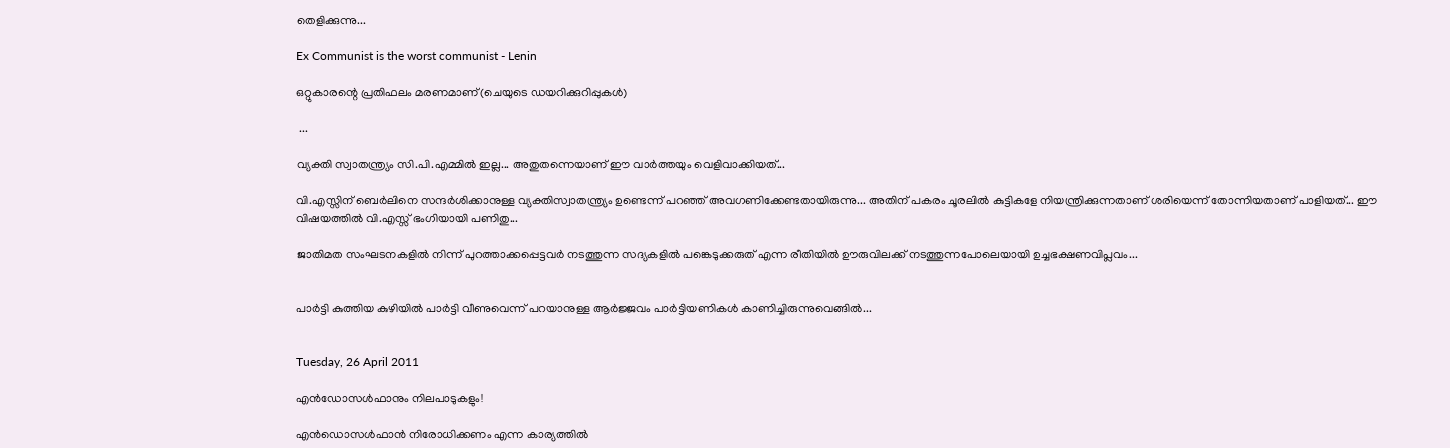തെളിക്കുന്നു...

Ex Communist is the worst communist - Lenin

ഒറ്റുകാരന്റെ പ്രതിഫലം മരണമാണ്(ചെയുടെ ഡയറിക്കുറിപ്പുകൾ)

 ...

വ്യക്തി സ്വാതന്ത്ര്യം സി.പി.എമ്മിൽ ഇല്ല... അതുതന്നെയാണ്‌ ഈ വാർത്തയും വെളിവാക്കിയത്...

വി.എസ്സിന്‌ ബെർലിനെ സന്ദർശിക്കാനുള്ള വ്യക്തിസ്വാതന്ത്ര്യം ഉണ്ടെന്ന് പറഞ്ഞ് അവഗണിക്കേണ്ടതായിരുന്നു... അതിന്‌ പകരം ചൂരലിൽ കുട്ടികളേ നിയന്ത്രിക്കുന്നതാണ്‌ ശരിയെന്ന് തോന്നിയതാണ്‌ പാളിയത്... ഈ വിഷയത്തിൽ വി.എസ്സ് ഭംഗിയായി പണിതു...

ജാതിമത സംഘടനകളിൽ നിന്ന്‌ പുറത്താക്കപ്പെട്ടവർ നടത്തുന്ന സദ്യകളിൽ പങ്കെടുക്കരുത് എന്ന രീതിയിൽ ഊരുവിലക്ക് നടത്തുന്നപോലെയായി ഉച്ചഭക്ഷണവിപ്ലവം...


പാർട്ടി കുത്തിയ കുഴിയിൽ പാർട്ടി വീണുവെന്ന് പറയാനുള്ള ആർജ്ജവം പാർട്ടിയണികൾ കാണിച്ചിരുന്നുവെങ്ങിൽ...


Tuesday, 26 April 2011

എൻഡോസൾഫാനും നിലപാടുകളും!

എൻഡൊസൾഫാൻ നിരോധിക്കണം എന്ന കാര്യത്തിൽ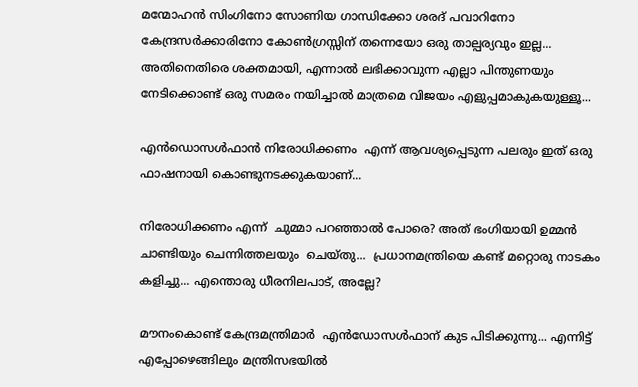മന്മോഹൻ സിംഗിനോ സോണിയ ഗാന്ധിക്കോ ശരദ് പവാറിനോ കേന്ദ്രസർക്കാരിനോ കോൺഗ്രസ്സിന് തന്നെയോ ഒരു താല്പര്യവും ഇല്ല... അതിനെതിരെ ശക്തമായി, എന്നാൽ ലഭിക്കാവുന്ന എല്ലാ പിന്തുണയും നേടിക്കൊണ്ട് ഒരു സമരം നയിച്ചാൽ മാത്രമെ വിജയം എളുപ്പമാകുകയുള്ളൂ...

എൻഡൊസൾഫാൻ നിരോധിക്കണം  എന്ന് ആവശ്യപ്പെടുന്ന പലരും ഇത് ഒരു ഫാഷനായി കൊണ്ടുനടക്കുകയാണ്...

നിരോധിക്കണം എന്ന്  ചുമ്മാ പറഞ്ഞാൽ പോരെ? അത് ഭംഗിയായി ഉമ്മൻ ചാണ്ടിയും ചെന്നിത്തലയും  ചെയ്തു...  പ്രധാനമന്ത്രിയെ കണ്ട് മറ്റൊരു നാടകം  കളിച്ചു... എന്തൊരു ധീരനിലപാട്, അല്ലേ?

മൗനംകൊണ്ട് കേന്ദ്രമന്ത്രിമാർ  എൻഡോസൾഫാന് കുട പിടിക്കുന്നു... എന്നിട്ട് എപ്പോഴെങ്ങിലും മന്ത്രിസഭയിൽ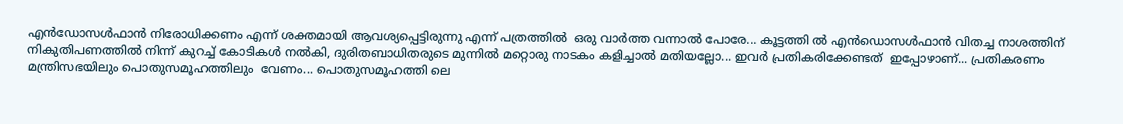എൻഡോസൾഫാൻ നിരോധിക്കണം എന്ന് ശക്തമായി ആവശ്യപ്പെട്ടിരുന്നു എന്ന് പത്രത്തിൽ  ഒരു വാർത്ത വന്നാൽ പോരേ... കൂട്ടത്തി ൽ എൻഡൊസൾഫാൻ വിതച്ച നാശത്തിന് നികുതിപണത്തിൽ നിന്ന് കുറച്ച് കോടികൾ നൽകി, ദുരിതബാധിതരുടെ മുന്നിൽ മറ്റൊരു നാടകം കളിച്ചാൽ മതിയല്ലോ... ഇവർ പ്രതികരിക്കേണ്ടത്  ഇപ്പോഴാണ്... പ്രതികരണം മന്ത്രിസഭയിലും പൊതുസമൂഹത്തിലും  വേണം... പൊതുസമൂഹത്തി ലെ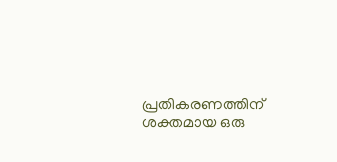പ്രതികരണത്തിന് ശക്തമായ ഒരു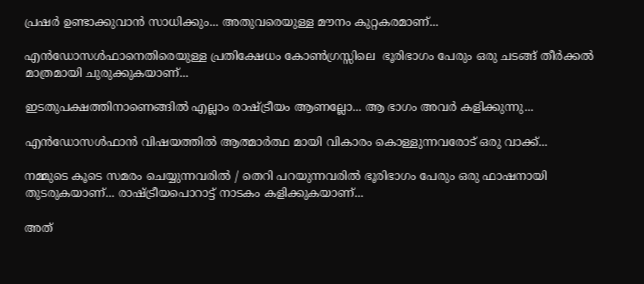പ്രഷർ ഉണ്ടാക്കുവാൻ സാധിക്കും... അതുവരെയുള്ള മൗനം കുറ്റകരമാണ്...

എൻഡോസൾഫാനെതിരെയുള്ള പ്രതിക്ഷേധം കോൺഗ്രസ്സിലെ  ഭൂരിഭാഗം പേരും ഒരു ചടങ്ങ് തീർക്കൽ മാത്രമായി ചുരുക്കുകയാണ്...

ഇടതുപക്ഷത്തിനാണെങ്ങിൽ എല്ലാം രാഷ്ട്രീയം ആണല്ലോ... ആ ഭാഗം അവർ കളിക്കുന്നു...

എൻഡോസൾഫാൻ വിഷയത്തിൽ ആത്മാർത്ഥ മായി വികാരം കൊള്ളുന്നവരോട് ഒരു വാക്ക്...

നമ്മുടെ കൂടെ സമരം ചെയ്യുന്നവരിൽ / തെറി പറയുന്നവരിൽ ഭൂരിഭാഗം പേരും ഒരു ഫാഷനായി തുടരുകയാണ്... രാഷ്ട്രീയപൊറാട്ട് നാടകം കളിക്കുകയാണ്...

അത്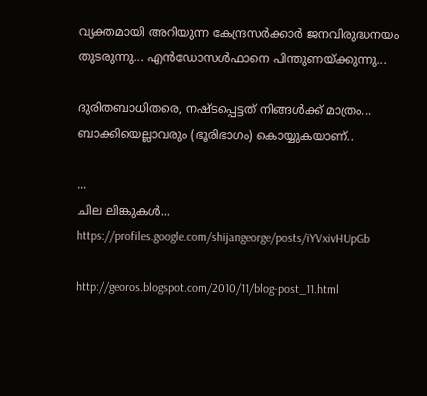വ്യക്തമായി അറിയുന്ന കേന്ദ്രസർക്കാർ ജനവിരുദ്ധനയം തുടരുന്നു... എൻഡോസൾഫാനെ പിന്തുണയ്ക്കുന്നു...

ദുരിതബാധിതരെ, നഷ്ടപ്പെട്ടത് നിങ്ങൾക്ക് മാത്രം... ബാക്കിയെല്ലാവരും (ഭൂരിഭാഗം) കൊയ്യുകയാണ്..

...
ചില ലിങ്കുകൾ...
https://profiles.google.com/shijangeorge/posts/iYVxivHUpGb

http://georos.blogspot.com/2010/11/blog-post_11.html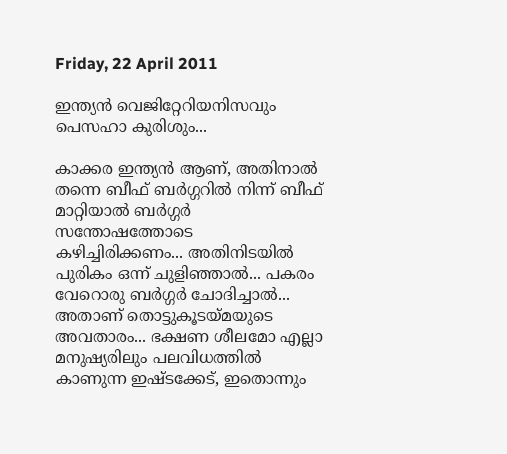Friday, 22 April 2011

ഇന്ത്യൻ വെജിറ്റേറിയനിസവും പെസഹാ കുരിശും...

കാക്കര ഇന്ത്യൻ ആണ്‌, അതിനാൽ തന്നെ ബീഫ് ബർഗ്ഗറിൽ നിന്ന്‌ ബീഫ് മാറ്റിയാൽ ബർഗ്ഗർ സന്തോഷത്തോടെ കഴിച്ചിരിക്കണം... അതിനിടയിൽ പുരികം ഒന്ന്‌ ചുളിഞ്ഞാൽ... പകരം വേറൊരു ബർഗ്ഗർ ചോദിച്ചാൽ... അതാണ്‌ തൊട്ടുകൂടയ്മയുടെ അവതാരം... ഭക്ഷണ ശീലമോ എല്ലാ മനുഷ്യരിലും പലവിധത്തിൽ കാണുന്ന ഇഷ്ടക്കേട്, ഇതൊന്നും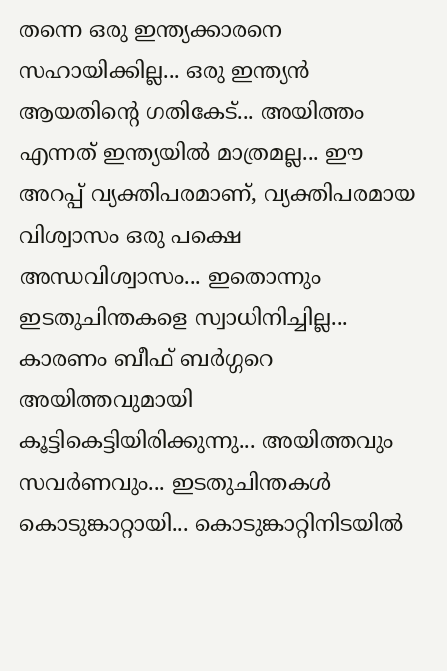തന്നെ ഒരു ഇന്ത്യക്കാരനെ സഹായിക്കില്ല... ഒരു ഇന്ത്യൻ ആയതിന്റെ ഗതികേട്... അയിത്തം എന്നത്‌ ഇന്ത്യയിൽ മാത്രമല്ല... ഈ അറപ്പ്‌ വ്യക്തിപരമാണ്‌, വ്യക്തിപരമായ വിശ്വാസം ഒരു പക്ഷെ അന്ധവിശ്വാസം... ഇതൊന്നും ഇടതുചിന്തകളെ സ്വാധിനിച്ചില്ല... കാരണം ബീഫ് ബർഗ്ഗറെ അയിത്തവുമായി കൂട്ടികെട്ടിയിരിക്കുന്നു... അയിത്തവും സവർണവും... ഇടതുചിന്തകൾ കൊടുങ്കാറ്റായി... കൊടുങ്കാറ്റിനിടയിൽ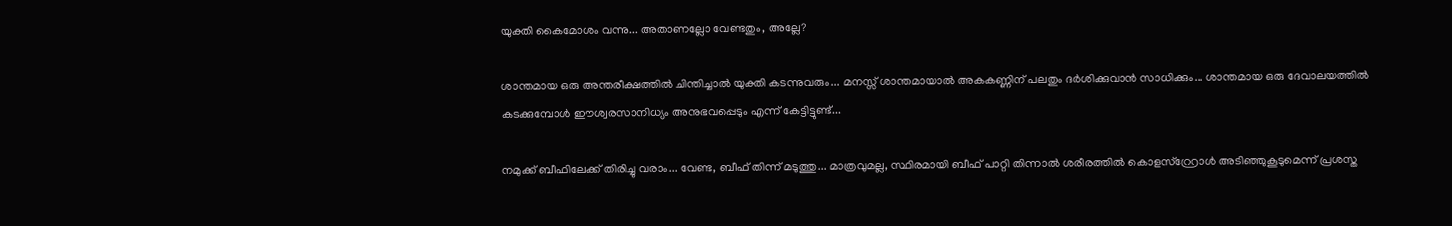യുക്തി കൈമോശം വന്നു... അതാണല്ലോ വേണ്ടതും, അല്ലേ?

ശാന്തമായ ഒരു അന്തരീക്ഷത്തിൽ ചിന്തിച്ചാൽ യുക്തി കടന്നുവരും... മനസ്സ്‌ ശാന്തമായാൽ അകകണ്ണിന്‌ പലതും ദർശിക്കുവാൻ സാധിക്കും... ശാന്തമായ ഒരു ദേവാലയത്തിൽ കടക്കുമ്പോൾ ഈശ്വരസാനിധ്യം അനുഭവപ്പെടും എന്ന്‌ കേട്ടിട്ടുണ്ട്...

നമുക്ക്‌ ബീഫിലേക്ക്‌ തിരിച്ചു വരാം... വേണ്ട, ബീഫ്‌ തിന്ന്‌ മടുത്തു... മാത്രവുമല്ല, സ്ഥിരമായി ബീഫ് പാറ്റി തിന്നാൽ ശരീരത്തിൽ കൊളസ്റ്റ്രോൾ അടിഞ്ഞുകൂടുമെന്ന്‌ പ്രശസ്ത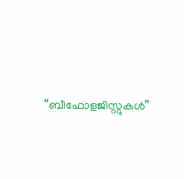“ബീഫോളജിസ്റ്റുകൾ”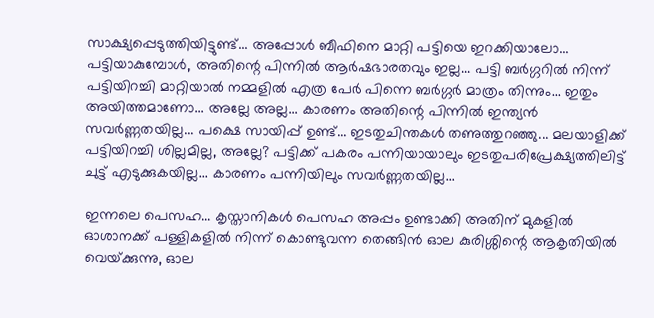സാക്ഷ്യപ്പെടുത്തിയിട്ടുണ്ട്... അപ്പോൾ ബീഫിനെ മാറ്റി പട്ടിയെ ഇറക്കിയാലോ... പട്ടിയാകുമ്പോൾ, അതിന്റെ പിന്നിൽ ആർഷഭാരതവും ഇല്ല... പട്ടി ബർഗ്ഗറിൽ നിന്ന്‌ പട്ടിയിറച്ചി മാറ്റിയാൽ നമ്മളിൽ എത്ര പേർ പിന്നെ ബർഗ്ഗർ മാത്രം തിന്നും... ഇതും അയിത്തമാണോ... അല്ലേ അല്ല... കാരണം അതിന്റെ പിന്നിൽ ഇന്ത്യൻ സവർണ്ണതയില്ല... പക്ഷെ സായിപ്പ്‌ ഉണ്ട്... ഇടതുചിന്തകൾ തണുത്തുറഞ്ഞു... മലയാളിക്ക്‌ പട്ടിയിറച്ചി ശില്ലമില്ല, അല്ലേ? പട്ടിക്ക്‌ പകരം പന്നിയായാലും ഇടതുപരിപ്രേക്ഷ്യത്തിലിട്ട്‌ ചുട്ട്‌ എടുക്കുകയില്ല... കാരണം പന്നിയിലും സവർണ്ണതയില്ല...

ഇന്നലെ പെസഹ... കൃസ്താനികൾ പെസഹ അപ്പം ഉണ്ടാക്കി അതിന്‌ മുകളിൽ ഓശാനക്ക്‌ പള്ളികളിൽ നിന്ന്‌ കൊണ്ടുവന്ന തെങ്ങിൻ ഓല കുരിശ്ശിന്റെ ആകൃതിയിൽ വെയ്‌ക്കുന്നു, ഓല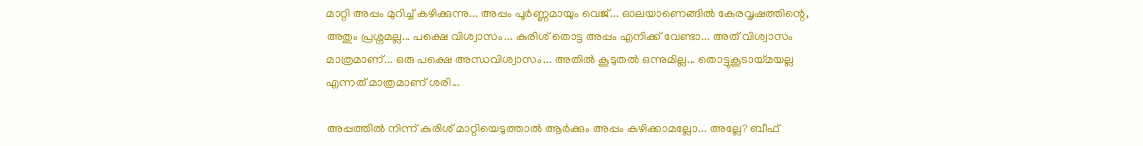മാറ്റി അപ്പം മുറിച്ച് കഴിക്കുന്നു... അപ്പം പൂർണ്ണമായും വെജ്... ഓലയാണെങ്ങിൽ കേരവൃഷത്തിന്റെ, അതും പ്രശ്നമല്ല... പക്ഷെ വിശ്വാസം... കുരിശ് തൊട്ട അപ്പം എനിക്ക്‌ വേണ്ടാ... അത് വിശ്വാസം മാത്രമാണ്‌... ഒരു പക്ഷെ അന്ധവിശ്വാസം... അതിൽ കൂടുതൽ ഒന്നുമില്ല... തൊട്ടുകൂടായ്മയല്ല എന്നത്‌ മാത്രമാണ്‌ ശരി...

അപ്പത്തിൽ നിന്ന്‌ കുരിശ്‌ മാറ്റിയെടുത്താൽ ആർക്കും അപ്പം കഴിക്കാമല്ലോ... അല്ലേ? ബീഫ്‌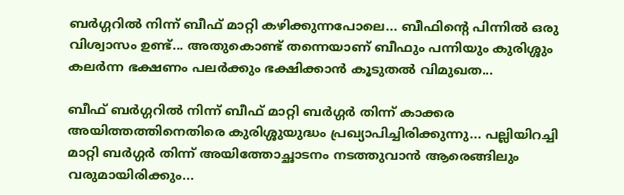ബർഗ്ഗറിൽ നിന്ന്‌ ബീഫ് മാറ്റി കഴിക്കുന്നപോലെ... ബീഫിന്റെ പിന്നിൽ ഒരു വിശ്വാസം ഉണ്ട്... അതുകൊണ്ട്‌ തന്നെയാണ്‌ ബീഫും പന്നിയും കുരിശ്ശും കലർന്ന ഭക്ഷണം പലർക്കും ഭക്ഷിക്കാൻ കൂടുതൽ വിമുഖത...

ബീഫ് ബർഗ്ഗറിൽ നിന്ന്‌ ബീഫ് മാറ്റി ബർഗ്ഗർ തിന്ന്‌ കാക്കര അയിത്തത്തിനെതിരെ കുരിശ്ശുയുദ്ധം പ്രഖ്യാപിച്ചിരിക്കുന്നു... പല്ലിയിറച്ചി മാറ്റി ബർഗ്ഗർ തിന്ന്‌ അയിത്തോച്ഛാടനം നടത്തുവാൻ ആരെങ്ങിലും വരുമായിരിക്കും...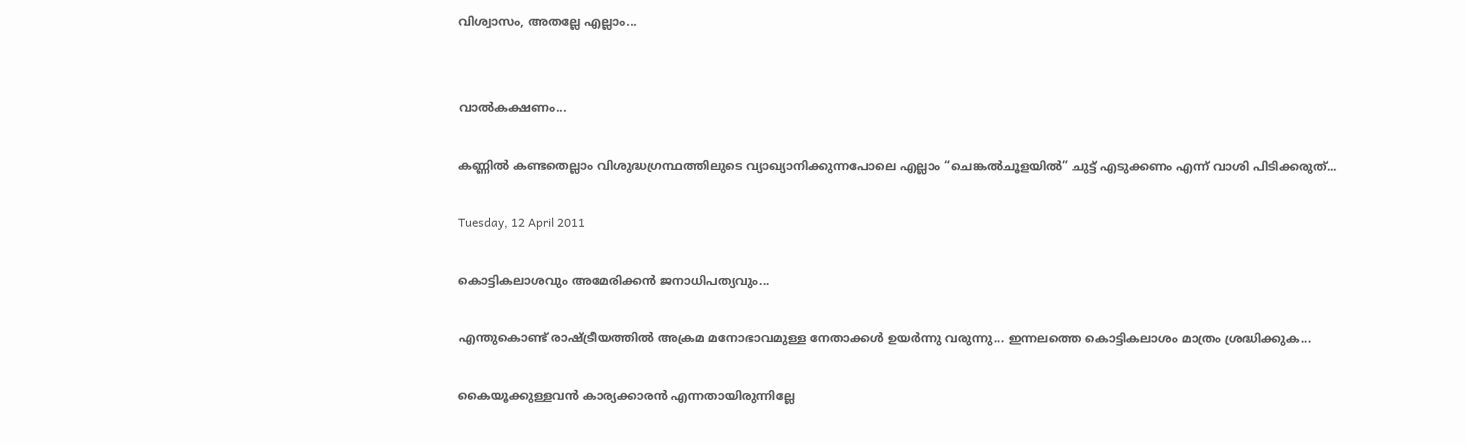വിശ്വാസം, അതല്ലേ എല്ലാം...


വാൽകക്ഷണം...

കണ്ണിൽ കണ്ടതെല്ലാം വിശുദ്ധഗ്രന്ഥത്തിലുടെ വ്യാഖ്യാനിക്കുന്നപോലെ എല്ലാം “ചെങ്കൽചൂളയിൽ” ചുട്ട്‌ എടുക്കണം എന്ന്‌ വാശി പിടിക്കരുത്‌...

Tuesday, 12 April 2011

കൊട്ടികലാശവും അമേരിക്കൻ ജനാധിപത്യവും...

എന്തുകൊണ്ട്‌ രാഷ്ട്രീയത്തിൽ അക്രമ മനോഭാവമുള്ള നേതാക്കൾ ഉയർന്നു വരുന്നു... ഇന്നലത്തെ കൊട്ടികലാശം മാത്രം ശ്രദ്ധിക്കുക...

കൈയൂക്കുള്ളവൻ കാര്യക്കാരൻ എന്നതായിരുന്നില്ലേ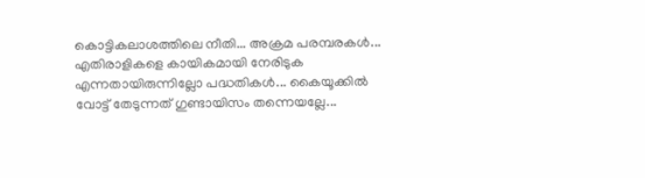കൊട്ടികലാശത്തിലെ നീതി... അക്രമ പരമ്പരകൾ... എതിരാളികളെ കായികമായി നേരിടുക എന്നതായിരുന്നില്ലോ പദ്ധതികൾ... കൈയൂക്കിൽ വോട്ട് തേടുന്നത്‌ ഗുണ്ടായിസം തന്നെയല്ലേ...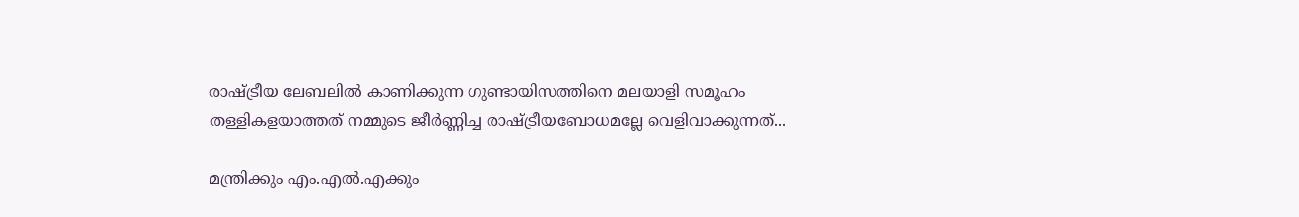രാഷ്ട്രീയ ലേബലിൽ കാണിക്കുന്ന ഗുണ്ടായിസത്തിനെ മലയാളി സമൂഹം തള്ളികളയാത്തത്‌ നമ്മുടെ ജീർണ്ണിച്ച രാഷ്ട്രീയബോധമല്ലേ വെളിവാക്കുന്നത്‌...

മന്ത്രിക്കും എം.എൽ.എക്കും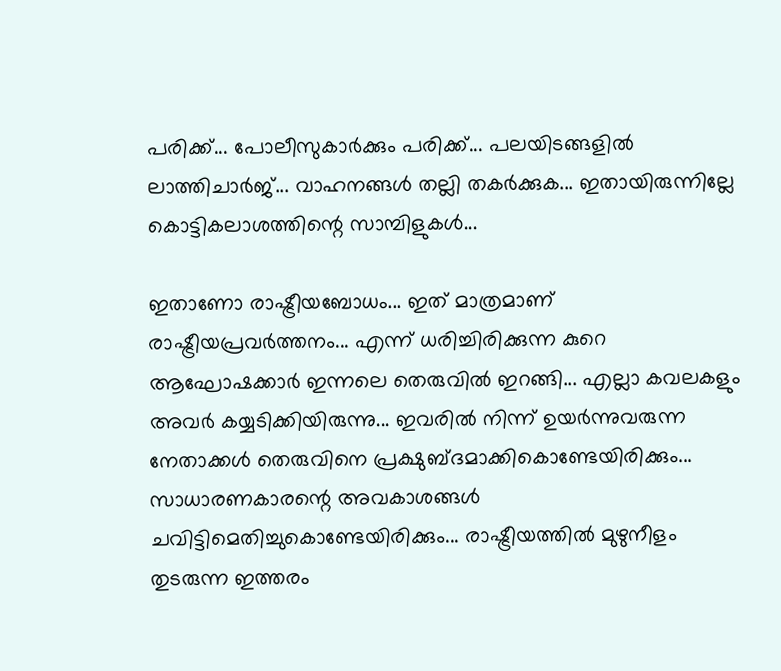പരിക്ക്‌... പോലീസുകാർക്കും പരിക്ക്‌... പലയിടങ്ങളിൽ ലാത്തിചാർജ്... വാഹനങ്ങൾ തല്ലി തകർക്കുക... ഇതായിരുന്നില്ലേ കൊട്ടികലാശത്തിന്റെ സാമ്പിളുകൾ...

ഇതാണോ രാഷ്ട്രീയബോധം... ഇത്‌ മാത്രമാണ്‌ രാഷ്ട്രീയപ്രവർത്തനം... എന്ന്‌ ധരിച്ചിരിക്കുന്ന കുറെ ആഘോഷക്കാർ ഇന്നലെ തെരുവിൽ ഇറങ്ങി... എല്ലാ കവലകളും അവർ കയ്യടിക്കിയിരുന്നു... ഇവരിൽ നിന്ന്‌ ഉയർന്നുവരുന്ന നേതാക്കൾ തെരുവിനെ പ്രക്ഷുബ്ദമാക്കികൊണ്ടേയിരിക്കും... സാധാരണകാരന്റെ അവകാശങ്ങൾ ചവിട്ടിമെതിച്ചുകൊണ്ടേയിരിക്കും... രാഷ്ട്രീയത്തിൽ മുഴുനീളം തുടരുന്ന ഇത്തരം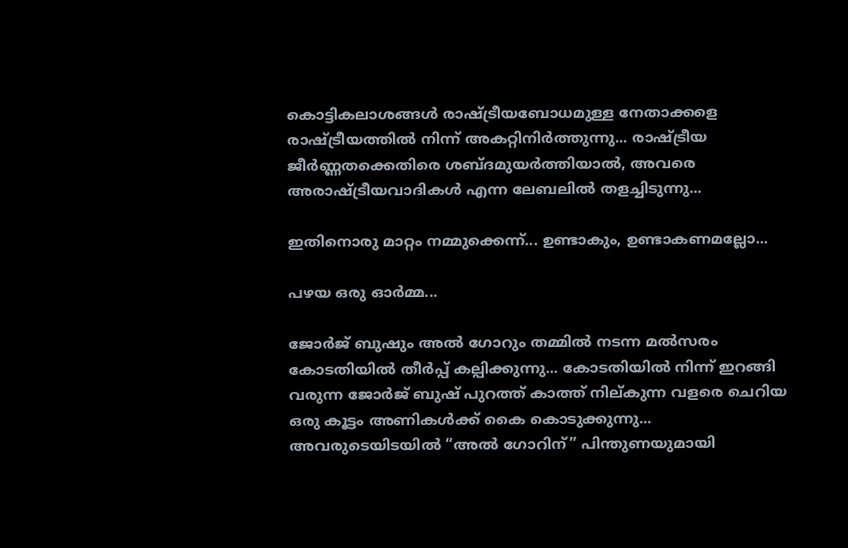കൊട്ടികലാശങ്ങൾ രാഷ്ട്രീയബോധമുള്ള നേതാക്കളെ രാഷ്ട്രീയത്തിൽ നിന്ന്‌ അകറ്റിനിർത്തുന്നു... രാഷ്ട്രീയ ജീർണ്ണതക്കെതിരെ ശബ്ദമുയർത്തിയാൽ, അവരെ അരാഷ്ട്രീയവാദികൾ എന്ന ലേബലിൽ തളച്ചിടുന്നു...

ഇതിനൊരു മാറ്റം നമ്മുക്കെന്ന്‌... ഉണ്ടാകും, ഉണ്ടാകണമല്ലോ...

പഴയ ഒരു ഓർമ്മ...

ജോർജ്‌ ബുഷും അൽ ഗോറും തമ്മിൽ നടന്ന മൽസരം കോടതിയിൽ തീർപ്പ്‌ കല്പിക്കുന്നു... കോടതിയിൽ നിന്ന്‌ ഇറങ്ങി വരുന്ന ജോർജ്‌ ബുഷ്‌ പുറത്ത്‌ കാത്ത്‌ നില്കുന്ന വളരെ ചെറിയ ഒരു കൂട്ടം അണികൾക്ക്‌ കൈ കൊടുക്കുന്നു... അവരുടെയിടയിൽ “അൽ ഗോറിന്‌” പിന്തുണയുമായി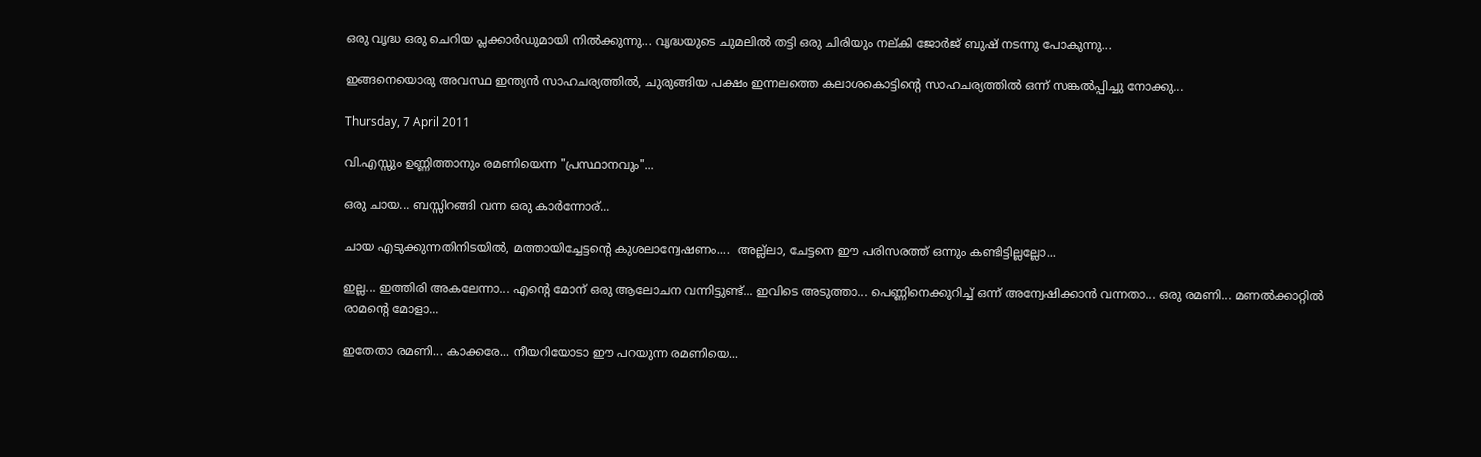ഒരു വൃദ്ധ ഒരു ചെറിയ പ്ലക്കാർഡുമായി നിൽക്കുന്നു... വൃദ്ധയുടെ ചുമലിൽ തട്ടി ഒരു ചിരിയും നല്കി ജോർജ്‌ ബുഷ്‌ നടന്നു പോകുന്നു...

ഇങ്ങനെയൊരു അവസ്ഥ ഇന്ത്യൻ സാഹചര്യത്തിൽ, ചുരുങ്ങിയ പക്ഷം ഇന്നലത്തെ കലാശകൊട്ടിന്റെ സാഹചര്യത്തിൽ ഒന്ന്‌ സങ്കൽപ്പിച്ചു നോക്കു...

Thursday, 7 April 2011

വി.എസ്സും ഉണ്ണിത്താനും രമണിയെന്ന "പ്രസ്ഥാനവും"...

ഒരു ചായ... ബസ്സിറങ്ങി വന്ന ഒരു കാർന്നോര്‌...

ചായ എടുക്കുന്നതിനിടയിൽ, മത്തായിച്ചേട്ടന്റെ കുശലാന്വേഷണം....  അല്ല്ലാ, ചേട്ടനെ ഈ പരിസരത്ത്‌ ഒന്നും കണ്ടിട്ടില്ലല്ലോ...

ഇല്ല... ഇത്തിരി അകലേന്നാ... എന്റെ മോന്‌ ഒരു ആലോചന വന്നിട്ടുണ്ട്‌... ഇവിടെ അടുത്താ... പെണ്ണിനെക്കുറിച്ച്‌ ഒന്ന്‌ അന്വേഷിക്കാൻ വന്നതാ... ഒരു രമണി... മണൽക്കാറ്റിൽ രാമന്റെ മോളാ...

ഇതേതാ രമണി... കാക്കരേ... നീയറിയോടാ ഈ പറയുന്ന രമണിയെ...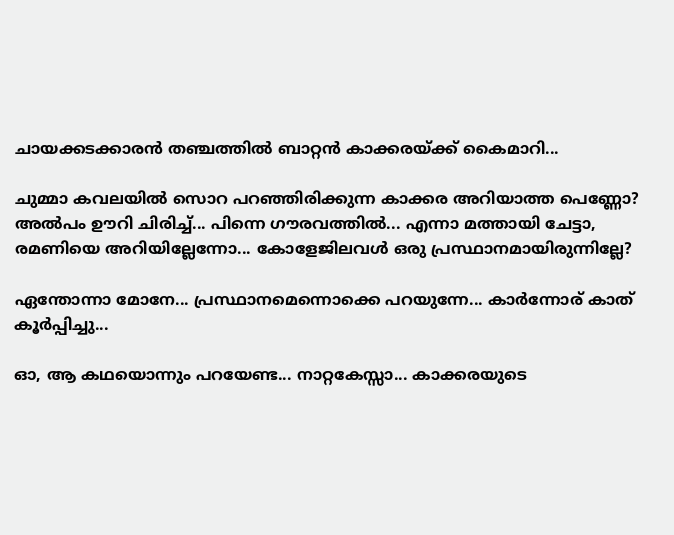ചായക്കടക്കാരൻ തഞ്ചത്തിൽ ബാറ്റൻ കാക്കരയ്‌ക്ക്‌ കൈമാറി...

ചുമ്മാ കവലയിൽ സൊറ പറഞ്ഞിരിക്കുന്ന കാക്കര അറിയാത്ത പെണ്ണോ? അൽപം ഊറി ചിരിച്ച്‌... പിന്നെ ഗൗരവത്തിൽ... എന്നാ മത്തായി ചേട്ടാ, രമണിയെ അറിയില്ലേന്നോ... കോളേജിലവൾ ഒരു പ്രസ്ഥാനമായിരുന്നില്ലേ?

ഏന്തോന്നാ മോനേ... പ്രസ്ഥാനമെന്നൊക്കെ പറയുന്നേ... കാർന്നോര്‌ കാത്‌ കൂർപ്പിച്ചു...

ഓ, ആ കഥയൊന്നും പറയേണ്ട... നാറ്റകേസ്സാ... കാക്കരയുടെ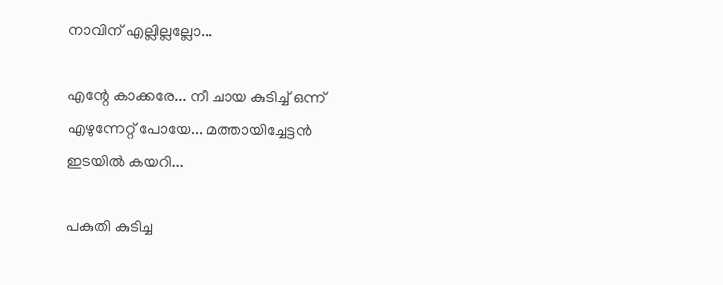നാവിന്‌ എല്ലില്ലല്ലോ...

എന്റേ കാക്കരേ... നീ ചായ കുടിച്ച്‌ ഒന്ന്‌ എഴുന്നേറ്റ്‌ പോയേ... മത്തായിച്ചേട്ടൻ ഇടയിൽ കയറി...

പകുതി കുടിച്ച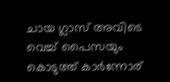ചായ ഗ്ലാസ്‌ അവിടെ വെച്ച്‌ പൈസയും കൊടുത്ത്‌ കാർന്നോര്‌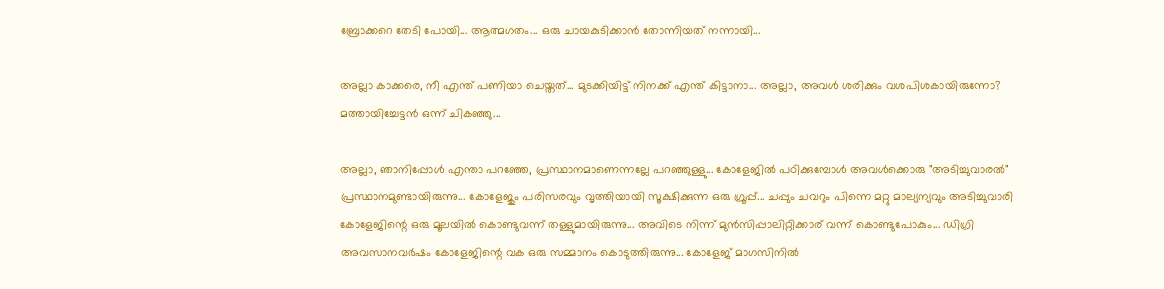ബ്രോക്കറെ തേടി പോയി... ആത്മഗതം... ഒരു ചായകുടിക്കാൻ തോന്നിയത്‌ നന്നായി...

അല്ലാ കാക്കരെ, നീ എന്ത്‌ പണിയാ ചെയ്തത്‌... മുടക്കിയിട്ട്‌ നിനക്ക്‌ എന്ത്‌ കിട്ടാനാ... അല്ലാ, അവൾ ശരിക്കും വശപിശകായിരുന്നോ? മത്തായിച്ചേട്ടൻ ഒന്ന്‌ ചികഞ്ഞു...

അല്ലാ, ഞാനിപ്പോൾ എന്താ പറഞ്ഞേ, പ്രസ്ഥാനമാണെന്നല്ലേ പറഞ്ഞുള്ളു... കോളേജിൽ പഠിക്കുമ്പോൾ അവൾക്കൊരു "അടിച്ചുവാരൽ" പ്രസ്ഥാനമുണ്ടായിരുന്നു... കോളേജും പരിസരവും വൃത്തിയായി സൂക്ഷിക്കുന്ന ഒരു ഗ്രൂപ്പ്‌... ചപ്പും ചവറും പിന്നെ മറ്റു മാല്യന്യവും അടിച്ചുവാരി കോളേജിന്റെ ഒരു മൂലയിൽ കൊണ്ടുവന്ന്‌ തള്ളുമായിരുന്നു... അവിടെ നിന്ന്‌ മുൻസിപ്പാലിറ്റിക്കാര്‌ വന്ന്‌ കൊണ്ടുപോകും... ഡിഗ്രി അവസാനവർഷം കോളേജിന്റെ വക ഒരു സമ്മാനം കൊടുത്തിരുന്നു... കോളേജ്‌ മാഗസിനിൽ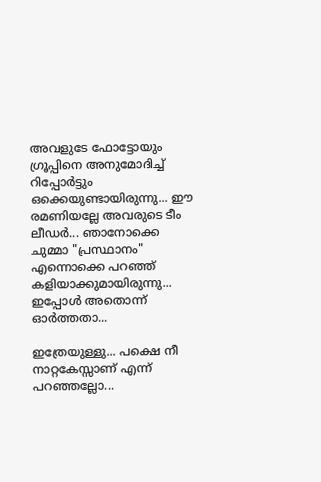അവളുടേ ഫോട്ടോയും ഗ്രൂപ്പിനെ അനുമോദിച്ച്‌ റിപ്പോർട്ടും ഒക്കെയുണ്ടായിരുന്നു... ഈ രമണിയല്ലേ അവരുടെ ടീം ലീഡർ... ഞാനോക്കെ ചുമ്മാ "പ്രസ്ഥാനം" എന്നൊക്കെ പറഞ്ഞ്‌ കളിയാക്കുമായിരുന്നു... ഇപ്പോൾ അതൊന്ന്‌ ഓർത്തതാ...

ഇത്രേയുള്ളു... പക്ഷെ നീ നാറ്റകേസ്സാണ്‌ എന്ന്‌ പറഞ്ഞല്ലോ...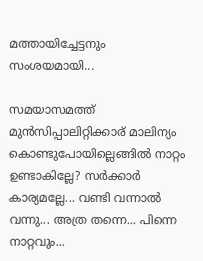മത്തായിച്ചേട്ടനും സംശയമായി...

സമയാസമത്ത്‌ മുൻസിപ്പാലിറ്റിക്കാര്‌ മാലിന്യം കൊണ്ടുപോയില്ലെങ്ങിൽ നാറ്റം ഉണ്ടാകില്ലേ? സർക്കാർ കാര്യമല്ലേ... വണ്ടി വന്നാൽ വന്നു... അത്ര തന്നെ... പിന്നെ നാറ്റവും...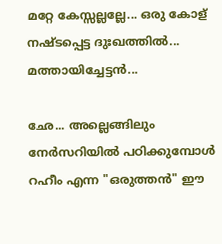മറ്റേ കേസ്സല്ലല്ലേ... ഒരു കോള്‌ നഷ്ടപ്പെട്ട ദുഃഖത്തിൽ... മത്തായിച്ചേട്ടൻ...

ഛേ... അല്ലെങ്ങിലും നേർസറിയിൽ പഠിക്കുമ്പോൾ റഹീം എന്ന "ഒരുത്തൻ" ഈ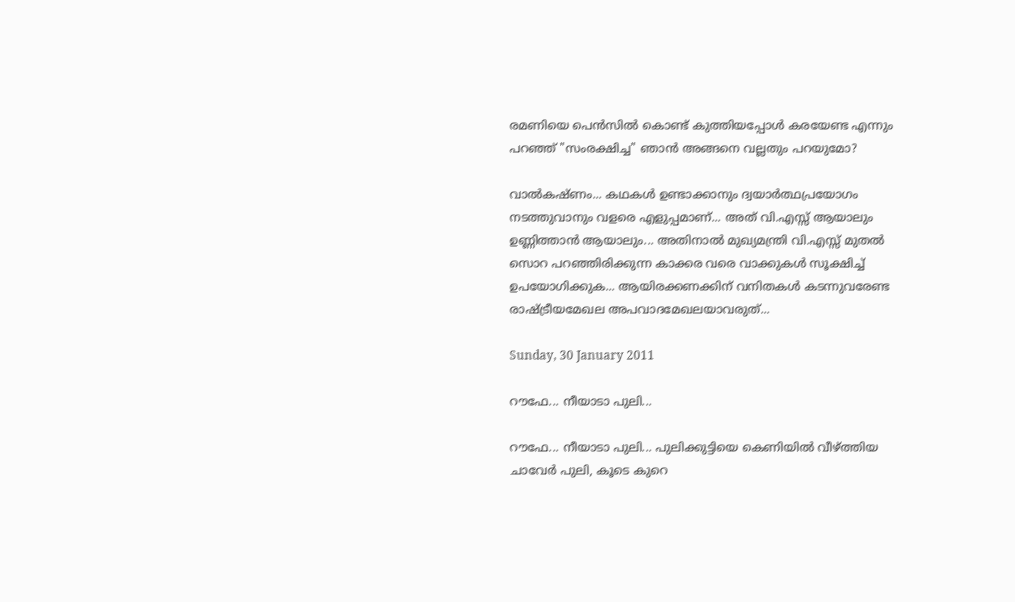രമണിയെ പെൻസിൽ കൊണ്ട്‌ കുത്തിയപ്പോൾ കരയേണ്ട എന്നും പറഞ്ഞ്‌ "സംരക്ഷിച്ച" ഞാൻ അങ്ങനെ വല്ലതും പറയുമോ?

വാൽകഷ്ണം... കഥകൾ ഉണ്ടാക്കാനും ദ്വയാർത്ഥപ്രയോഗം നടത്തുവാനും വളരെ എളുപ്പമാണ്‌... അത്‌ വി.എസ്സ്‌ ആയാലും ഉണ്ണിത്താൻ ആയാലും... അതിനാൽ മുഖ്യമന്ത്രി വി.എസ്സ്‌ മുതൽ സൊറ പറഞ്ഞിരിക്കുന്ന കാക്കര വരെ വാക്കുകൾ സൂക്ഷിച്ച്‌ ഉപയോഗിക്കുക... ആയിരക്കണക്കിന്‌ വനിതകൾ കടന്നുവരേണ്ട രാഷ്ട്രീയമേഖല അപവാദമേഖലയാവരുത്‌...

Sunday, 30 January 2011

റൗഫേ... നീയാടാ പുലി...

റൗഫേ... നീയാടാ പുലി... പുലിക്കുട്ടിയെ കെണിയിൽ വീഴ്ത്തിയ ചാവേർ പുലി, കൂടെ കുറെ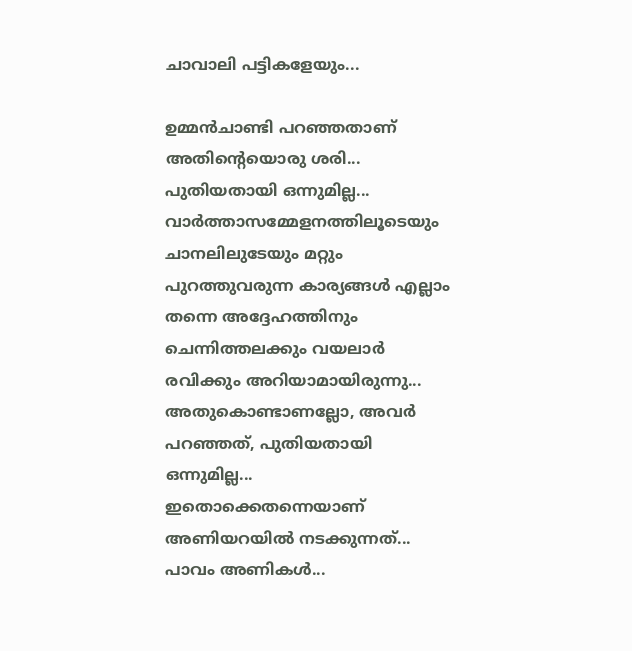ചാവാലി പട്ടികളേയും...

ഉമ്മൻചാണ്ടി പറഞ്ഞതാണ്‌ അതിന്റെയൊരു ശരി... പുതിയതായി ഒന്നുമില്ല... വാർത്താസമ്മേളനത്തിലൂടെയും ചാനലിലുടേയും മറ്റും പുറത്തുവരുന്ന കാര്യങ്ങൾ എല്ലാം തന്നെ അദ്ദേഹത്തിനും ചെന്നിത്തലക്കും വയലാർ രവിക്കും അറിയാമായിരുന്നു... അതുകൊണ്ടാണല്ലോ, അവർ പറഞ്ഞത്‌, പുതിയതായി ഒന്നുമില്ല... ഇതൊക്കെതന്നെയാണ്‌ അണിയറയിൽ നടക്കുന്നത്‌... പാവം അണികൾ...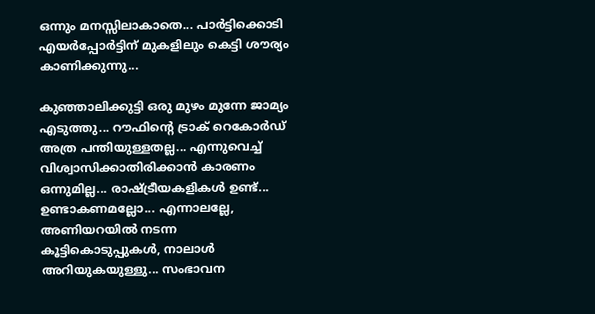ഒന്നും മനസ്സിലാകാതെ... പാർട്ടിക്കൊടി എയർപ്പോർട്ടിന്‌ മുകളിലും കെട്ടി ശൗര്യം കാണിക്കുന്നു...

കുഞ്ഞാലിക്കുട്ടി ഒരു മുഴം മുന്നേ ജാമ്യം എടുത്തു... റൗഫിന്റെ ട്രാക്‌ റെകോർഡ്‌ അത്ര പന്തിയുള്ളതല്ല... എന്നുവെച്ച്‌ വിശ്വാസിക്കാതിരിക്കാൻ കാരണം ഒന്നുമില്ല... രാഷ്ട്രീയകളികൾ ഉണ്ട്‌... ഉണ്ടാകണമല്ലോ... എന്നാലല്ലേ, അണിയറയിൽ നടന്ന കൂട്ടികൊടുപ്പുകൾ, നാലാൾ അറിയുകയുള്ളു... സംഭാവന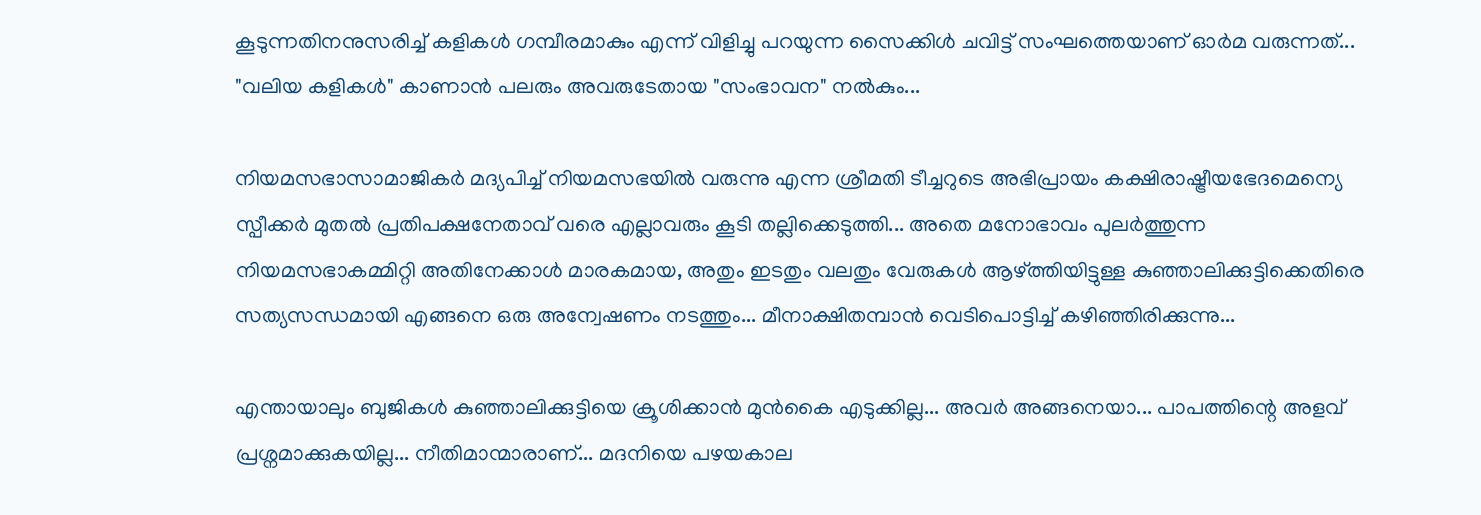കൂടുന്നതിനനുസരിച്ച്‌ കളികൾ ഗമ്പീരമാകും എന്ന്‌ വിളിച്ചു പറയുന്ന സൈക്കിൾ ചവിട്ട്‌ സംഘത്തെയാണ്‌ ഓർമ വരുന്നത്‌... "വലിയ കളികൾ" കാണാൻ പലരും അവരുടേതായ "സംഭാവന" നൽകും...

നിയമസഭാസാമാജികർ മദ്യപിച്ച്‌ നിയമസഭയിൽ വരുന്നു എന്ന ശ്രീമതി ടീച്ചറുടെ അഭിപ്രായം കക്ഷിരാഷ്ട്രീയഭേദമെന്യെ സ്പീക്കർ മുതൽ പ്രതിപക്ഷനേതാവ്‌ വരെ എല്ലാവരും കൂടി തല്ലിക്കെടുത്തി... അതെ മനോഭാവം പുലർത്തുന്ന നിയമസഭാകമ്മിറ്റി അതിനേക്കാൾ മാരകമായ, അതും ഇടതും വലതും വേരുകൾ ആഴ്ത്തിയിട്ടുള്ള കുഞ്ഞാലിക്കുട്ടിക്കെതിരെ സത്യസന്ധമായി എങ്ങനെ ഒരു അന്വേഷണം നടത്തും... മീനാക്ഷിതമ്പാൻ വെടിപൊട്ടിച്ച്‌ കഴിഞ്ഞിരിക്കുന്നു...

എന്തായാലും ബുജികൾ കുഞ്ഞാലിക്കുട്ടിയെ ക്രൂശിക്കാൻ മുൻകൈ എടുക്കില്ല... അവർ അങ്ങനെയാ... പാപത്തിന്റെ അളവ്‌ പ്രശ്നമാക്കുകയില്ല... നീതിമാന്മാരാണ്‌... മദനിയെ പഴയകാല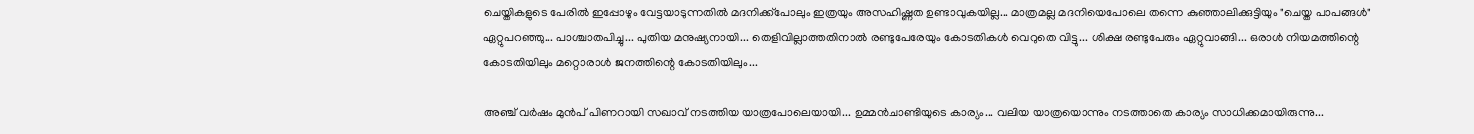ചെയ്തികളുടെ പേരിൽ ഇപ്പോഴും വേട്ടയാടുന്നതിൽ മദനിക്ക്‌പോലും ഇത്രയും അസഹിഷ്ണത ഉണ്ടാവുകയില്ല... മാത്രമല്ല മദനിയെപോലെ തന്നെ കുഞ്ഞാലിക്കുട്ടിയും "ചെയ്ത പാപങ്ങൾ" ഏറ്റുപറഞ്ഞു... പാശ്ചാതപിച്ചു... പുതിയ മനുഷ്യനായി... തെളിവില്ലാത്തതിനാൽ രണ്ടുപേരേയും കോടതികൾ വെറുതെ വിട്ടു... ശിക്ഷ രണ്ടുപേരും ഏറ്റുവാങ്ങി... ഒരാൾ നിയമത്തിന്റെ കോടതിയിലും മറ്റൊരാൾ ജനത്തിന്റെ കോടതിയിലും...

അഞ്ച്‌ വർഷം മുൻപ്‌ പിണറായി സഖാവ്‌ നടത്തിയ യാത്രപോലെയായി... ഉമ്മൻചാണ്ടിയുടെ കാര്യം... വലിയ യാത്രയൊന്നും നടത്താതെ കാര്യം സാധിക്കമായിരുന്നു...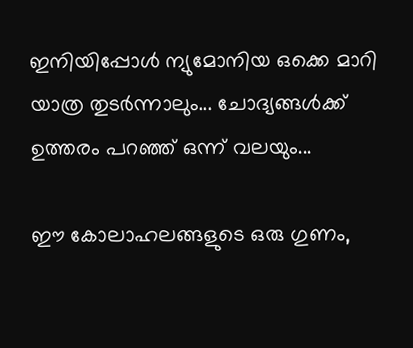ഇനിയിപ്പോൾ ന്യുമോനിയ ഒക്കെ മാറി യാത്ര തുടർന്നാലും... ചോദ്യങ്ങൾക്ക്‌ ഉത്തരം പറഞ്ഞ്‌ ഒന്ന്‌ വലയും...

ഈ കോലാഹലങ്ങളുടെ ഒരു ഗുണം,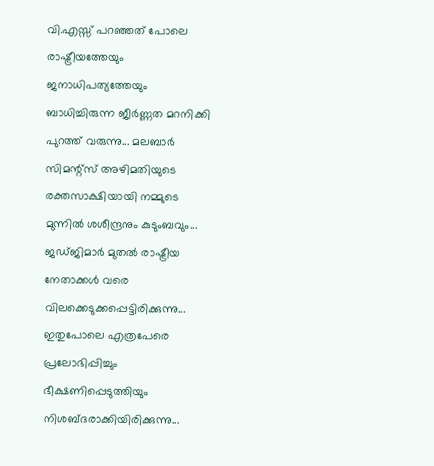വി.എസ്സ്‌ പറഞ്ഞത്‌ പോലെ രാഷ്ട്രീയത്തേയും ജനാധിപത്യത്തേയും ബാധിച്ചിരുന്ന ജീർണ്ണത മറനിക്കി പുറത്ത്‌ വരുന്നു... മലബാർ സിമന്റ്സ്‌ അഴിമതിയുടെ രക്തസാക്ഷിയായി നമ്മുടെ മുന്നിൽ ശശീന്ദ്രനും കുടുംബവും... ജഡ്ജിമാർ മുതൽ രാഷ്ട്രീയ നേതാക്കൾ വരെ വിലക്കെടുക്കപ്പെട്ടിരിക്കുന്നു... ഇതുപോലെ എത്രപേരെ പ്രലോഭിപ്പിച്ചും ഭീക്ഷണിപ്പെടുത്തിയും നിശബ്ദരാക്കിയിരിക്കുന്നു...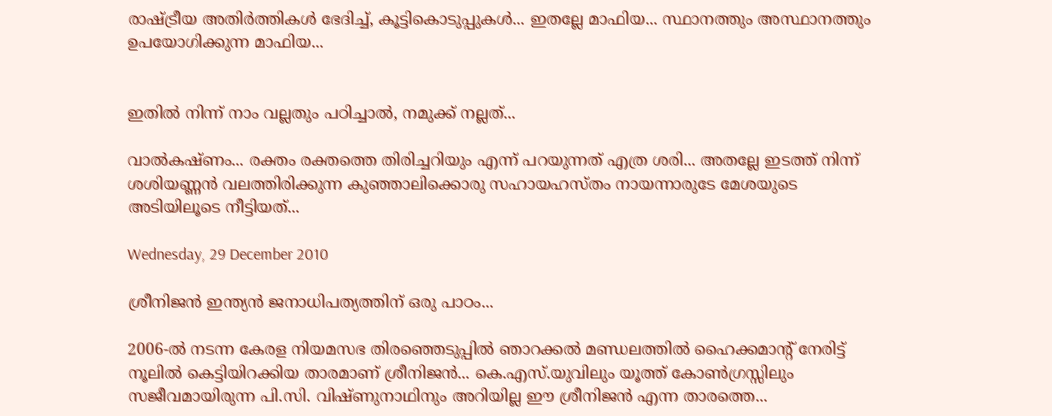രാഷ്ട്രീയ അതിർത്തികൾ ഭേദിച്ച്‌, കൂട്ടികൊടുപ്പുകൾ... ഇതല്ലേ മാഫിയ... സ്ഥാനത്തും അസ്ഥാനത്തും ഉപയോഗിക്കുന്ന മാഫിയ...


ഇതിൽ നിന്ന്‌ നാം വല്ലതും പഠിച്ചാൽ, നമുക്ക്‌ നല്ലത്‌...

വാൽകഷ്ണം... രക്തം രക്തത്തെ തിരിച്ചറിയും എന്ന്‌ പറയുന്നത്‌ എത്ര ശരി... അതല്ലേ ഇടത്ത്‌ നിന്ന്‌ ശശിയണ്ണൻ വലത്തിരിക്കുന്ന കുഞ്ഞാലിക്കൊരു സഹായഹസ്തം നായന്നാരുടേ മേശയുടെ അടിയിലൂടെ നീട്ടിയത്‌...

Wednesday, 29 December 2010

ശ്രീനിജൻ ഇന്ത്യൻ ജനാധിപത്യത്തിന്‌ ഒരു പാഠം...

2006-ൽ നടന്ന കേരള നിയമസഭ തിരഞ്ഞെടുപ്പിൽ ഞാറക്കൽ മണ്ഡലത്തിൽ ഹൈക്കമാന്റ്‌ നേരിട്ട്‌ നൂലിൽ കെട്ടിയിറക്കിയ താരമാണ്‌ ശ്രീനിജൻ... കെ.എസ്.യുവിലും യൂത്ത്‌ കോൺഗ്രസ്സിലും സജീവമായിരുന്ന പി.സി. വിഷ്ണുനാഥിനും അറിയില്ല ഈ ശ്രീനിജൻ എന്ന താരത്തെ...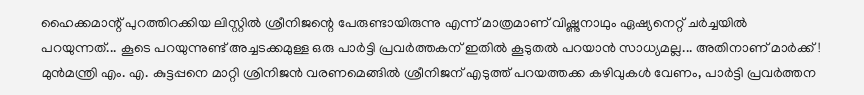ഹൈക്കമാന്റ് പുറത്തിറക്കിയ ലിസ്റ്റിൽ ശ്രീനിജന്റെ പേരുണ്ടായിരുന്നു എന്ന്‌ മാത്രമാണ്‌ വിഷ്ണുനാഥും ഏഷ്യനെറ്റ്‌ ചർച്ചയിൽ പറയുന്നത്‌... കൂടെ പറയുന്നുണ്ട്‌ അച്ചടക്കമുള്ള ഒരു പാർട്ടി പ്രവർത്തകന്‌ ഇതിൽ കൂടുതൽ പറയാൻ സാധ്യമല്ല... അതിനാണ്‌ മാർക്ക്‌! മുൻമന്ത്രി എം. എ. കുട്ടപ്പനെ മാറ്റി ശ്രിനിജൻ വരണമെങ്ങിൽ ശ്രീനിജന്‌ എടുത്ത്‌ പറയത്തക്ക കഴിവുകൾ വേണം, പാർട്ടി പ്രവർത്തന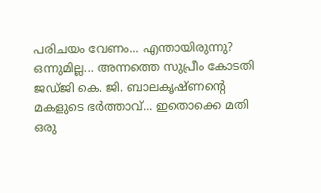പരിചയം വേണം... എന്തായിരുന്നു? ഒന്നുമില്ല... അന്നത്തെ സുപ്രീം കോടതി ജഡ്ജി കെ. ജി. ബാലകൃഷ്ണന്റെ മകളുടെ ഭർത്താവ്‌... ഇതൊക്കെ മതി ഒരു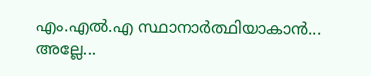എം.എൽ.എ സ്ഥാനാർത്ഥിയാകാൻ... അല്ലേ...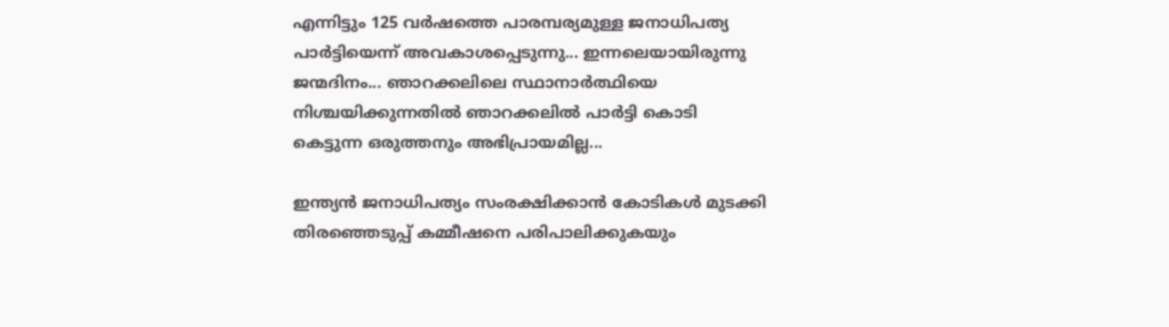എന്നിട്ടും 125 വർഷത്തെ പാരമ്പര്യമുള്ള ജനാധിപത്യ പാർട്ടിയെന്ന്‌ അവകാശപ്പെടുന്നു... ഇന്നലെയായിരുന്നു ജന്മദിനം... ഞാറക്കലിലെ സ്ഥാനാർത്ഥിയെ നിശ്ചയിക്കുന്നതിൽ ഞാറക്കലിൽ പാർട്ടി കൊടി കെട്ടുന്ന ഒരുത്തനും അഭിപ്രായമില്ല...

ഇന്ത്യൻ ജനാധിപത്യം സംരക്ഷിക്കാൻ കോടികൾ മുടക്കി തിരഞ്ഞെടുപ്പ്‌ കമ്മീഷനെ പരിപാലിക്കുകയും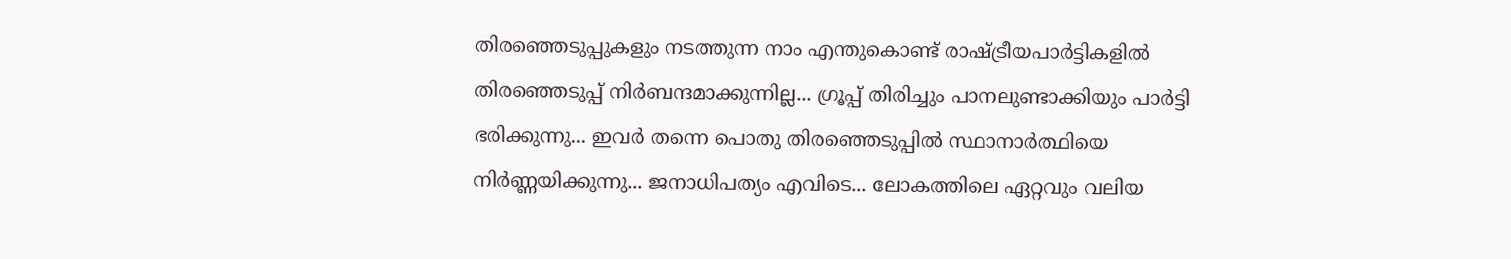തിരഞ്ഞെടുപ്പുകളും നടത്തുന്ന നാം എന്തുകൊണ്ട്‌ രാഷ്ട്രീയപാർട്ടികളിൽ തിരഞ്ഞെടുപ്പ്‌ നിർബന്ദമാക്കുന്നില്ല... ഗ്രൂപ്പ്‌ തിരിച്ചും പാനലുണ്ടാക്കിയും പാർട്ടി ഭരിക്കുന്നു... ഇവർ തന്നെ പൊതു തിരഞ്ഞെടുപ്പിൽ സ്ഥാനാർത്ഥിയെ നിർണ്ണയിക്കുന്നു... ജനാധിപത്യം എവിടെ... ലോകത്തിലെ ഏറ്റവും വലിയ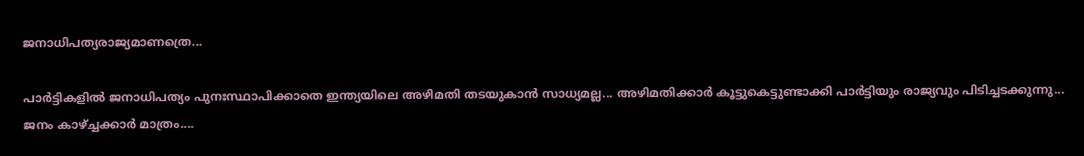ജനാധിപത്യരാജ്യമാണത്രെ...

പാർട്ടികളിൽ ജനാധിപത്യം പുനഃസ്ഥാപിക്കാതെ ഇന്ത്യയിലെ അഴിമതി തടയുകാൻ സാധ്യമല്ല... അഴിമതിക്കാർ കൂട്ടുകെട്ടുണ്ടാക്കി പാർട്ടിയും രാജ്യവും പിടിച്ചടക്കുന്നു... ജനം കാഴ്‌ച്ചക്കാർ മാത്രം....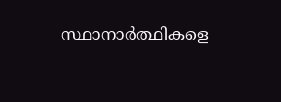സ്ഥാനാർത്ഥികളെ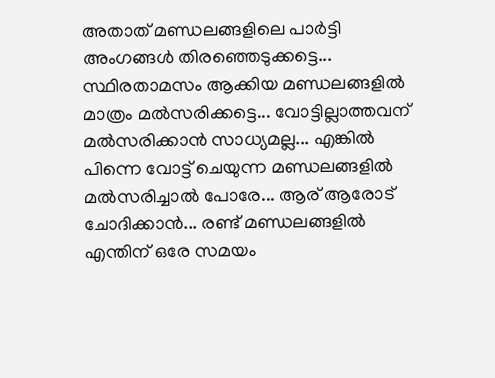അതാത്‌ മണ്ഡലങ്ങളിലെ പാർട്ടി അംഗങ്ങൾ തിരഞ്ഞെടുക്കട്ടെ... സ്ഥിരതാമസം ആക്കിയ മണ്ഡലങ്ങളിൽ മാത്രം മൽസരിക്കട്ടെ... വോട്ടില്ലാത്തവന്‌ മൽസരിക്കാൻ സാധ്യമല്ല... എങ്കിൽ പിന്നെ വോട്ട്‌ ചെയുന്ന മണ്ഡലങ്ങളിൽ മൽസരിച്ചാൽ പോരേ... ആര്‌ ആരോട്‌ ചോദിക്കാൻ... രണ്ട് മണ്ഡലങ്ങളിൽ എന്തിന്‌ ഒരേ സമയം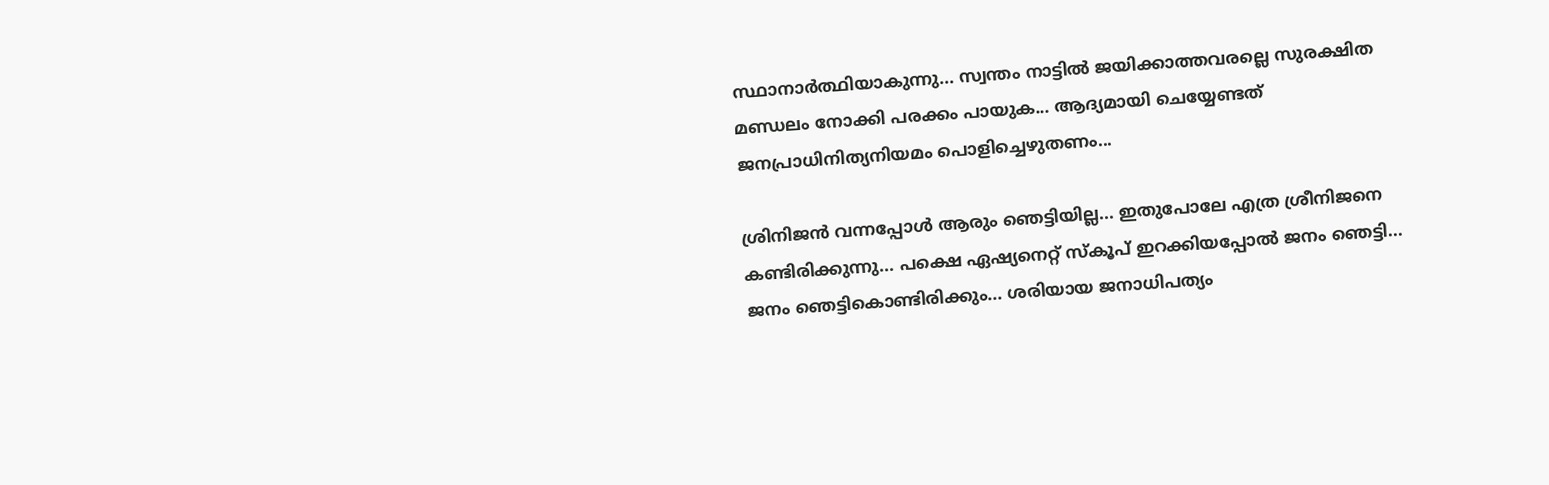സ്ഥാനാർത്ഥിയാകുന്നു... സ്വന്തം നാട്ടിൽ ജയിക്കാത്തവരല്ലെ സുരക്ഷിത മണ്ഡലം നോക്കി പരക്കം പായുക... ആദ്യമായി ചെയ്യേണ്ടത്‌ ജനപ്രാധിനിത്യനിയമം പൊളിച്ചെഴുതണം...

ശ്രിനിജൻ വന്നപ്പോൾ ആരും ഞെട്ടിയില്ല... ഇതുപോലേ എത്ര ശ്രീനിജനെ കണ്ടിരിക്കുന്നു... പക്ഷെ ഏഷ്യനെറ്റ് സ്കൂപ്‌ ഇറക്കിയപ്പോൽ ജനം ഞെട്ടി... ജനം ഞെട്ടികൊണ്ടിരിക്കും... ശരിയായ ജനാധിപത്യം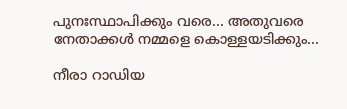പുനഃസ്ഥാപിക്കും വരെ... അതുവരെ നേതാക്കൾ നമ്മളെ കൊള്ളയടിക്കും...

നീരാ റാഡിയ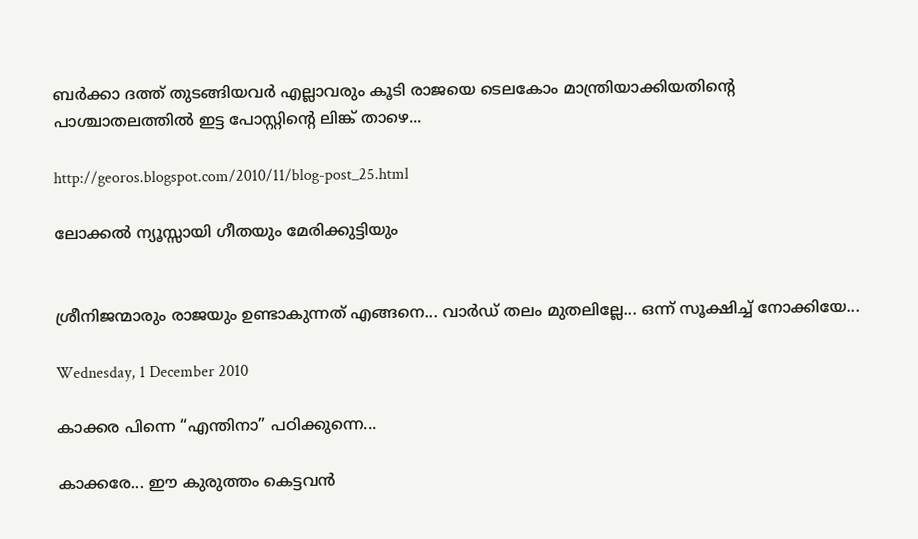ബർക്കാ ദത്ത് തുടങ്ങിയവർ എല്ലാവരും കൂടി രാജയെ ടെലകോം മാന്ത്രിയാക്കിയതിന്റെ പാശ്ചാതലത്തിൽ ഇട്ട പോസ്റ്റിന്റെ ലിങ്ക് താഴെ...

http://georos.blogspot.com/2010/11/blog-post_25.html

ലോക്കൽ ന്യൂസ്സായി ഗീതയും മേരിക്കുട്ടിയും


ശ്രീനിജന്മാരും രാജയും ഉണ്ടാകുന്നത്‌ എങ്ങനെ... വാർഡ്‌ തലം മുതലില്ലേ... ഒന്ന്‌ സൂക്ഷിച്ച്‌ നോക്കിയേ...

Wednesday, 1 December 2010

കാക്കര പിന്നെ “എന്തിനാ” പഠിക്കുന്നെ...

കാക്കരേ... ഈ കുരുത്തം കെട്ടവൻ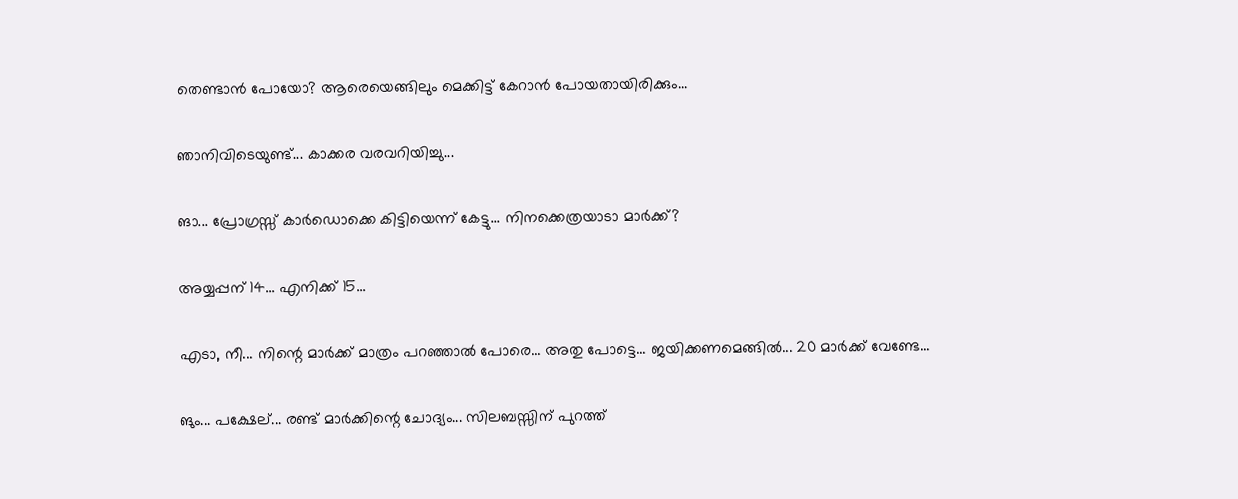തെണ്ടാൻ പോയോ? ആരെയെങ്ങിലും മെക്കിട്ട്‌ കേറാൻ പോയതായിരിക്കും...

ഞാനിവിടെയുണ്ട്... കാക്കര വരവറിയിച്ചു...

ങാ... പ്രോഗ്രസ്സ്‌ കാർഡൊക്കെ കിട്ടിയെന്ന്‌ കേട്ടു... നിനക്കെത്രയാടാ മാർക്ക്‌?

അയ്യപ്പന്‌ 14... എനിക്ക്‌ 15...

എടാ, നീ... നിന്റെ മാർക്ക്‌ മാത്രം പറഞ്ഞാൽ പോരെ... അതു പോട്ടെ... ജയിക്കണമെങ്ങിൽ... 20 മാർക്ക്‌ വേണ്ടേ...

ങും... പക്ഷേല്‌... രണ്ട് മാർക്കിന്റെ ചോദ്യം... സിലബസ്സിന്‌ പുറത്ത്‌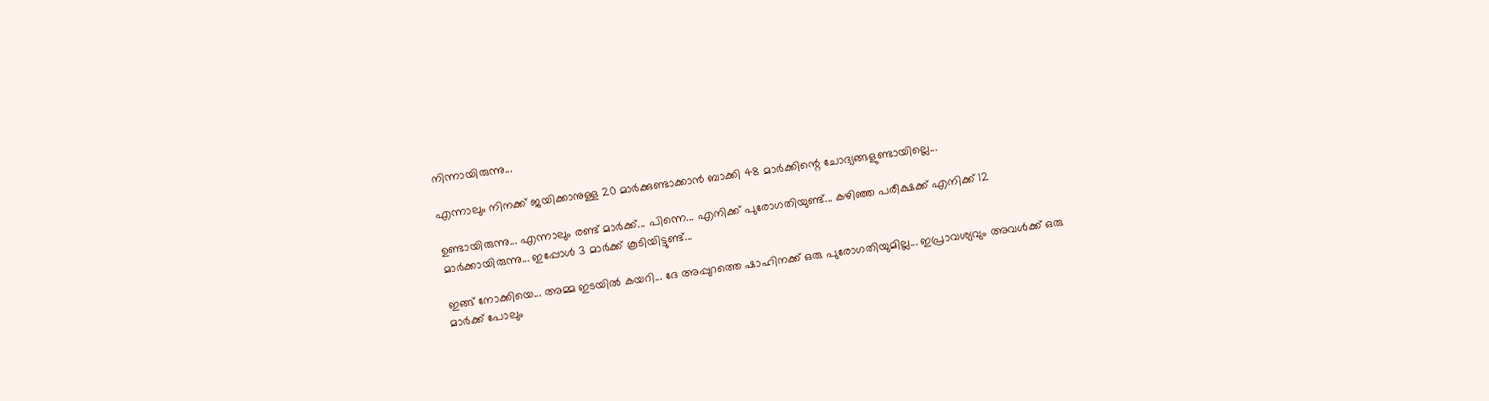നിന്നായിരുന്നു...

എന്നാലും നിനക്ക്‌ ജയിക്കാനുള്ള 20 മാർക്കുണ്ടാക്കാൻ ബാക്കി 48 മാർക്കിന്റെ ചോദ്യങ്ങളുണ്ടായില്ലെ...

ഉണ്ടായിരുന്നു... എന്നാലും രണ്ട് മാർക്ക്‌... പിന്നെ... എനിക്ക്‌ പുരോഗതിയുണ്ട്‌... കഴിഞ്ഞ പരീക്ഷക്ക്‌ എനിക്ക്‌ 12 മാർക്കായിരുന്നു... ഇപ്പോൾ 3 മാർക്ക്‌ കൂടിയിട്ടുണ്ട്‌...

ഇങ്ങ്‌ നോക്കിയെ... അമ്മ ഇടയിൽ കയറി... ദേ അപ്പുറത്തെ ഷാഹിനക്ക്‌ ഒരു പുരോഗതിയുമില്ല... ഇപ്രാവശ്യവും അവൾക്ക്‌ ഒരു മാർക്ക്‌ പോലും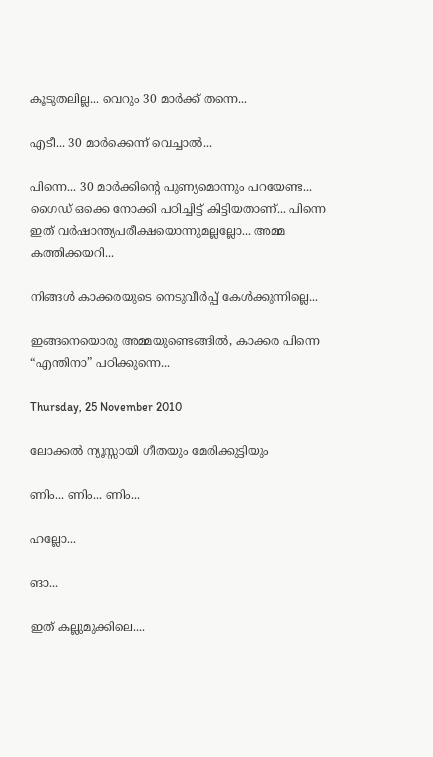കൂടുതലില്ല... വെറും 30 മാർക്ക്‌ തന്നെ...

എടീ... 30 മാർക്കെന്ന്‌ വെച്ചാൽ...

പിന്നെ... 30 മാർക്കിന്റെ പുണ്യമൊന്നും പറയേണ്ട... ഗൈഡ് ഒക്കെ നോക്കി പഠിച്ചിട്ട് കിട്ടിയതാണ്‌... പിന്നെ ഇത്‌ വർഷാന്ത്യപരീക്ഷയൊന്നുമല്ലല്ലോ... അമ്മ കത്തിക്കയറി...

നിങ്ങൾ കാക്കരയുടെ നെടുവീർപ്പ്‌ കേൾക്കുന്നില്ലെ...

ഇങ്ങനെയൊരു അമ്മയുണ്ടെങ്ങിൽ, കാക്കര പിന്നെ “എന്തിനാ” പഠിക്കുന്നെ...

Thursday, 25 November 2010

ലോക്കൽ ന്യൂസ്സായി ഗീതയും മേരിക്കുട്ടിയും

ണിം... ണിം... ണിം...

ഹല്ലോ...

ങാ...

ഇത്‌ കല്ലുമുക്കിലെ....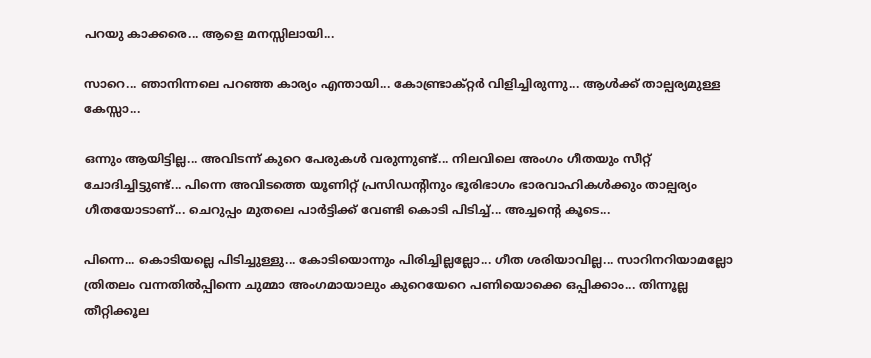പറയു കാക്കരെ... ആളെ മനസ്സിലായി...

സാറെ... ഞാനിന്നലെ പറഞ്ഞ കാര്യം എന്തായി... കോണ്ട്രാക്‌റ്റർ വിളിച്ചിരുന്നു... ആൾക്ക്‌ താല്പര്യമുള്ള കേസ്സാ...

ഒന്നും ആയിട്ടില്ല... അവിടന്ന്‌ കുറെ പേരുകൾ വരുന്നുണ്ട്‌... നിലവിലെ അംഗം ഗീതയും സീറ്റ്‌ ചോദിച്ചിട്ടുണ്ട്... പിന്നെ അവിടത്തെ യൂണിറ്റ്‌ പ്രസിഡന്റിനും ഭൂരിഭാഗം ഭാരവാഹികൾക്കും താല്പര്യം ഗീതയോടാണ്‌... ചെറുപ്പം മുതലെ പാർട്ടിക്ക്‌ വേണ്ടി കൊടി പിടിച്ച്... അച്ചന്റെ കൂടെ...

പിന്നെ... കൊടിയല്ലെ പിടിച്ചുള്ളു... കോടിയൊന്നും പിരിച്ചില്ലല്ലോ... ഗീത ശരിയാവില്ല... സാറിനറിയാമല്ലോ ത്രിതലം വന്നതിൽപ്പിന്നെ ചുമ്മാ അംഗമായാലും കുറെയേറെ പണിയൊക്കെ ഒപ്പിക്കാം... തിന്നൂല്ല തീറ്റിക്കൂല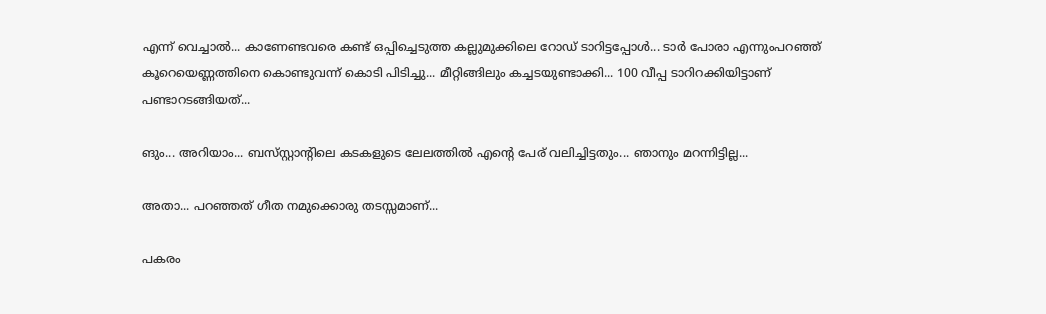എന്ന്‌ വെച്ചാൽ... കാണേണ്ടവരെ കണ്ട് ഒപ്പിച്ചെടുത്ത കല്ലുമുക്കിലെ റോഡ്‌ ടാറിട്ടപ്പോൾ... ടാർ പോരാ എന്നുംപറഞ്ഞ്‌ കൂറെയെണ്ണത്തിനെ കൊണ്ടുവന്ന്‌ കൊടി പിടിച്ചു... മീറ്റിങ്ങിലും കച്ചടയുണ്ടാക്കി... 100 വീപ്പ ടാറിറക്കിയിട്ടാണ്‌ പണ്ടാറടങ്ങിയത്‌...

ങും... അറിയാം... ബസ്‌സ്റ്റാന്റിലെ കടകളുടെ ലേലത്തിൽ എന്റെ പേര്‌ വലിച്ചിട്ടതും... ഞാനും മറന്നിട്ടില്ല...

അതാ... പറഞ്ഞത്‌ ഗീത നമുക്കൊരു തടസ്സമാണ്‌...

പകരം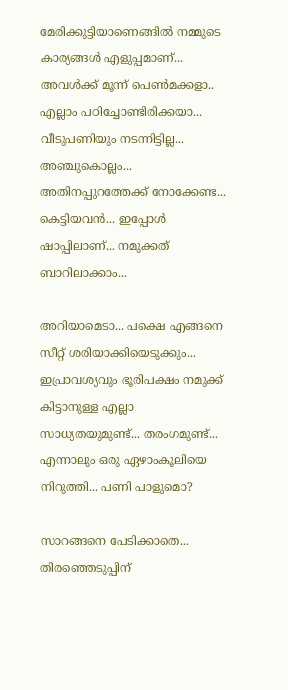മേരിക്കുട്ടിയാണെങ്ങിൽ നമ്മുടെ കാര്യങ്ങൾ എളുപ്പമാണ്‌... അവൾക്ക്‌ മൂന്ന്‌ പെൺമക്കളാ.. എല്ലാം പഠിച്ചോണ്ടിരിക്കയാ... വീടുപണിയും നടന്നിട്ടില്ല... അഞ്ചുകൊല്ലം... അതിനപ്പുറത്തേക്ക്‌ നോക്കേണ്ട... കെട്ടിയവൻ... ഇപ്പോൾ ഷാപ്പിലാണ്‌... നമുക്കത്‌ ബാറിലാക്കാം...

അറിയാമെടാ... പക്ഷെ എങ്ങനെ സീറ്റ്‌ ശരിയാക്കിയെടുക്കും... ഇപ്രാവശ്യവും ഭൂരിപക്ഷം നമുക്ക് കിട്ടാനുള്ള എല്ലാ സാധ്യതയുമുണ്ട്... തരംഗമുണ്ട്‌... എന്നാലും ഒരു ഏഴാംകൂലിയെ നിറുത്തി... പണി പാളുമൊ?

സാറങ്ങനെ പേടിക്കാതെ... തിരഞ്ഞെടുപ്പിന്‌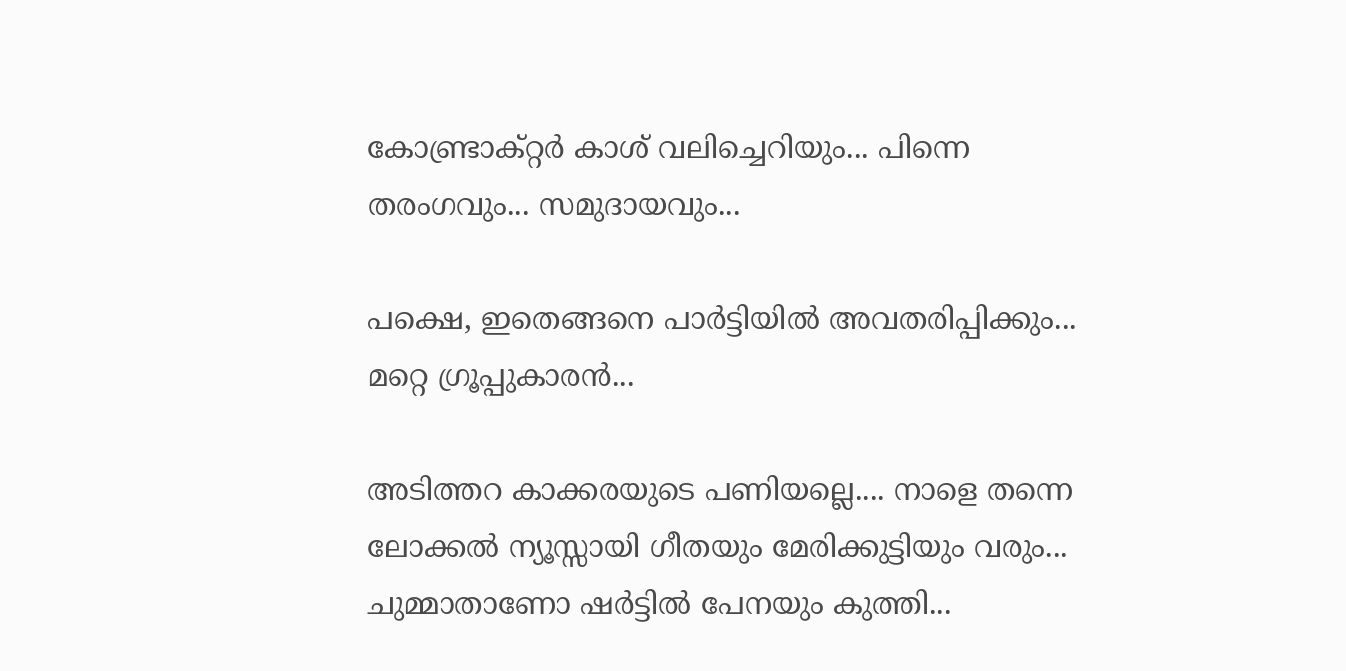കോണ്ട്രാക്റ്റർ കാശ്‌ വലിച്ചെറിയും... പിന്നെ തരംഗവും... സമുദായവും...

പക്ഷെ, ഇതെങ്ങനെ പാർട്ടിയിൽ അവതരിപ്പിക്കും... മറ്റെ ഗ്രൂപ്പുകാരൻ...

അടിത്തറ കാക്കരയുടെ പണിയല്ലെ.... നാളെ തന്നെ ലോക്കൽ ന്യൂസ്സായി ഗീതയും മേരിക്കുട്ടിയും വരും... ചുമ്മാതാണോ ഷർട്ടിൽ പേനയും കുത്തി...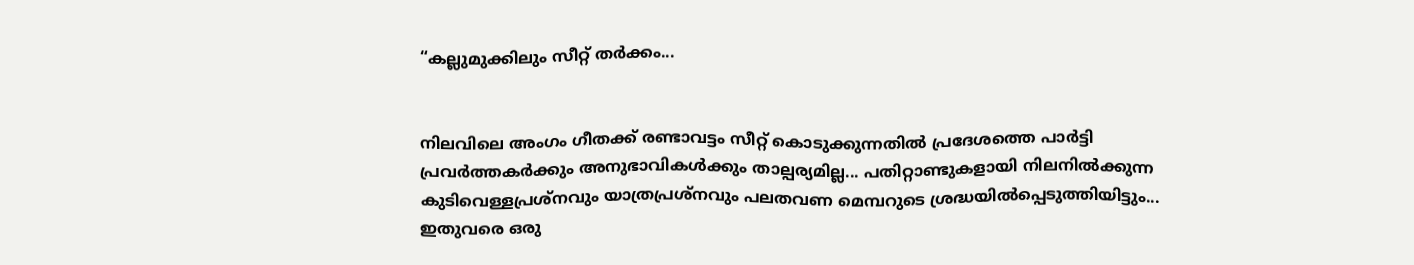“കല്ലുമുക്കിലും സീറ്റ്‌ തർക്കം...


നിലവിലെ അംഗം ഗീതക്ക്‌ രണ്ടാവട്ടം സീറ്റ് കൊടുക്കുന്നതിൽ പ്രദേശത്തെ പാർട്ടി പ്രവർത്തകർക്കും അനുഭാവികൾക്കും താല്പര്യമില്ല... പതിറ്റാണ്ടുകളായി നിലനിൽക്കുന്ന കുടിവെള്ളപ്രശ്‌നവും യാത്രപ്രശ്‌നവും പലതവണ മെമ്പറുടെ ശ്രദ്ധയിൽപ്പെടുത്തിയിട്ടും... ഇതുവരെ ഒരു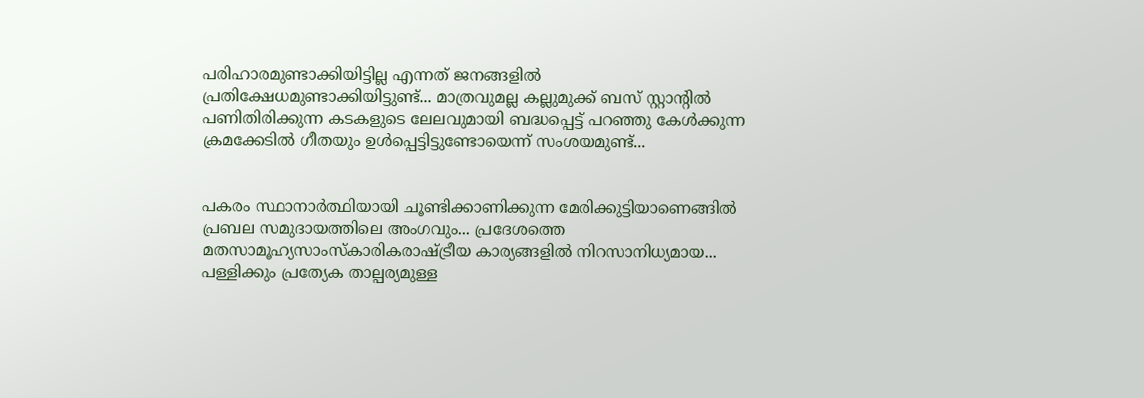പരിഹാരമുണ്ടാക്കിയിട്ടില്ല എന്നത്‌ ജനങ്ങളിൽ പ്രതിക്ഷേധമുണ്ടാക്കിയിട്ടുണ്ട്... മാത്രവുമല്ല കല്ലുമുക്ക്‌ ബസ്‌ സ്റ്റാന്റിൽ പണിതിരിക്കുന്ന കടകളുടെ ലേലവുമായി ബദ്ധപ്പെട്ട് പറഞ്ഞു കേൾക്കുന്ന ക്രമക്കേടിൽ ഗീതയും ഉൾപ്പെട്ടിട്ടുണ്ടോയെന്ന് സംശയമുണ്ട്...


പകരം സ്ഥാനാർത്ഥിയായി ചൂണ്ടിക്കാണിക്കുന്ന മേരിക്കുട്ടിയാണെങ്ങിൽ പ്രബല സമുദായത്തിലെ അംഗവും... പ്രദേശത്തെ മതസാമൂഹ്യസാംസ്കാരികരാഷ്ട്രീയ കാര്യങ്ങളിൽ നിറസാനിധ്യമായ... പള്ളിക്കും പ്രത്യേക താല്പര്യമുള്ള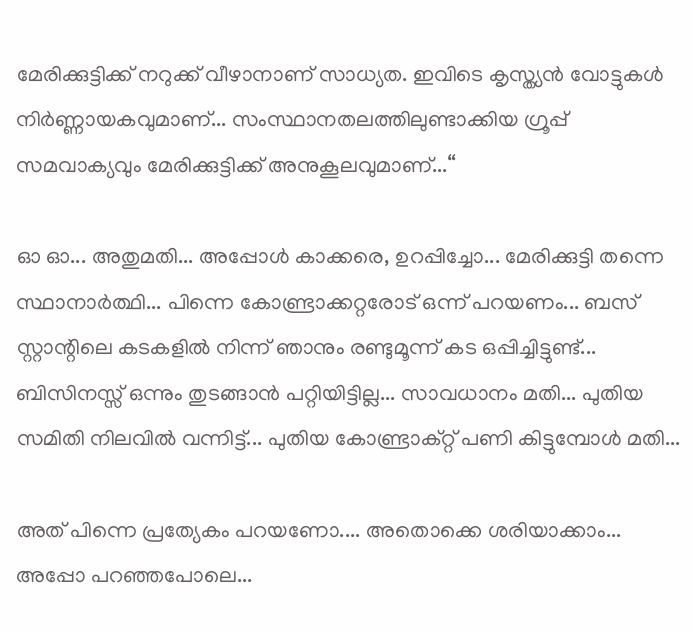മേരിക്കുട്ടിക്ക്‌ നറുക്ക്‌ വീഴാനാണ്‌ സാധ്യത. ഇവിടെ കൃസ്ത്യൻ വോട്ടുകൾ നിർണ്ണായകവുമാണ്‌... സംസ്ഥാനതലത്തിലുണ്ടാക്കിയ ഗ്രൂപ്പ്‌ സമവാക്യവും മേരിക്കുട്ടിക്ക്‌ അനുകൂലവുമാണ്‌...“

ഓ ഓ... അതുമതി... അപ്പോൾ കാക്കരെ, ഉറപ്പിച്ചോ... മേരിക്കുട്ടി തന്നെ സ്ഥാനാർത്ഥി... പിന്നെ കോണ്ട്രാക്കറ്റരോട് ഒന്ന്‌ പറയണം... ബസ് സ്റ്റാന്റിലെ കടകളിൽ നിന്ന്‌ ഞാനും രണ്ടുമൂന്ന്‌ കട ഒപ്പിച്ചിട്ടുണ്ട്... ബിസിനസ്സ്‌ ഒന്നും തുടങ്ങാൻ പറ്റിയിട്ടില്ല... സാവധാനം മതി... പുതിയ സമിതി നിലവിൽ വന്നിട്ട്‌... പുതിയ കോണ്ട്രാക്റ്റ്‌ പണി കിട്ടുമ്പോൾ മതി...

അത്‌ പിന്നെ പ്രത്യേകം പറയണോ.... അതൊക്കെ ശരിയാക്കാം... അപ്പോ പറഞ്ഞപോലെ...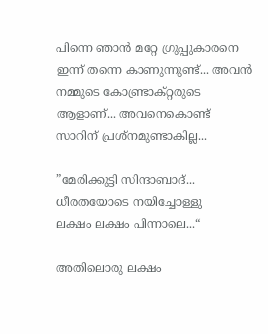പിന്നെ ഞാൻ മറ്റേ ഗ്രുപ്പുകാരനെ ഇന്ന്‌ തന്നെ കാണുന്നുണ്ട്... അവൻ നമ്മുടെ കോണ്ട്രാക്‌റ്റരുടെ ആളാണ്‌... അവനെകൊണ്ട് സാറിന്‌ പ്രശ്‌നമുണ്ടാകില്ല...

”മേരിക്കുട്ടി സിന്ദാബാദ്...
ധീരതയോടെ നയിച്ചോള്ളു
ലക്ഷം ലക്ഷം പിന്നാലെ...“

അതിലൊരു ലക്ഷം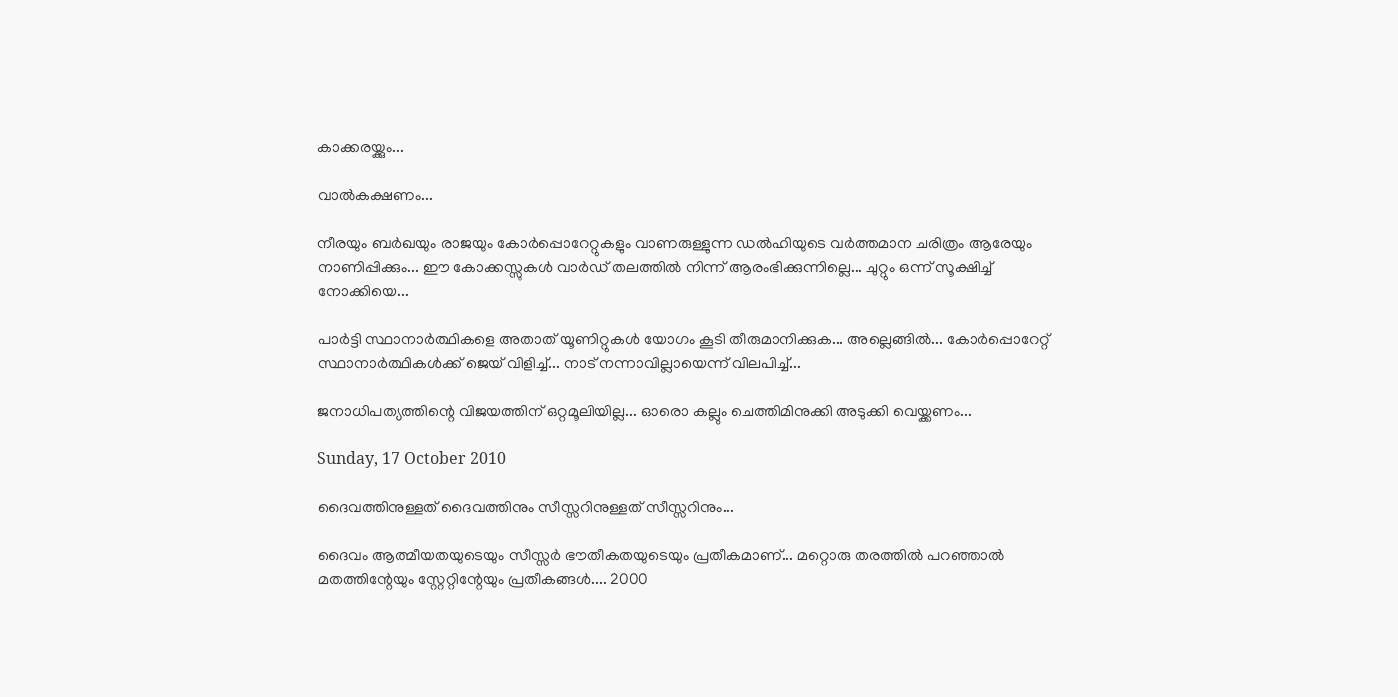കാക്കരയ്ക്കും...

വാൽകക്ഷണം...

നീരയും ബർഖയും രാജയും കോർപ്പൊറേറ്റുകളും വാണരുള്ളുന്ന ഡൽഹിയുടെ വർത്തമാന ചരിത്രം ആരേയും നാണിപ്പിക്കും... ഈ കോക്കസ്സുകൾ വാർഡ്‌ തലത്തിൽ നിന്ന്‌ ആരംഭിക്കുന്നില്ലെ... ചുറ്റും ഒന്ന്‌ സൂക്ഷിച്ച്‌ നോക്കിയെ...

പാർട്ടി സ്ഥാനാർത്ഥികളെ അതാത്‌ യൂണിറ്റുകൾ യോഗം കൂടി തീരുമാനിക്കുക... അല്ലെങ്ങിൽ... കോർപ്പൊറേറ്റ്‌ സ്ഥാനാർത്ഥികൾക്ക്‌ ജെയ് വിളിച്ച്‌... നാട്‌ നന്നാവില്ലായെന്ന്‌ വിലപിച്ച്‌...

ജനാധിപത്യത്തിന്റെ വിജയത്തിന്‌ ഒറ്റമൂലിയില്ല... ഓരൊ കല്ലും ചെത്തിമിനുക്കി അടുക്കി വെയ്ക്കണം...

Sunday, 17 October 2010

ദൈവത്തിനുള്ളത്‌ ദൈവത്തിനും സീസ്സറിനുള്ളത്‌ സീസ്സറിനും...

ദൈവം ആത്മീയതയുടെയും സീസ്സർ ഭൗതീകതയുടെയും പ്രതീകമാണ്‌... മറ്റൊരു തരത്തിൽ പറഞ്ഞാൽ മതത്തിന്റേയും സ്റ്റേറ്റിന്റേയും പ്രതീകങ്ങൾ.... 2000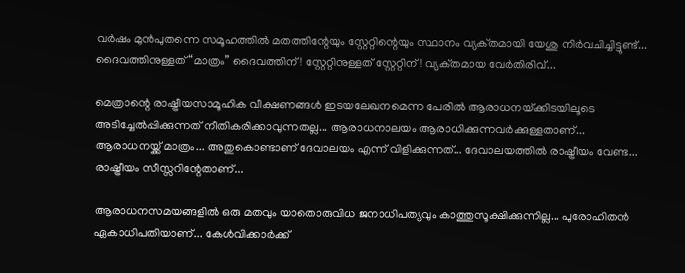വർഷം മുൻപുതന്നെ സമൂഹത്തിൽ മതത്തിന്റേയും സ്റ്റേറ്റിന്റെയും സ്ഥാനം വ്യക്‌തമായി യേശു നിർവചിച്ചിട്ടുണ്ട്‌... ദൈവത്തിനുള്ളത്‌ “മാത്രം” ദൈവത്തിന്‌! സ്റ്റേറ്റിനുള്ളത്‌ സ്റ്റേറ്റിന്‌! വ്യക്‌തമായ വേർതിരിവ്‌...

മെത്രാന്റെ രാഷ്ട്രീയസാമൂഹിക വീക്ഷണങ്ങൾ ഇടയലേഖനമെന്ന പേരിൽ ആരാധനയ്‌ക്കിടയിലൂടെ അടിച്ചേൽപ്പിക്കുന്നത്‌ നീതികരിക്കാവുന്നതല്ല... ആരാധനാലയം ആരാധിക്കുന്നവർക്കുള്ളതാണ്‌... ആരാധനയ്ക്ക് മാത്രം... അതുകൊണ്ടാണ്‌ ദേവാലയം എന്ന്‌ വിളിക്കുന്നത്‌... ദേവാലയത്തിൽ രാഷ്ട്രീയം വേണ്ട... രാഷ്ട്രീയം സീസ്സറിന്റേതാണ്‌...

ആരാധനസമയങ്ങളിൽ ഒരു മതവും യാതൊരുവിധ ജനാധിപത്യവും കാത്തുസൂക്ഷിക്കുന്നില്ല... പുരോഹിതൻ ഏകാധിപതിയാണ്‌... കേൾവിക്കാർക്ക്‌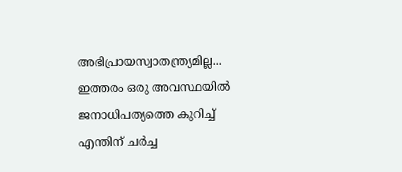അഭിപ്രായസ്വാതന്ത്ര്യമില്ല... ഇത്തരം ഒരു അവസ്ഥയിൽ ജനാധിപത്യത്തെ കുറിച്ച്‌ എന്തിന്‌ ചർച്ച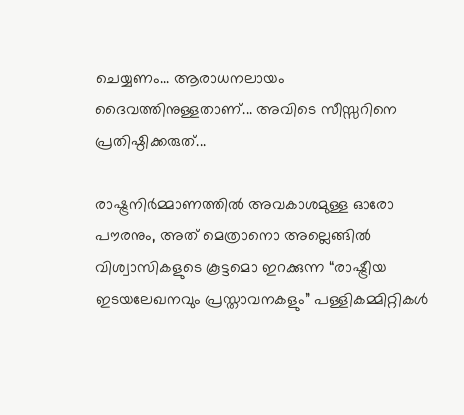ചെയ്യണം... ആരാധനലായം ദൈവത്തിനുള്ളതാണ്‌... അവിടെ സീസ്സറിനെ പ്രതിഷ്ഠിക്കരുത്...

രാഷ്ട്രനിർമ്മാണത്തിൽ അവകാശമുള്ള ഓരോ പൗരനും, അത്‌ മെത്രാനൊ അല്ലെങ്ങിൽ വിശ്വാസികളുടെ കൂട്ടമൊ ഇറക്കുന്ന “രാഷ്ട്രീയ ഇടയലേഖനവും പ്രസ്താവനകളും” പള്ളികമ്മിറ്റികൾ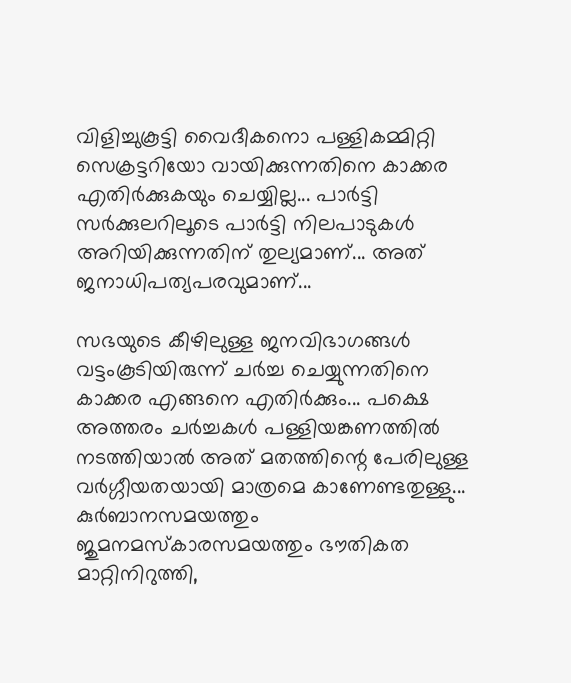വിളിച്ചുകൂട്ടി വൈദീകനൊ പള്ളികമ്മിറ്റി സെക്രട്ടറിയോ വായിക്കുന്നതിനെ കാക്കര എതിർക്കുകയും ചെയ്യില്ല... പാർട്ടി സർക്കുലറിലൂടെ പാർട്ടി നിലപാടുകൾ അറിയിക്കുന്നതിന്‌ തുല്യമാണ്‌... അത്‌ ജനാധിപത്യപരവുമാണ്‌...

സഭയുടെ കീഴിലുള്ള ജനവിഭാഗങ്ങൾ വട്ടംകൂടിയിരുന്ന്‌ ചർച്ച ചെയ്യുന്നതിനെ കാക്കര എങ്ങനെ എതിർക്കും... പക്ഷെ അത്തരം ചർച്ചകൾ പള്ളിയങ്കണത്തിൽ നടത്തിയാൽ അത്‌ മതത്തിന്റെ പേരിലുള്ള വർഗ്ഗീയതയായി മാത്രമെ കാണേണ്ടതുള്ളു... കുർബാനസമയത്തും ജുമനമസ്കാരസമയത്തും ഭൗതികത മാറ്റിനിറുത്തി,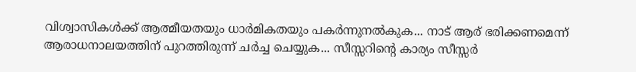വിശ്വാസികൾക്ക്‌ ആത്മീയതയും ധാർമികതയും പകർന്നുനൽകുക... നാട്‌ ആര്‌ ഭരിക്കണമെന്ന്‌ ആരാധനാലയത്തിന്‌ പുറത്തിരുന്ന്‌ ചർച്ച ചെയ്യുക... സീസ്സറിന്റെ കാര്യം സീസ്സർ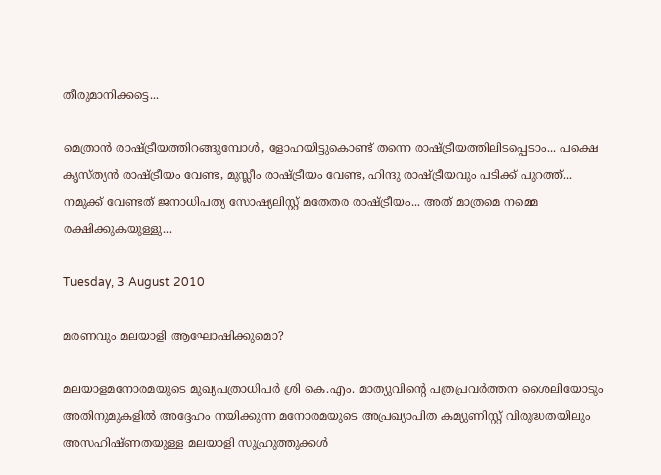തീരുമാനിക്കട്ടെ...

മെത്രാൻ രാഷ്ട്രീയത്തിറങ്ങുമ്പോൾ, ളോഹയിട്ടുകൊണ്ട് തന്നെ രാഷ്ട്രീയത്തിലിടപ്പെടാം... പക്ഷെ കൃസ്ത്യൻ രാഷ്ട്രീയം വേണ്ട, മുസ്ലീം രാഷ്ട്രീയം വേണ്ട, ഹിന്ദു രാഷ്ട്രീയവും പടിക്ക്‌ പുറത്ത്‌... നമുക്ക്‌ വേണ്ടത്‌ ജനാധിപത്യ സോഷ്യലിസ്റ്റ് മതേതര രാഷ്ട്രീയം... അത്‌ മാത്രമെ നമ്മെ രക്ഷിക്കുകയുള്ളു...

Tuesday, 3 August 2010

മരണവും മലയാളി ആഘോഷിക്കുമൊ?

മലയാളമനോരമയുടെ മുഖ്യപത്രാധിപർ ശ്രി കെ.എം. മാത്യുവിന്റെ പത്രപ്രവർത്തന ശൈലിയോടും അതിനുമുകളിൽ അദ്ദേഹം നയിക്കുന്ന മനോരമയുടെ അപ്രഖ്യാപിത കമ്യുണിസ്റ്റ് വിരുദ്ധതയിലും അസഹിഷ്ണതയുള്ള മലയാളി സുഹ്രുത്തുക്കൾ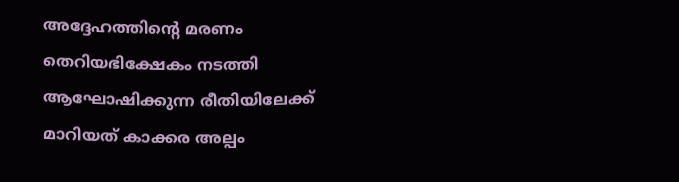അദ്ദേഹത്തിന്റെ മരണം തെറിയഭിക്ഷേകം നടത്തി ആഘോഷിക്കുന്ന രീതിയിലേക്ക്‌ മാറിയത്‌ കാക്കര അല്പം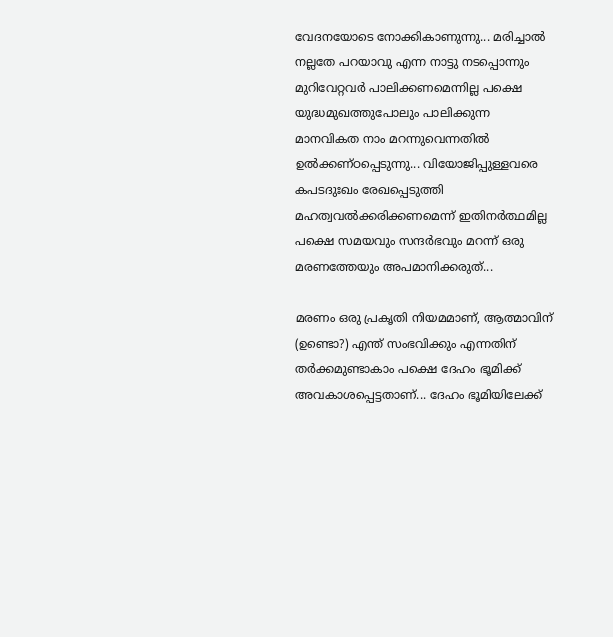വേദനയോടെ നോക്കികാണുന്നു... മരിച്ചാൽ നല്ലതേ പറയാവു എന്ന നാട്ടു നടപ്പൊന്നും മുറിവേറ്റവർ പാലിക്കണമെന്നില്ല പക്ഷെ യുദ്ധമുഖത്തുപോലും പാലിക്കുന്ന മാനവികത നാം മറന്നുവെന്നതിൽ ഉൽക്കണ്ഠപ്പെടുന്നു... വിയോജിപ്പുള്ളവരെ കപടദുഃഖം രേഖപ്പെടുത്തി മഹത്വവൽക്കരിക്കണമെന്ന് ഇതിനർത്ഥമില്ല പക്ഷെ സമയവും സന്ദർഭവും മറന്ന്‌ ഒരു മരണത്തേയും അപമാനിക്കരുത്...

മരണം ഒരു പ്രകൃതി നിയമമാണ്‌, ആത്മാവിന്‌ (ഉണ്ടൊ?) എന്ത്‌ സംഭവിക്കും എന്നതിന്‌ തർക്കമുണ്ടാകാം പക്ഷെ ദേഹം ഭൂമിക്ക്‌ അവകാശപ്പെട്ടതാണ്‌... ദേഹം ഭൂമിയിലേക്ക്‌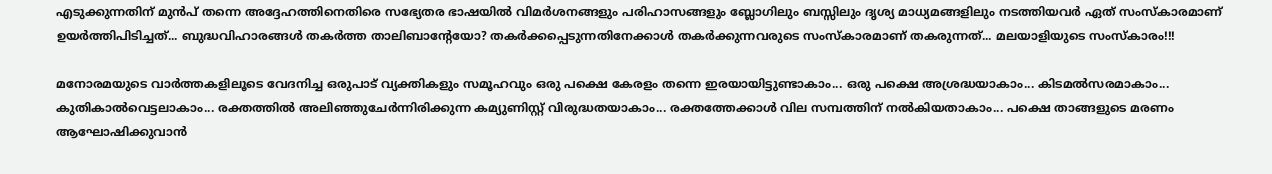എടുക്കുന്നതിന്‌ മുൻപ്‌ തന്നെ അദ്ദേഹത്തിനെതിരെ സഭ്യേതര ഭാഷയിൽ വിമർശനങ്ങളും പരിഹാസങ്ങളും ബ്ലോഗിലും ബസ്സിലും ദൃശ്യ മാധ്യമങ്ങളിലും നടത്തിയവർ ഏത്‌ സംസ്കാരമാണ്‌ ഉയർത്തിപിടിച്ചത്‌... ബുദ്ധവിഹാരങ്ങൾ തകർത്ത താലിബാന്റേയോ? തകർക്കപ്പെടുന്നതിനേക്കാൾ തകർക്കുന്നവരുടെ സംസ്കാരമാണ്‌ തകരുന്നത്‌... മലയാളിയുടെ സംസ്കാരം!!!

മനോരമയുടെ വാർത്തകളിലൂടെ വേദനിച്ച ഒരുപാട്‌ വ്യക്തികളും സമൂഹവും ഒരു പക്ഷെ കേരളം തന്നെ ഇരയായിട്ടുണ്ടാകാം... ഒരു പക്ഷെ അശ്രദ്ധയാകാം... കിടമൽസരമാകാം... കുതികാൽവെട്ടലാകാം... രക്തത്തിൽ അലിഞ്ഞുചേർന്നിരിക്കുന്ന കമ്യുണിസ്റ്റ് വിരുദ്ധതയാകാം... രക്തത്തേക്കാൾ വില സമ്പത്തിന്‌ നൽകിയതാകാം... പക്ഷെ താങ്ങളുടെ മരണം ആഘോഷിക്കുവാൻ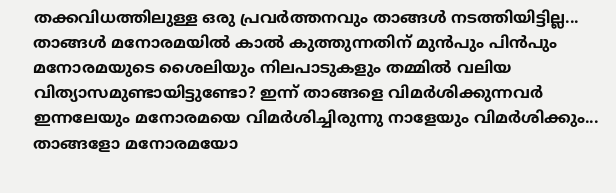തക്കവിധത്തിലുള്ള ഒരു പ്രവർത്തനവും താങ്ങൾ നടത്തിയിട്ടില്ല... താങ്ങൾ മനോരമയിൽ കാൽ കുത്തുന്നതിന്‌ മുൻപും പിൻപും മനോരമയുടെ ശൈലിയും നിലപാടുകളും തമ്മിൽ വലിയ വിത്യാസമുണ്ടായിട്ടുണ്ടോ? ഇന്ന്‌ താങ്ങളെ വിമർശിക്കുന്നവർ ഇന്നലേയും മനോരമയെ വിമർശിച്ചിരുന്നു നാളേയും വിമർശിക്കും... താങ്ങളോ മനോരമയോ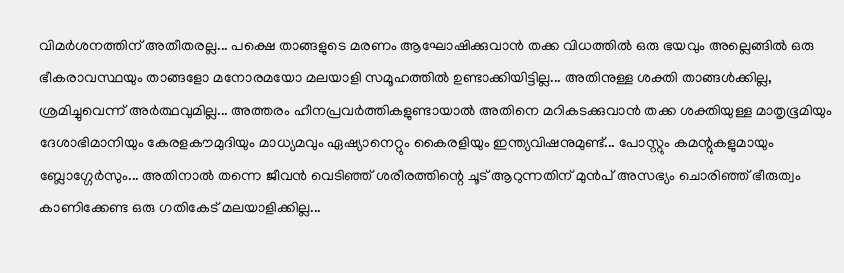വിമർശനത്തിന്‌ അതീതരല്ല... പക്ഷെ താങ്ങളുടെ മരണം ആഘോഷിക്കുവാൻ തക്ക വിധത്തിൽ ഒരു ഭയവും അല്ലെങ്ങിൽ ഒരു ഭീകരാവസ്ഥയും താങ്ങളോ മനോരമയോ മലയാളി സമൂഹത്തിൽ ഉണ്ടാക്കിയിട്ടില്ല... അതിനുള്ള ശക്തി താങ്ങൾക്കില്ല, ശ്രമിച്ചുവെന്ന്‌ അർത്ഥവുമില്ല... അത്തരം ഹീനപ്രവർത്തികളുണ്ടായാൽ അതിനെ മറികടക്കുവാൻ തക്ക ശക്തിയുള്ള മാതൃഭൂമിയും ദേശാഭിമാനിയും കേരളകൗമുദിയും മാധ്യമവും ഏഷ്യാനെറ്റും കൈരളിയും ഇന്ത്യവിഷനുമുണ്ട്... പോസ്റ്റും കമന്റുകളുമായും ബ്ലോഗ്ഗേർസും... അതിനാൽ തന്നെ ജീവൻ വെടിഞ്ഞ്‌ ശരീരത്തിന്റെ ചൂട്‌ ആറുന്നതിന്‌ മുൻപ്‌ അസഭ്യം ചൊരിഞ്ഞ്‌ ഭീരുത്വം കാണിക്കേണ്ട ഒരു ഗതികേട്‌ മലയാളിക്കില്ല...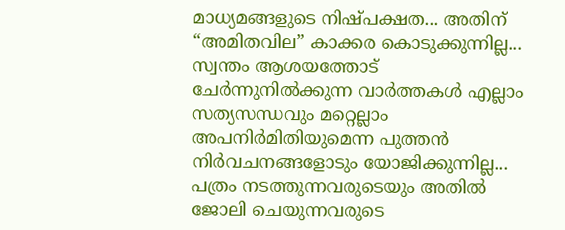മാധ്യമങ്ങളുടെ നിഷ്പക്ഷത... അതിന്‌ “അമിതവില” കാക്കര കൊടുക്കുന്നില്ല... സ്വന്തം ആശയത്തോട് ചേർന്നുനിൽക്കുന്ന വാർത്തകൾ എല്ലാം സത്യസന്ധവും മറ്റെല്ലാം അപനിർമിതിയുമെന്ന പുത്തൻ നിർവചനങ്ങളോടും യോജിക്കുന്നില്ല... പത്രം നടത്തുന്നവരുടെയും അതിൽ ജോലി ചെയുന്നവരുടെ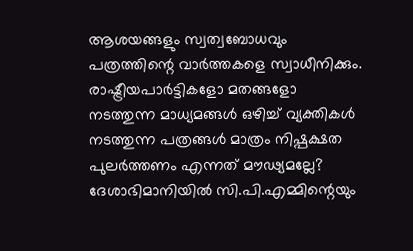ആശയങ്ങളും സ്വത്വബോധവും പത്രത്തിന്റെ വാർത്തകളെ സ്വാധീനിക്കും. രാഷ്ട്രീയപാർട്ടികളോ മതങ്ങളോ നടത്തുന്ന മാധ്യമങ്ങൾ ഒഴിച്ച്‌ വ്യക്തികൾ നടത്തുന്ന പത്രങ്ങൾ മാത്രം നിഷ്പക്ഷത പുലർത്തണം എന്നത്‌ മൗഢ്യമല്ലേ? ദേശാഭിമാനിയിൽ സി.പി.എമ്മിന്റെയും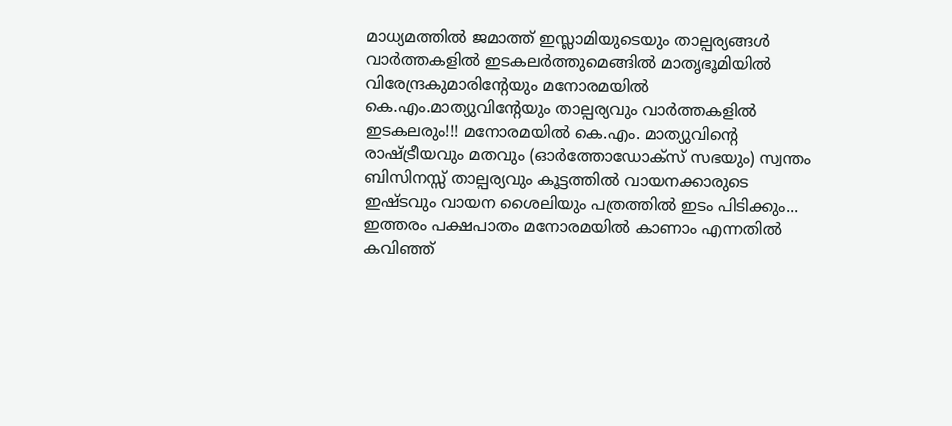മാധ്യമത്തിൽ ജമാത്ത്‌ ഇസ്ലാമിയുടെയും താല്പര്യങ്ങൾ വാർത്തകളിൽ ഇടകലർത്തുമെങ്ങിൽ മാതൃഭൂമിയിൽ വിരേന്ദ്രകുമാരിന്റേയും മനോരമയിൽ കെ.എം.മാത്യുവിന്റേയും താല്പര്യവും വാർത്തകളിൽ ഇടകലരും!!! മനോരമയിൽ കെ.എം. മാത്യുവിന്റെ രാഷ്ട്രീയവും മതവും (ഓർത്തോഡോക്സ് സഭയും) സ്വന്തം ബിസിനസ്സ് താല്പര്യവും കൂട്ടത്തിൽ വായനക്കാരുടെ ഇഷ്ടവും വായന ശൈലിയും പത്രത്തിൽ ഇടം പിടിക്കും... ഇത്തരം പക്ഷപാതം മനോരമയിൽ കാണാം എന്നതിൽ കവിഞ്ഞ്‌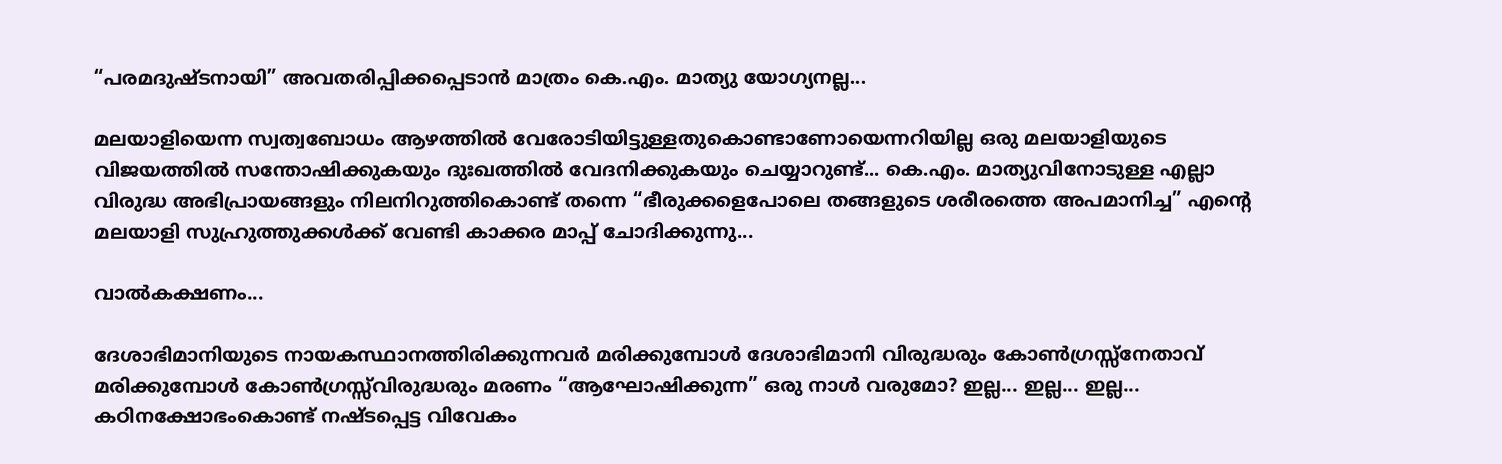“പരമദുഷ്ടനായി” അവതരിപ്പിക്കപ്പെടാൻ മാത്രം കെ.എം. മാത്യു യോഗ്യനല്ല...

മലയാളിയെന്ന സ്വത്വബോധം ആഴത്തിൽ വേരോടിയിട്ടുള്ളതുകൊണ്ടാണോയെന്നറിയില്ല ഒരു മലയാളിയുടെ വിജയത്തിൽ സന്തോഷിക്കുകയും ദുഃഖത്തിൽ വേദനിക്കുകയും ചെയ്യാറുണ്ട്... കെ.എം. മാത്യുവിനോടുള്ള എല്ലാ വിരുദ്ധ അഭിപ്രായങ്ങളും നിലനിറുത്തികൊണ്ട് തന്നെ “ഭീരുക്കളെപോലെ തങ്ങളുടെ ശരീരത്തെ അപമാനിച്ച” എന്റെ മലയാളി സുഹ്രുത്തുക്കൾക്ക്‌ വേണ്ടി കാക്കര മാപ്പ്‌ ചോദിക്കുന്നു...

വാൽകക്ഷണം...

ദേശാഭിമാനിയുടെ നായകസ്ഥാനത്തിരിക്കുന്നവർ മരിക്കുമ്പോൾ ദേശാഭിമാനി വിരുദ്ധരും കോൺഗ്രസ്സ്നേതാവ്‌ മരിക്കുമ്പോൾ കോൺഗ്രസ്സ്‌വിരുദ്ധരും മരണം “ആഘോഷിക്കുന്ന” ഒരു നാൾ വരുമോ? ഇല്ല... ഇല്ല... ഇല്ല... കഠിനക്ഷോഭംകൊണ്ട് നഷ്ടപ്പെട്ട വിവേകം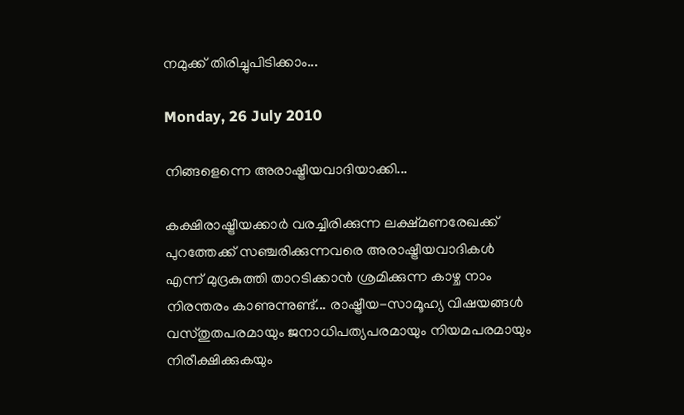നമുക്ക്‌ തിരിച്ചുപിടിക്കാം...

Monday, 26 July 2010

നിങ്ങളെന്നെ അരാഷ്ട്രീയവാദിയാക്കി...

കക്ഷിരാഷ്ട്രീയക്കാർ വരച്ചിരിക്കുന്ന ലക്ഷ്മണരേഖക്ക്‌ പുറത്തേക്ക്‌ സഞ്ചരിക്കുന്നവരെ അരാഷ്ട്രീയവാദികൾ എന്ന്‌ മുദ്രകുത്തി താറടിക്കാൻ ശ്രമിക്കുന്ന കാഴ്ച നാം നിരന്തരം കാണുന്നുണ്ട്... രാഷ്ട്രീയ-സാമൂഹ്യ വിഷയങ്ങൾ വസ്തുതപരമായും ജനാധിപത്യപരമായും നിയമപരമായും നിരീക്ഷിക്കുകയും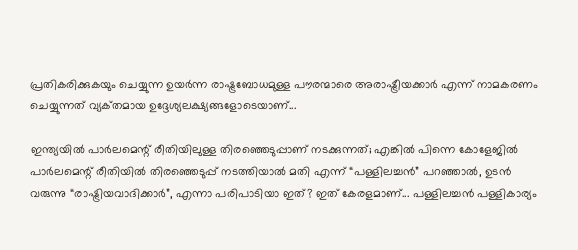പ്രതികരിക്കുകയും ചെയ്യുന്ന ഉയർന്ന രാഷ്ട്രബോധമുള്ള പൗരന്മാരെ അരാഷ്ട്രീയക്കാർ എന്ന്‌ നാമകരണം ചെയ്യുന്നത്‌ വ്യക്‌തമായ ഉദ്ദേശ്യലക്ഷ്യങ്ങളോടെയാണ്‌...

ഇന്ത്യയിൽ പാർലമെന്റ് രീതിയിലുള്ള തിരഞ്ഞെടുപ്പാണ്‌ നടക്കുന്നത്‌; എങ്കിൽ പിന്നെ കോളേജിൽ പാർലമെന്റ് രീതിയിൽ തിരഞ്ഞെടുപ്പ്‌ നടത്തിയാൽ മതി എന്ന്‌ “പള്ളിലച്ചൻ” പറഞ്ഞാൽ, ഉടൻ വരുന്നു “രാഷ്ട്രിയവാദിക്കാർ”, എന്നാ പരിപാടിയാ ഇത്‌? ഇത്‌ കേരളമാണ്‌... പള്ളിലച്ചൻ പള്ളികാര്യം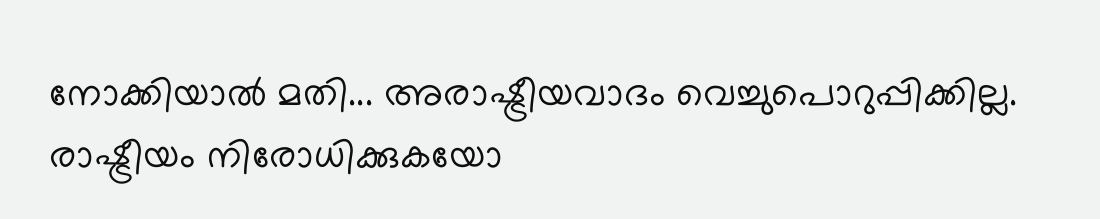നോക്കിയാൽ മതി... അരാഷ്ട്രീയവാദം വെച്ചുപൊറുപ്പിക്കില്ല. രാഷ്ട്രീയം നിരോധിക്കുകയോ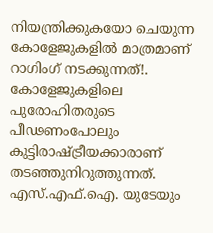നിയന്ത്രിക്കുകയോ ചെയുന്ന കോളേജുകളിൽ മാത്രമാണ്‌ റാഗിംഗ്‌ നടക്കുന്നത്‌!. കോളേജുകളിലെ പുരോഹിതരുടെ പീഢണംപോലും കുട്ടിരാഷ്ട്രീയക്കാരാണ്‌ തടഞ്ഞുനിറുത്തുന്നത്‌. എസ്.എഫ്.ഐ. യുടേയും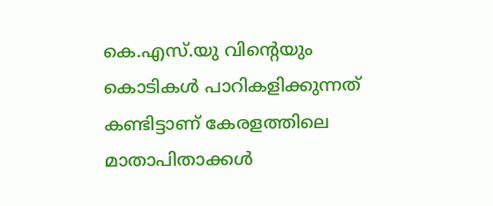കെ.എസ്.യു വിന്റെയും കൊടികൾ പാറികളിക്കുന്നത്‌ കണ്ടിട്ടാണ്‌ കേരളത്തിലെ മാതാപിതാക്കൾ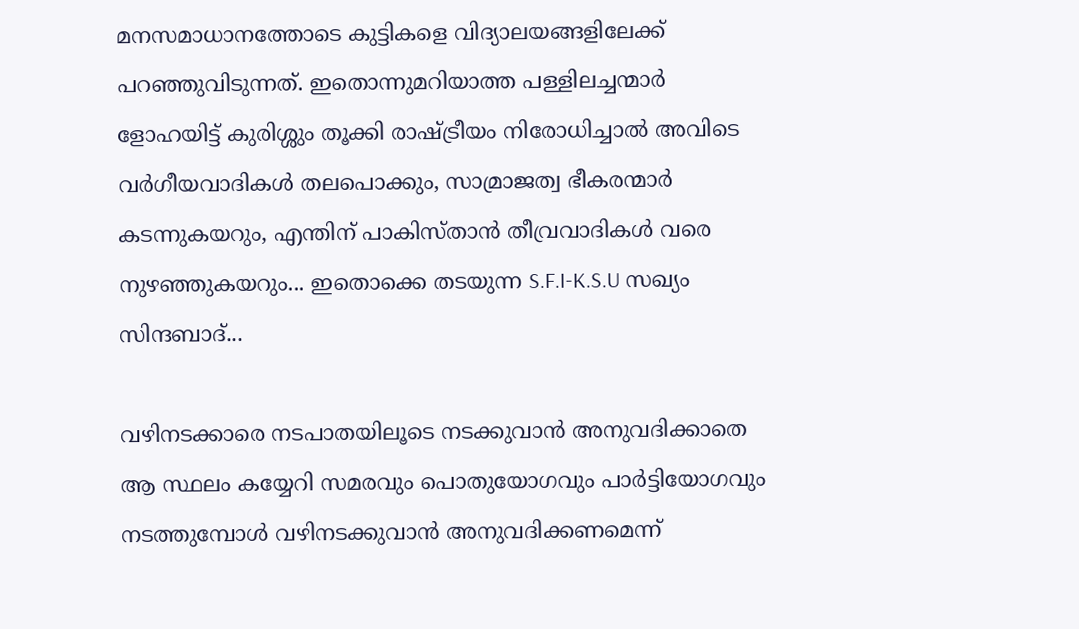മനസമാധാനത്തോടെ കുട്ടികളെ വിദ്യാലയങ്ങളിലേക്ക്‌ പറഞ്ഞുവിടുന്നത്‌. ഇതൊന്നുമറിയാത്ത പള്ളിലച്ചന്മാർ ളോഹയിട്ട്‌ കുരിശ്ശും തൂക്കി രാഷ്ട്രീയം നിരോധിച്ചാൽ അവിടെ വർഗീയവാദികൾ തലപൊക്കും, സാമ്രാജത്വ ഭീകരന്മാർ കടന്നുകയറും, എന്തിന്‌ പാകിസ്താൻ തീവ്രവാദികൾ വരെ നുഴഞ്ഞുകയറും... ഇതൊക്കെ തടയുന്ന S.F.I-K.S.U സഖ്യം സിന്ദബാദ്‌...

വഴിനടക്കാരെ നടപാതയിലൂടെ നടക്കുവാൻ അനുവദിക്കാതെ ആ സ്ഥലം കയ്യേറി സമരവും പൊതുയോഗവും പാർട്ടിയോഗവും നടത്തുമ്പോൾ വഴിനടക്കുവാൻ അനുവദിക്കണമെന്ന്‌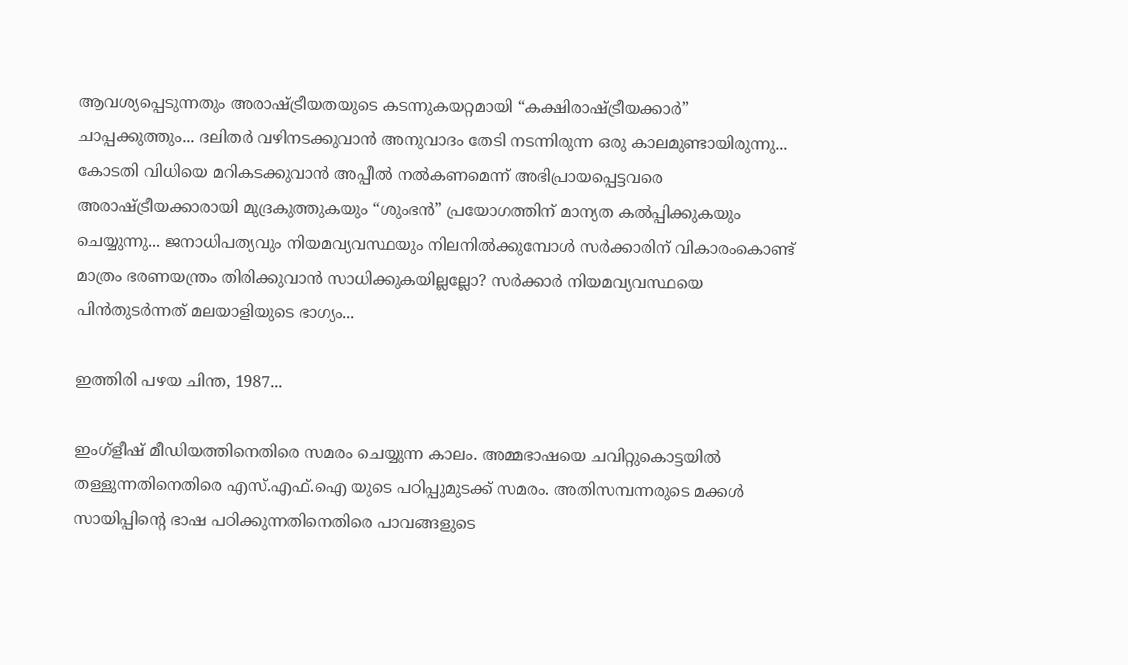ആവശ്യപ്പെടുന്നതും അരാഷ്ട്രീയതയുടെ കടന്നുകയറ്റമായി “കക്ഷിരാഷ്ട്രീയക്കാർ” ചാപ്പക്കുത്തും... ദലിതർ വഴിനടക്കുവാൻ അനുവാദം തേടി നടന്നിരുന്ന ഒരു കാലമുണ്ടായിരുന്നു... കോടതി വിധിയെ മറികടക്കുവാൻ അപ്പീൽ നൽകണമെന്ന്‌ അഭിപ്രായപ്പെട്ടവരെ അരാഷ്ട്രീയക്കാരായി മുദ്രകുത്തുകയും “ശുംഭൻ” പ്രയോഗത്തിന്‌ മാന്യത കൽപ്പിക്കുകയും ചെയ്യുന്നു... ജനാധിപത്യവും നിയമവ്യവസ്ഥയും നിലനിൽക്കുമ്പോൾ സർക്കാരിന്‌ വികാരംകൊണ്ട് മാത്രം ഭരണയന്ത്രം തിരിക്കുവാൻ സാധിക്കുകയില്ലല്ലോ? സർക്കാർ നിയമവ്യവസ്ഥയെ പിൻതുടർന്നത്‌ മലയാളിയുടെ ഭാഗ്യം...

ഇത്തിരി പഴയ ചിന്ത, 1987...

ഇംഗ്ളീഷ് മീഡിയത്തിനെതിരെ സമരം ചെയ്യുന്ന കാലം. അമ്മഭാഷയെ ചവിറ്റുകൊട്ടയിൽ തള്ളുന്നതിനെതിരെ എസ്.എഫ്.ഐ യുടെ പഠിപ്പുമുടക്ക്‌ സമരം. അതിസമ്പന്നരുടെ മക്കൾ സായിപ്പിന്റെ ഭാഷ പഠിക്കുന്നതിനെതിരെ പാവങ്ങളുടെ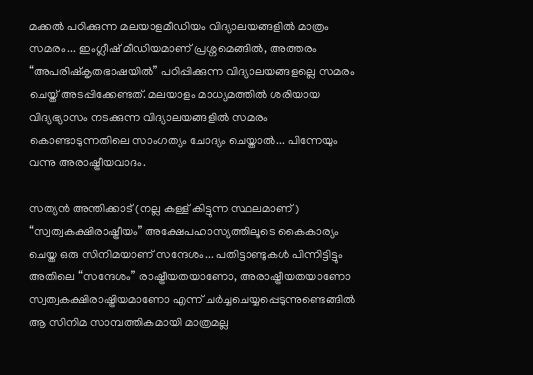മക്കൽ പഠിക്കുന്ന മലയാളമീഡിയം വിദ്യാലയങ്ങളിൽ മാത്രം സമരം... ഇംഗ്ലീഷ്‌ മീഡിയമാണ്‌ പ്രശ്നമെങ്ങിൽ, അത്തരം “അപരിഷ്കൃതഭാഷയിൽ” പഠിപ്പിക്കുന്ന വിദ്യാലയങ്ങളല്ലെ സമരം ചെയ്ത് അടപ്പിക്കേണ്ടത്. മലയാളം മാധ്യമത്തിൽ ശരിയായ വിദ്യഭ്യാസം നടക്കുന്ന വിദ്യാലയങ്ങളിൽ സമരം കൊണ്ടാടുന്നതിലെ സാംഗത്യം ചോദ്യം ചെയ്താൽ... പിന്നേയും വന്നു അരാഷ്ട്രീയവാദം.

സത്യൻ അന്തിക്കാട്‌ (നല്ല കള്ള്‌ കിട്ടുന്ന സ്ഥലമാണ്‌) “സ്വത്വകക്ഷിരാഷ്ട്രീയം” അക്ഷേപഹാസ്യത്തിലൂടെ കൈകാര്യം ചെയ്ത ഒരു സിനിമയാണ്‌ സന്ദേശം... പതിട്ടാണ്ടുകൾ പിന്നിട്ടിട്ടും അതിലെ “സന്ദേശം” രാഷ്ട്രീയതയാണോ, അരാഷ്ട്രീയതയാണോ സ്വത്വകക്ഷിരാഷ്ട്രിയമാണോ എന്ന്‌ ചർച്ചചെയ്യപ്പെടുന്നുണ്ടെങ്ങിൽ ആ സിനിമ സാമ്പത്തികമായി മാത്രമല്ല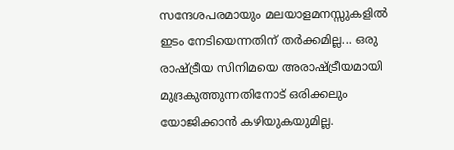സന്ദേശപരമായും മലയാളമനസ്സുകളിൽ ഇടം നേടിയെന്നതിന്‌ തർക്കമില്ല... ഒരു രാഷ്ട്രീയ സിനിമയെ അരാഷ്ട്രീയമായി മുദ്രകുത്തുന്നതിനോട്‌ ഒരിക്കലും യോജിക്കാൻ കഴിയുകയുമില്ല.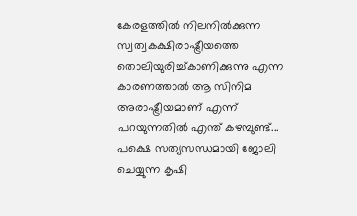കേരളത്തിൽ നിലനിൽക്കുന്ന സ്വത്വകക്ഷിരാഷ്ട്രീയത്തെ തൊലിയുരിച്ച്കാണിക്കുന്നു എന്ന കാരണത്താൽ ആ സിനിമ അരാഷ്ട്രീയമാണ്‌ എന്ന്‌ പറയുന്നതിൽ എന്ത്‌ കഴമ്പുണ്ട്... പക്ഷെ സത്യസന്ധമായി ജോലി ചെയ്യുന്ന കൃഷി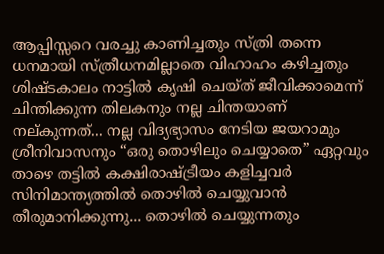ആപ്പിസ്സറെ വരച്ചു കാണിച്ചതും സ്ത്രി തന്നെ ധനമായി സ്ത്രീധനമില്ലാതെ വിഹാഹം കഴിച്ചതും ശിഷ്ടകാലം നാട്ടിൽ കൃഷി ചെയ്ത്‌ ജീവിക്കാമെന്ന്‌ ചിന്തിക്കുന്ന തിലകനും നല്ല ചിന്തയാണ്‌ നല്കുന്നത്‌... നല്ല വിദ്യഭ്യാസം നേടിയ ജയറാമും ശ്രീനിവാസനും “ഒരു തൊഴിലും ചെയ്യാതെ” ഏറ്റവും താഴെ തട്ടിൽ കക്ഷിരാഷ്ട്രീയം കളിച്ചവർ സിനിമാന്ത്യത്തിൽ തൊഴിൽ ചെയ്യുവാൻ തീരുമാനിക്കുന്നു... തൊഴിൽ ചെയ്യുന്നതും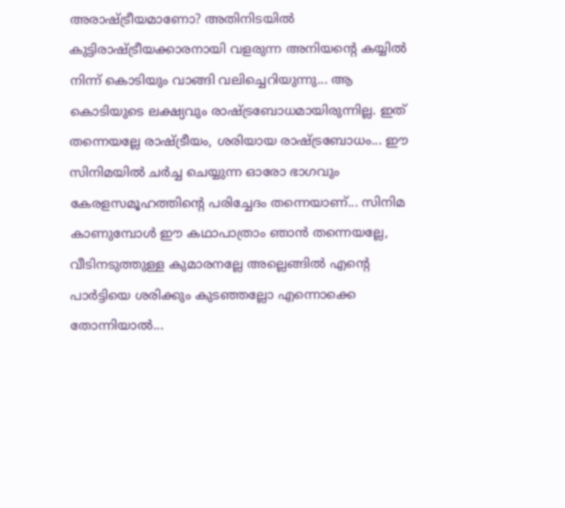അരാഷ്ട്രീയമാണോ? അതിനിടയിൽ കുട്ടിരാഷ്ട്രീയക്കാരനായി വളരുന്ന അനിയന്റെ കയ്യിൽ നിന്ന്‌ കൊടിയും വാങ്ങി വലിച്ചെറിയുന്നു... ആ കൊടിയുടെ ലക്ഷ്യവും രാഷ്ട്രബോധമായിരുന്നില്ല. ഇത്‌ തന്നെയല്ലേ രാഷ്ട്രീയം, ശരിയായ രാഷ്ട്രബോധം... ഈ സിനിമയിൽ ചർച്ച ചെയ്യുന്ന ഓരോ ഭാഗവും കേരളസമൂഹത്തിന്റെ പരിച്ചേദം തന്നെയാണ്‌... സിനിമ കാണുമ്പോൾ ഈ കഥാപാത്രാം ഞാൻ തന്നെയല്ലേ, വീടിനടുത്തുള്ള കുമാരനല്ലേ അല്ലെങ്ങിൽ എന്റെ പാർട്ടിയെ ശരിക്കും കുടഞ്ഞല്ലോ എന്നൊക്കെ തോന്നിയാൽ...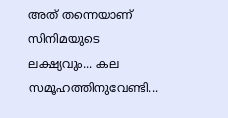അത്‌ തന്നെയാണ്‌ സിനിമയുടെ ലക്ഷ്യവും... കല സമൂഹത്തിനുവേണ്ടി...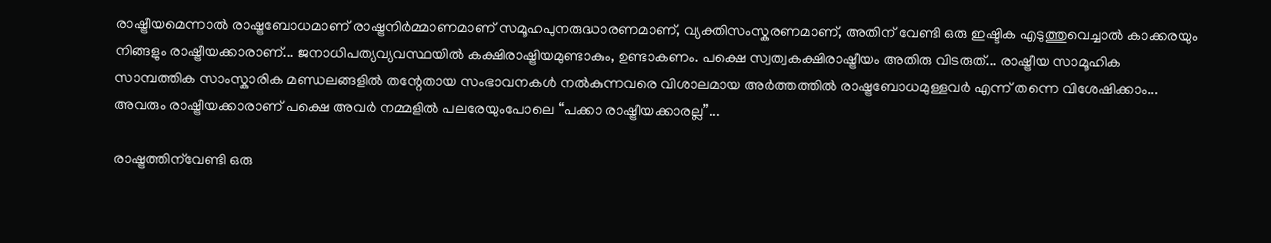രാഷ്ട്രീയമെന്നാൽ രാഷ്ട്രബോധമാണ്‌ രാഷ്ട്രനിർമ്മാണമാണ്‌ സമൂഹപുനരുദ്ധാരണമാണ്‌, വ്യക്തിസംസ്കരണമാണ്‌, അതിന്‌ വേണ്ടി ഒരു ഇഷ്ടിക എടുത്തുവെച്ചാൽ കാക്കരയും നിങ്ങളും രാഷ്ട്രീയക്കാരാണ്‌... ജനാധിപത്യവ്യവസ്ഥയിൽ കക്ഷിരാഷ്ട്രിയമുണ്ടാകും, ഉണ്ടാകണം. പക്ഷെ സ്വത്വകക്ഷിരാഷ്ട്രീയം അതിരു വിടരുത്‌... രാഷ്ട്രീയ സാമൂഹിക സാമ്പത്തിക സാംസ്കാരിക മണ്ഡലങ്ങളിൽ തന്റേതായ സംഭാവനകൾ നൽകുന്നവരെ വിശാലമായ അർത്തത്തിൽ രാഷ്ട്രബോധമുള്ളവർ എന്ന്‌ തന്നെ വിശേഷിക്കാം... അവരും രാഷ്ട്രീയക്കാരാണ്‌ പക്ഷെ അവർ നമ്മളിൽ പലരേയുംപോലെ “പക്കാ രാഷ്ട്രീയക്കാരല്ല”...

രാഷ്ട്രത്തിന്‌വേണ്ടി ഒരു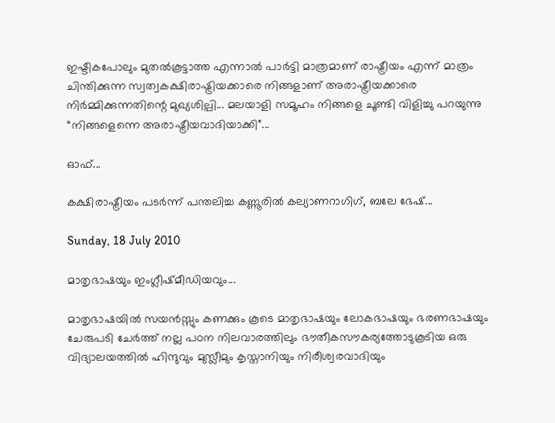ഇഷ്ടികപോലും മുതൽകൂട്ടാത്ത എന്നാൽ പാർട്ടി മാത്രമാണ്‌ രാഷ്ട്രീയം എന്ന്‌ മാത്രം ചിന്തിക്കുന്ന സ്വത്വകക്ഷിരാഷ്ട്രിയക്കാരെ നിങ്ങളാണ്‌ അരാഷ്ട്രീയക്കാരെ നിർമ്മിക്കുന്നതിന്റെ മുഖ്യശില്പി... മലയാളി സമൂഹം നിങ്ങളെ ചൂണ്ടി വിളിച്ചു പറയുന്നു “നിങ്ങളെന്നെ അരാഷ്ട്രീയവാദിയാക്കി”...

ഓഫ്...

കക്ഷിരാഷ്ട്രീയം പടർന്ന്‌ പന്തലിച്ച കണ്ണൂരിൽ കല്യാണറാഗിഗ്, ബലേ ഭേഷ്‌...

Sunday, 18 July 2010

മാതൃഭാഷയും ഇംഗ്ലീഷ്‌മീഡിയവും...

മാതൃഭാഷയിൽ സയൻസ്സും കണക്കും കൂടെ മാതൃഭാഷയും ലോകഭാഷയും ഭരണഭാഷയും ചേരുപടി ചേർത്ത്‌ നല്ല പഠന നിലവാരത്തിലും ഭൗതീകസൗകര്യത്തോടുകൂടിയ ഒരു വിദ്യാലയത്തിൽ ഹിന്ദുവും മുസ്ലീമും കൃസ്താനിയും നിരീശ്വരവാദിയും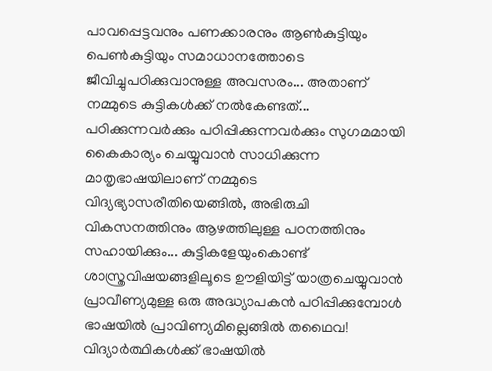പാവപ്പെട്ടവനും പണക്കാരനും ആൺകുട്ടിയും പെൺകുട്ടിയും സമാധാനത്തോടെ ജീവിച്ചുപഠിക്കുവാനുള്ള അവസരം... അതാണ്‌ നമ്മുടെ കുട്ടികൾക്ക്‌ നൽകേണ്ടത്‌... പഠിക്കുന്നവർക്കും പഠിപ്പിക്കുന്നവർക്കും സുഗമമായി കൈകാര്യം ചെയ്യുവാൻ സാധിക്കുന്ന മാതൃഭാഷയിലാണ്‌ നമ്മുടെ വിദ്യഭ്യാസരീതിയെങ്ങിൽ, അഭിരുചി വികസനത്തിനും ആഴത്തിലുള്ള പഠനത്തിനും സഹായിക്കും... കുട്ടികളേയുംകൊണ്ട് ശാസ്ത്രവിഷയങ്ങളിലൂടെ ഊളിയിട്ട്‌ യാത്രചെയ്യുവാൻ പ്രാവീണ്യമുള്ള ഒരു അദ്ധ്യാപകൻ പഠിപ്പിക്കുമ്പോൾ ഭാഷയിൽ പ്രാവിണ്യമില്ലെങ്ങിൽ തഥൈവ! വിദ്യാർത്ഥികൾക്ക്‌ ഭാഷയിൽ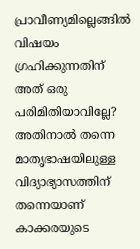പ്രാവീണ്യമില്ലെങ്ങിൽ വിഷയം ഗ്രഹിക്കുന്നതിന്‌ അത്‌ ഒരു പരിമിതിയാവില്ലേ? അതിനാൽ തന്നെ മാതൃഭാഷയിലുള്ള വിദ്യാഭ്യാസത്തിന്‌ തന്നെയാണ്‌ കാക്കരയുടെ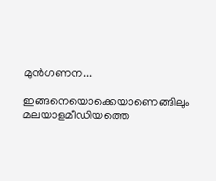മുൻഗണന...

ഇങ്ങനെയൊക്കെയാണെങ്ങിലും മലയാളമീഡിയത്തെ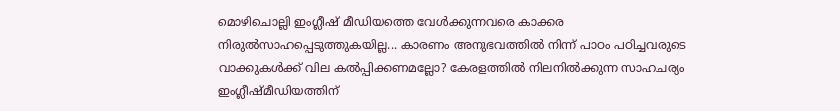മൊഴിചൊല്ലി ഇംഗ്ലീഷ് മീഡിയത്തെ വേൾക്കുന്നവരെ കാക്കര നിരുൽസാഹപ്പെടുത്തുകയില്ല... കാരണം അനുഭവത്തിൽ നിന്ന്‌ പാഠം പഠിച്ചവരുടെ വാക്കുകൾക്ക്‌ വില കൽപ്പിക്കണമല്ലോ? കേരളത്തിൽ നിലനിൽക്കുന്ന സാഹചര്യം ഇംഗ്ലീഷ്മീഡിയത്തിന്‌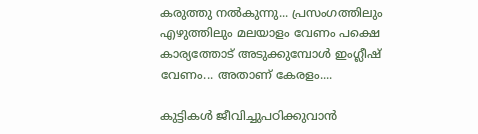കരുത്തു നൽകുന്നു... പ്രസംഗത്തിലും എഴുത്തിലും മലയാളം വേണം പക്ഷെ കാര്യത്തോട്‌ അടുക്കുമ്പോൾ ഇംഗ്ലീഷ് വേണം... അതാണ്‌ കേരളം....

കുട്ടികൾ ജീവിച്ചുപഠിക്കുവാൻ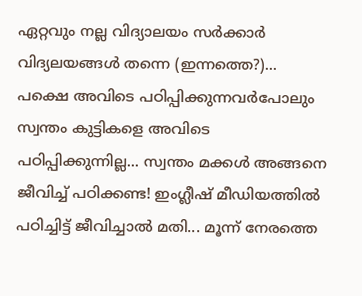ഏറ്റവും നല്ല വിദ്യാലയം സർക്കാർ വിദ്യലയങ്ങൾ തന്നെ (ഇന്നത്തെ?)... പക്ഷെ അവിടെ പഠിപ്പിക്കുന്നവർപോലും സ്വന്തം കുട്ടികളെ അവിടെ പഠിപ്പിക്കുന്നില്ല... സ്വന്തം മക്കൾ അങ്ങനെ ജീവിച്ച് പഠിക്കണ്ട! ഇംഗ്ലീഷ് മീഡിയത്തിൽ പഠിച്ചിട്ട്‌ ജീവിച്ചാൽ മതി... മൂന്ന്‌ നേരത്തെ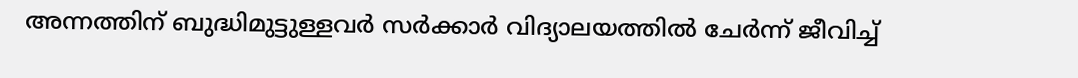അന്നത്തിന്‌ ബുദ്ധിമുട്ടുള്ളവർ സർക്കാർ വിദ്യാലയത്തിൽ ചേർന്ന്‌ ജീവിച്ച്‌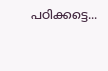പഠിക്കട്ടെ...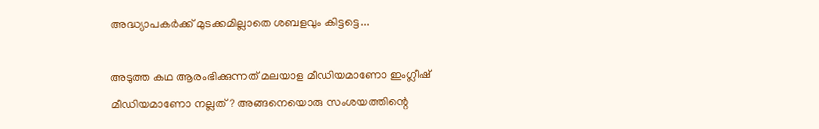അദ്ധ്യാപകർക്ക്‌ മുടക്കമില്ലാതെ ശബളവും കിട്ടട്ടെ...

അടുത്ത കഥ ആരംഭിക്കുന്നത്‌ മലയാള മീഡിയമാണോ ഇംഗ്ലീഷ് മീഡിയമാണോ നല്ലത്‌? അങ്ങനെയൊരു സംശയത്തിന്റെ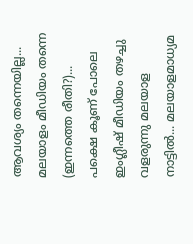ആവശ്യം തന്നെയില്ല... മലയാളം മീഡിയം തന്നെ (ഇന്നത്തെ രീതി?)... പക്ഷെ കൂണ്‌ പോലെ ഇംഗ്ലീഷ് മീഡിയം തഴച്ചു വളരുന്നു മലയാള നാട്ടിൽ... മലയാളമാധ്യമ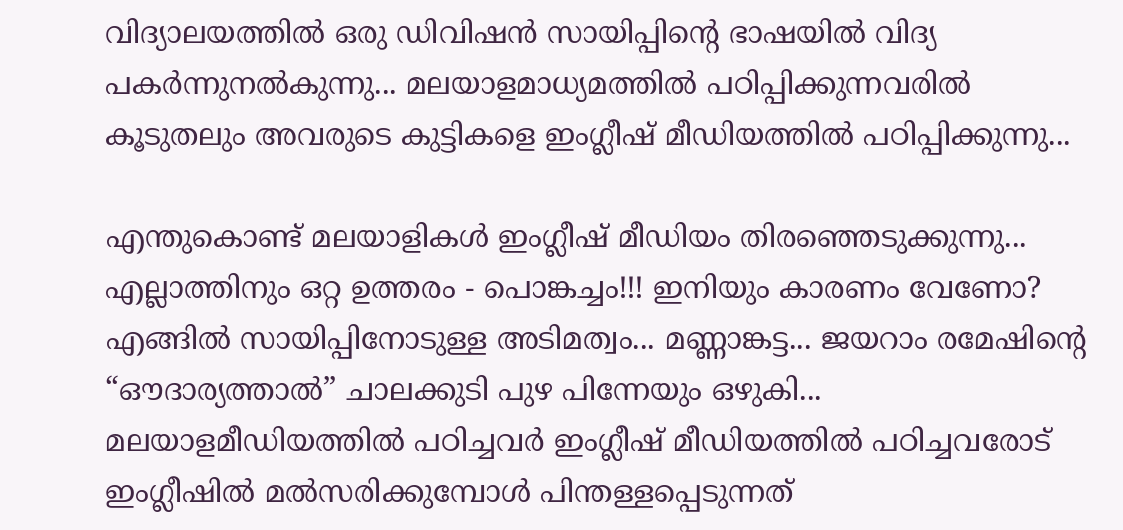വിദ്യാലയത്തിൽ ഒരു ഡിവിഷൻ സായിപ്പിന്റെ ഭാഷയിൽ വിദ്യ പകർന്നുനൽകുന്നു... മലയാളമാധ്യമത്തിൽ പഠിപ്പിക്കുന്നവരിൽ കൂടുതലും അവരുടെ കുട്ടികളെ ഇംഗ്ലീഷ് മീഡിയത്തിൽ പഠിപ്പിക്കുന്നു...

എന്തുകൊണ്ട്‌ മലയാളികൾ ഇംഗ്ലീഷ് മീഡിയം തിരഞ്ഞെടുക്കുന്നു... എല്ലാത്തിനും ഒറ്റ ഉത്തരം - പൊങ്കച്ചം!!! ഇനിയും കാരണം വേണോ? എങ്ങിൽ സായിപ്പിനോടുള്ള അടിമത്വം... മണ്ണാങ്കട്ട... ജയറാം രമേഷിന്റെ “ഔദാര്യത്താൽ” ചാലക്കുടി പുഴ പിന്നേയും ഒഴുകി... മലയാളമീഡിയത്തിൽ പഠിച്ചവർ ഇംഗ്ലീഷ് മീഡിയത്തിൽ പഠിച്ചവരോട് ഇംഗ്ലീഷിൽ മൽസരിക്കുമ്പോൾ പിന്തള്ളപ്പെടുന്നത്‌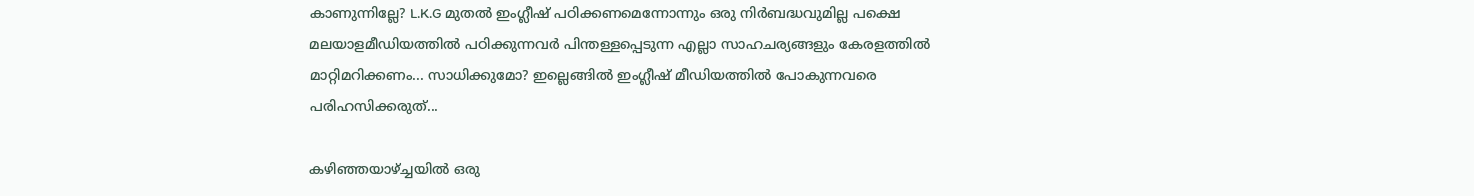കാണുന്നില്ലേ? L.K.G മുതൽ ഇംഗ്ലീഷ് പഠിക്കണമെന്നോന്നും ഒരു നിർബദ്ധവുമില്ല പക്ഷെ മലയാളമീഡിയത്തിൽ പഠിക്കുന്നവർ പിന്തള്ളപ്പെടുന്ന എല്ലാ സാഹചര്യങ്ങളും കേരളത്തിൽ മാറ്റിമറിക്കണം... സാധിക്കുമോ? ഇല്ലെങ്ങിൽ ഇംഗ്ലീഷ്‌ മീഡിയത്തിൽ പോകുന്നവരെ പരിഹസിക്കരുത്...

കഴിഞ്ഞയാഴ്ച്ചയിൽ ഒരു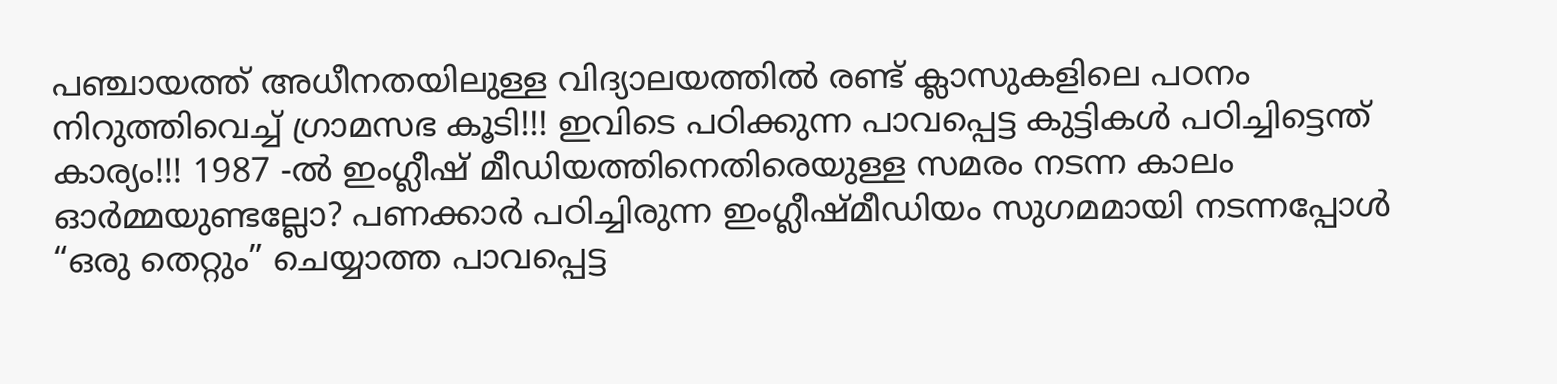പഞ്ചായത്ത്‌ അധീനതയിലുള്ള വിദ്യാലയത്തിൽ രണ്ട് ക്ലാസുകളിലെ പഠനം നിറുത്തിവെച്ച്‌ ഗ്രാമസഭ കൂടി!!! ഇവിടെ പഠിക്കുന്ന പാവപ്പെട്ട കുട്ടികൾ പഠിച്ചിട്ടെന്ത് കാര്യം!!! 1987 -ൽ ഇംഗ്ലീഷ് മീഡിയത്തിനെതിരെയുള്ള സമരം നടന്ന കാലം ഓർമ്മയുണ്ടല്ലോ? പണക്കാർ പഠിച്ചിരുന്ന ഇംഗ്ലീഷ്മീഡിയം സുഗമമായി നടന്നപ്പോൾ “ഒരു തെറ്റും” ചെയ്യാത്ത പാവപ്പെട്ട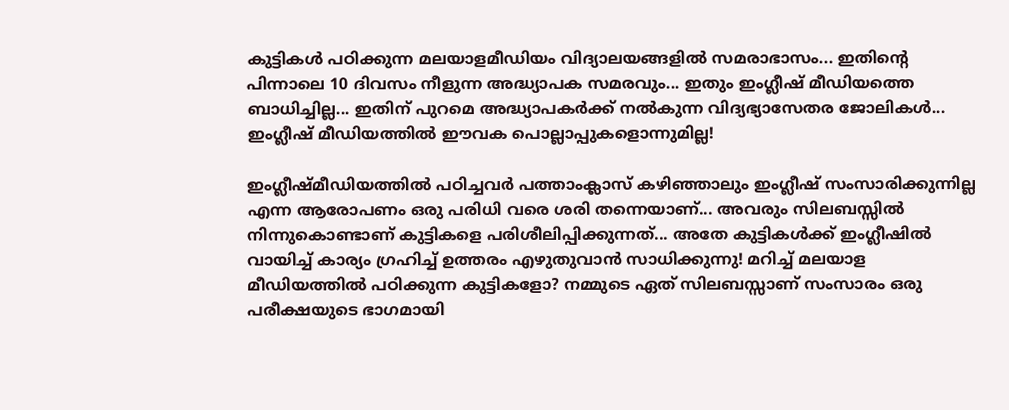കുട്ടികൾ പഠിക്കുന്ന മലയാളമീഡിയം വിദ്യാലയങ്ങളിൽ സമരാഭാസം... ഇതിന്റെ പിന്നാലെ 10 ദിവസം നീളുന്ന അദ്ധ്യാപക സമരവും... ഇതും ഇംഗ്ലീഷ് മീഡിയത്തെ ബാധിച്ചില്ല... ഇതിന്‌ പുറമെ അദ്ധ്യാപകർക്ക്‌ നൽകുന്ന വിദ്യഭ്യാസേതര ജോലികൾ... ഇംഗ്ലീഷ് മീഡിയത്തിൽ ഈവക പൊല്ലാപ്പുകളൊന്നുമില്ല!

ഇംഗ്ലീഷ്മീഡിയത്തിൽ പഠിച്ചവർ പത്താംക്ലാസ് കഴിഞ്ഞാലും ഇംഗ്ലീഷ്‌ സംസാരിക്കുന്നില്ല എന്ന ആരോപണം ഒരു പരിധി വരെ ശരി തന്നെയാണ്‌... അവരും സിലബസ്സിൽ നിന്നുകൊണ്ടാണ്‌ കുട്ടികളെ പരിശീലിപ്പിക്കുന്നത്‌... അതേ കുട്ടികൾക്ക്‌ ഇംഗ്ലീഷിൽ വായിച്ച് കാര്യം ഗ്രഹിച്ച്‌ ഉത്തരം എഴുതുവാൻ സാധിക്കുന്നു! മറിച്ച് മലയാള മീഡിയത്തിൽ പഠിക്കുന്ന കുട്ടികളോ? നമ്മുടെ ഏത്‌ സിലബസ്സാണ്‌ സംസാരം ഒരു പരീക്ഷയുടെ ഭാഗമായി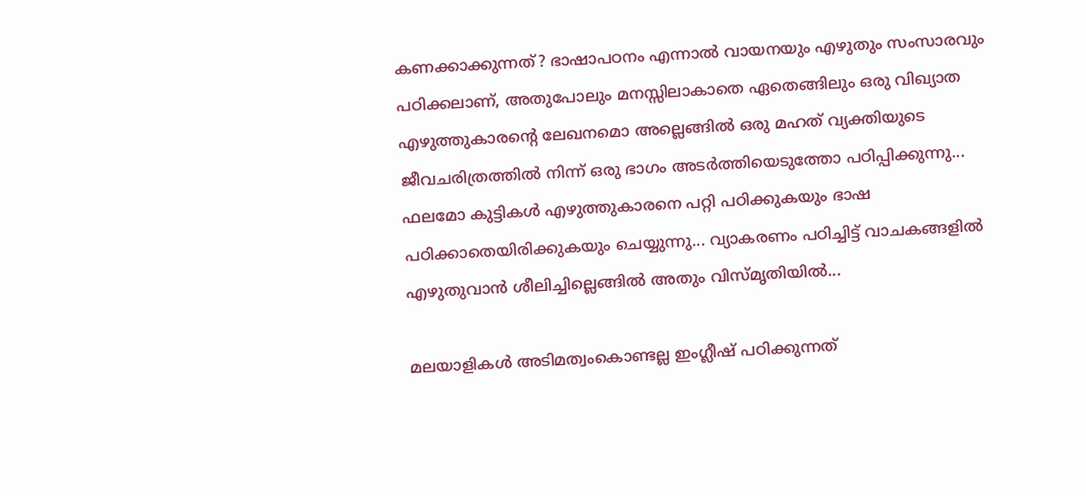കണക്കാക്കുന്നത്‌? ഭാഷാപഠനം എന്നാൽ വായനയും എഴുതും സംസാരവും പഠിക്കലാണ്‌, അതുപോലും മനസ്സിലാകാതെ ഏതെങ്ങിലും ഒരു വിഖ്യാത എഴുത്തുകാരന്റെ ലേഖനമൊ അല്ലെങ്ങിൽ ഒരു മഹത്‌ വ്യക്തിയുടെ ജീവചരിത്രത്തിൽ നിന്ന്‌ ഒരു ഭാഗം അടർത്തിയെടുത്തോ പഠിപ്പിക്കുന്നു... ഫലമോ കുട്ടികൾ എഴുത്തുകാരനെ പറ്റി പഠിക്കുകയും ഭാഷ പഠിക്കാതെയിരിക്കുകയും ചെയ്യുന്നു... വ്യാകരണം പഠിച്ചിട്ട്‌ വാചകങ്ങളിൽ എഴുതുവാൻ ശീലിച്ചില്ലെങ്ങിൽ അതും വിസ്മൃതിയിൽ...

മലയാളികൾ അടിമത്വംകൊണ്ടല്ല ഇംഗ്ലീഷ് പഠിക്കുന്നത്‌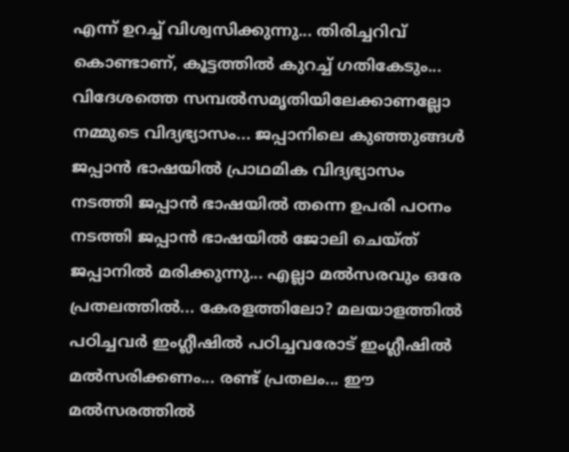എന്ന്‌ ഉറച്ച്‌ വിശ്വസിക്കുന്നു... തിരിച്ചറിവ്‌ കൊണ്ടാണ്‌, കൂട്ടത്തിൽ കുറച്ച്‌ ഗതികേടും... വിദേശത്തെ സമ്പൽസമൃതിയിലേക്കാണല്ലോ നമ്മുടെ വിദ്യഭ്യാസം... ജപ്പാനിലെ കുഞ്ഞുങ്ങൾ ജപ്പാൻ ഭാഷയിൽ പ്രാഥമിക വിദ്യഭ്യാസം നടത്തി ജപ്പാൻ ഭാഷയിൽ തന്നെ ഉപരി പഠനം നടത്തി ജപ്പാൻ ഭാഷയിൽ ജോലി ചെയ്ത് ജപ്പാനിൽ മരിക്കുന്നു... എല്ലാ മൽസരവും ഒരേ പ്രതലത്തിൽ... കേരളത്തിലോ? മലയാളത്തിൽ പഠിച്ചവർ ഇംഗ്ലീഷിൽ പഠിച്ചവരോട്‌ ഇംഗ്ലീഷിൽ മൽസരിക്കണം... രണ്ട് പ്രതലം... ഈ മൽസരത്തിൽ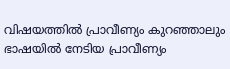വിഷയത്തിൽ പ്രാവീണ്യം കുറഞ്ഞാലും ഭാഷയിൽ നേടിയ പ്രാവീണ്യം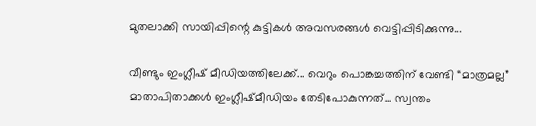മുതലാക്കി സായിപ്പിന്റെ കുട്ടികൾ അവസരങ്ങൾ വെട്ടിപ്പിടിക്കുന്നു...

വീണ്ടും ഇംഗ്ലീഷ്‌ മീഡിയത്തിലേക്ക്‌... വെറും പൊങ്കച്ചത്തിന്‌ വേണ്ടി “മാത്രമല്ല” മാതാപിതാക്കൾ ഇംഗ്ലീഷ്മീഡിയം തേടിപോകുന്നത്‌... സ്വന്തം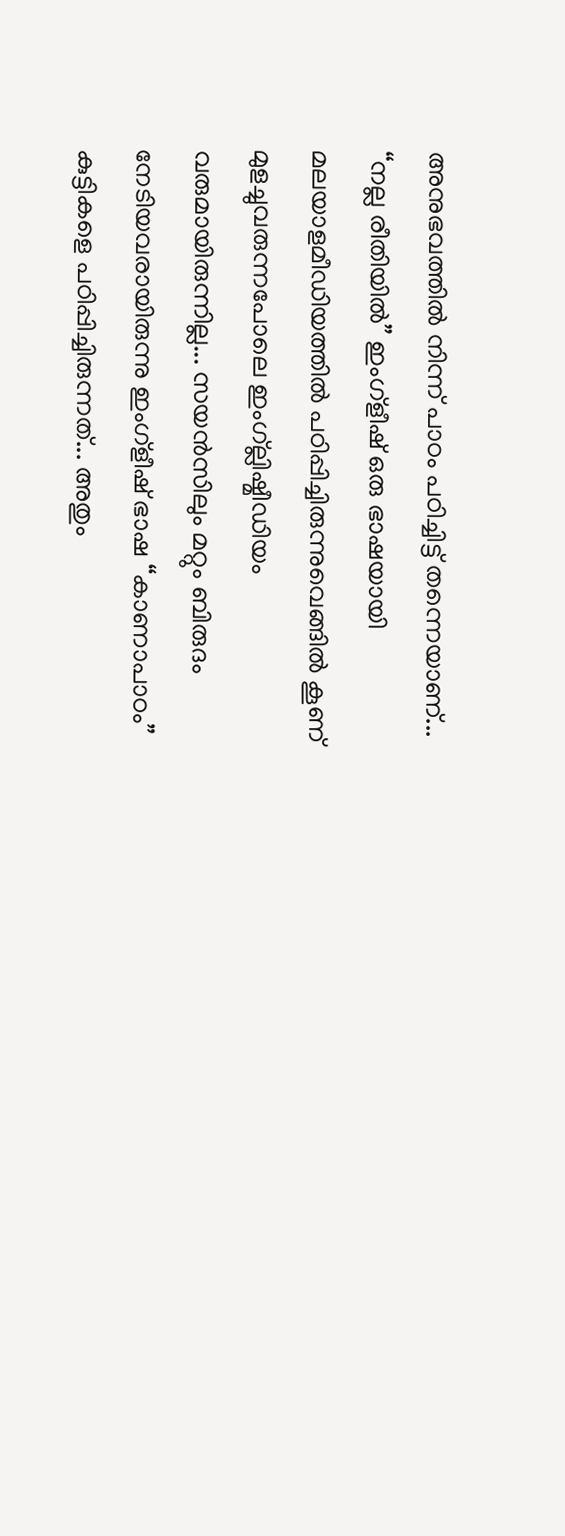അനുഭവത്തിൽ നിന്ന്‌ പാഠം പഠിച്ചിട്ട്‌ തന്നെയാണ്‌... “നല്ല രീതിയിൽ” ഇംഗ്ളീഷ് ഒരു ഭാഷയായി മലയാളമീഡിയത്തിൽ പഠിപ്പിച്ചിരുന്നുവെങ്ങിൽ കൂണ്‌ മുളച്ചുവരുന്നപോലെ ഇംഗ്ല്ലിഷ്മീഡിയം വരുമായിരുന്നില്ല... സയൻസിലും മറ്റും ബിരുദം നേടിയവരായിരുന്നു ഇംഗ്ളീഷ്‌ ഭാഷ “കാണാപാഠം” കുട്ടികളെ പഠിപ്പിച്ചിരുന്നത്‌... അതും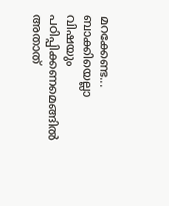മറക്കേണ്ട... ബാക്കിയെല്ലാ വിഷയും പഠിപ്പിക്കണമെങ്ങിൽ അതാത്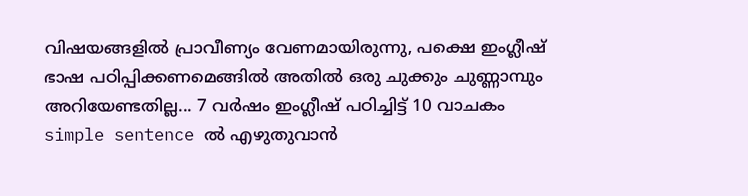വിഷയങ്ങളിൽ പ്രാവീണ്യം വേണമായിരുന്നു, പക്ഷെ ഇംഗ്ലീഷ്‌ ഭാഷ പഠിപ്പിക്കണമെങ്ങിൽ അതിൽ ഒരു ചുക്കും ചുണ്ണാമ്പും അറിയേണ്ടതില്ല... 7 വർഷം ഇംഗ്ലീഷ്‌ പഠിച്ചിട്ട്‌ 10 വാചകം simple sentence ൽ എഴുതുവാൻ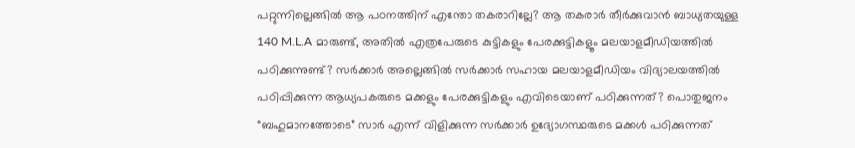പറ്റുന്നില്ലെങ്ങിൽ ആ പഠനത്തിന്‌ എന്തോ തകരാറില്ലേ? ആ തകരാർ തീർക്കുവാൻ ബാധ്യതയുള്ള 140 M.L.A മാരുണ്ട്, അതിൽ എത്രപേരുടെ കുട്ടികളും പേരക്കുട്ടികളൂം മലയാളമീഡിയത്തിൽ പഠിക്കുന്നുണ്ട്? സർക്കാർ അല്ലെങ്ങിൽ സർക്കാർ സഹായ മലയാളമീഡിയം വിദ്യാലയത്തിൽ പഠിപ്പിക്കുന്ന ആധ്യപകരുടെ മക്കളും പേരക്കുട്ടികളും എവിടെയാണ്‌ പഠിക്കുന്നത്‌? പൊതുജനം “ബഹുമാനത്തോടെ” സാർ എന്ന്‌ വിളിക്കുന്ന സർക്കാർ ഉദ്യോഗസ്ഥരുടെ മക്കൾ പഠിക്കുന്നത്‌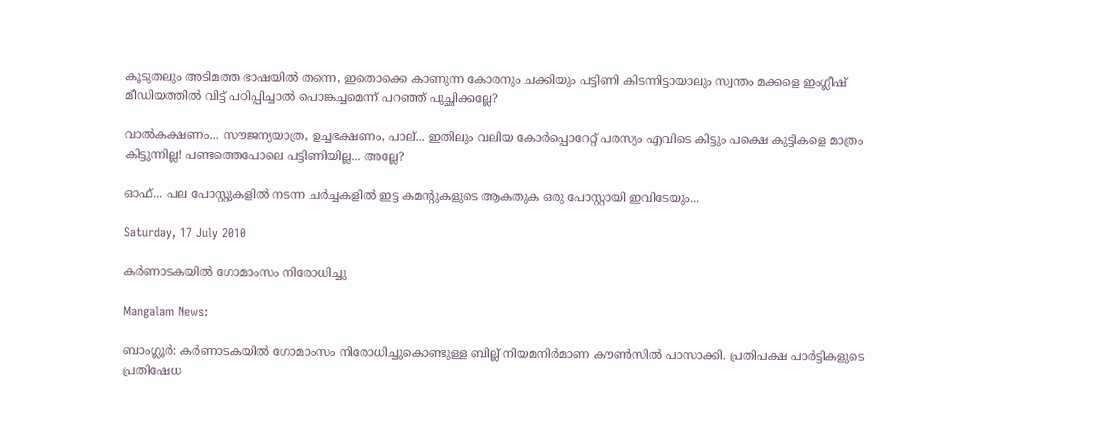കൂടുതലും അടിമത്ത ഭാഷയിൽ തന്നെ, ഇതൊക്കെ കാണുന്ന കോരനും ചക്കിയും പട്ടിണി കിടന്നിട്ടായാലും സ്വന്തം മക്കളെ ഇംഗ്ലീഷ് മീഡിയത്തിൽ വിട്ട്‌ പഠിപ്പിച്ചാൽ പൊങ്കച്ചമെന്ന്‌ പറഞ്ഞ് പുച്ഛിക്കല്ലേ?

വാൽകക്ഷണം... സൗജന്യയാത്ര, ഉച്ചഭക്ഷണം, പാല്‌... ഇതിലും വലിയ കോർപ്പൊറേറ്റ്‌ പരസ്യം എവിടെ കിട്ടും പക്ഷെ കുട്ടികളെ മാത്രം കിട്ടുന്നില്ല! പണ്ടത്തെപോലെ പട്ടിണിയില്ല... അല്ലേ?

ഓഫ്... പല പോസ്റ്റുകളിൽ നടന്ന ചർച്ചകളിൽ ഇട്ട കമന്റുകളുടെ ആകതുക ഒരു പോസ്റ്റായി ഇവിടേയും...

Saturday, 17 July 2010

കര്‍ണാടകയില്‍ ഗോമാംസം നിരോധിച്ചു

Mangalam News:

ബാംഗ്ലൂര്‍: കര്‍ണാടകയില്‍ ഗോമാംസം നിരോധിച്ചുകൊണ്ടുള്ള ബില്ല്‌ നിയമനിര്‍മാണ കൗണ്‍സില്‍ പാസാക്കി. പ്രതിപക്ഷ പാര്‍ട്ടികളുടെ പ്രതിഷേധ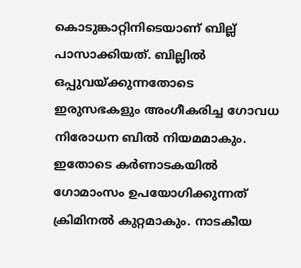കൊടുങ്കാറ്റിനിടെയാണ്‌ ബില്ല്‌ പാസാക്കിയത്‌. ബില്ലില്‍ ഒപ്പുവയ്‌ക്കുന്നതോടെ ഇരുസഭകളും അംഗീകരിച്ച ഗോവധ നിരോധന ബില്‍ നിയമമാകും. ഇതോടെ കര്‍ണാടകയില്‍ ഗോമാംസം ഉപയോഗിക്കുന്നത്‌ ക്രിമിനല്‍ കുറ്റമാകും. നാടകീയ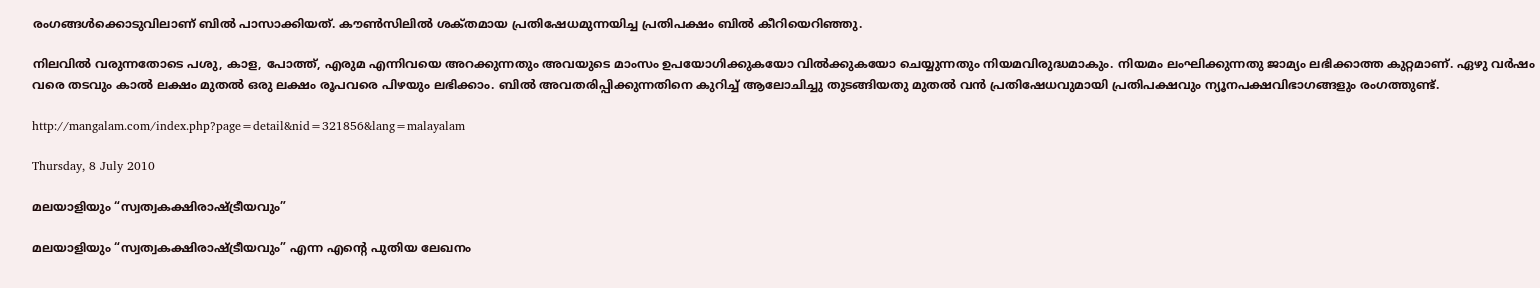രംഗങ്ങള്‍ക്കൊടുവിലാണ്‌ ബില്‍ പാസാക്കിയത്‌. കൗണ്‍സിലില്‍ ശക്‌തമായ പ്രതിഷേധമുന്നയിച്ച പ്രതിപക്ഷം ബില്‍ കീറിയെറിഞ്ഞു.

നിലവില്‍ വരുന്നതോടെ പശു, കാള, പോത്ത്‌, എരുമ എന്നിവയെ അറക്കുന്നതും അവയുടെ മാംസം ഉപയോഗിക്കുകയോ വില്‍ക്കുകയോ ചെയ്യുന്നതും നിയമവിരുദ്ധമാകും. നിയമം ലംഘിക്കുന്നതു ജാമ്യം ലഭിക്കാത്ത കുറ്റമാണ്‌. ഏഴു വര്‍ഷം വരെ തടവും കാല്‍ ലക്ഷം മുതല്‍ ഒരു ലക്ഷം രൂപവരെ പിഴയും ലഭിക്കാം. ബില്‍ അവതരിപ്പിക്കുന്നതിനെ കുറിച്ച്‌ ആലോചിച്ചു തുടങ്ങിയതു മുതല്‍ വന്‍ പ്രതിഷേധവുമായി പ്രതിപക്ഷവും ന്യൂനപക്ഷവിഭാഗങ്ങളും രംഗത്തുണ്ട്‌.

http://mangalam.com/index.php?page=detail&nid=321856&lang=malayalam

Thursday, 8 July 2010

മലയാളിയും “സ്വത്വകക്ഷിരാഷ്ട്രീയവും”

മലയാളിയും “സ്വത്വകക്ഷിരാഷ്ട്രീയവും” എന്ന എന്റെ പുതിയ ലേഖനം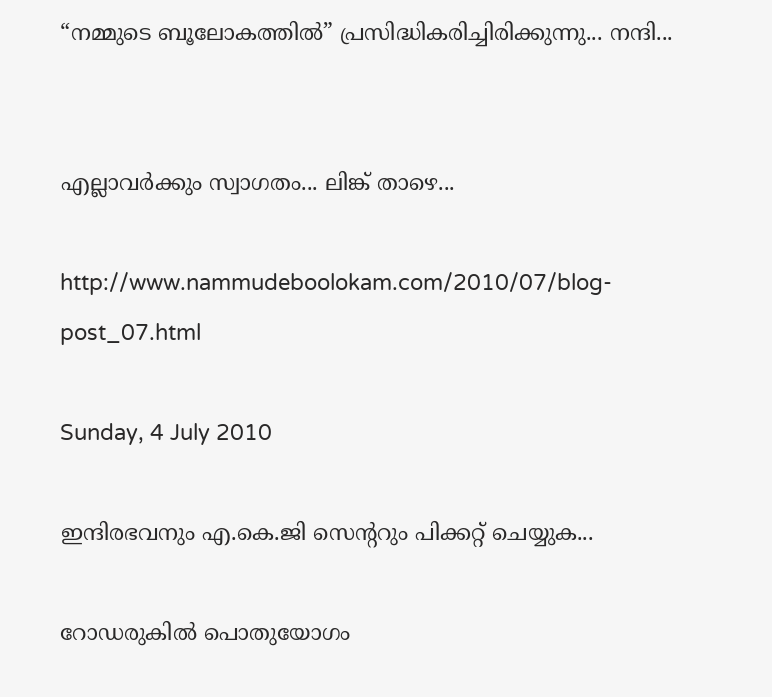“നമ്മുടെ ബൂലോകത്തിൽ” പ്രസിദ്ധികരിച്ചിരിക്കുന്നു... നന്ദി...


എല്ലാവർക്കും സ്വാഗതം... ലിങ്ക് താഴെ...

http://www.nammudeboolokam.com/2010/07/blog-post_07.html

Sunday, 4 July 2010

ഇന്ദിരഭവനും എ.കെ.ജി സെന്ററും പിക്കറ്റ്‌ ചെയ്യുക...

റോഡരുകിൽ പൊതുയോഗം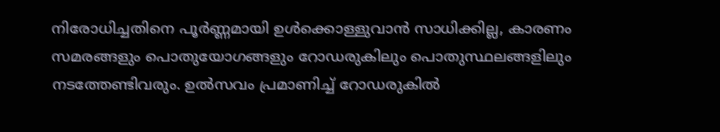നിരോധിച്ചതിനെ പൂർണ്ണമായി ഉൾക്കൊള്ളുവാൻ സാധിക്കില്ല, കാരണം സമരങ്ങളും പൊതുയോഗങ്ങളും റോഡരുകിലും പൊതുസ്ഥലങ്ങളിലും നടത്തേണ്ടിവരും. ഉൽസവം പ്രമാണിച്ച്‌ റോഡരുകിൽ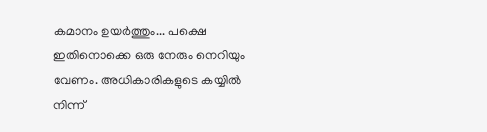കമാനം ഉയർത്തും... പക്ഷെ ഇതിനൊക്കെ ഒരു നേരും നെറിയും വേണം. അധികാരികളുടെ കയ്യിൽ നിന്ന്‌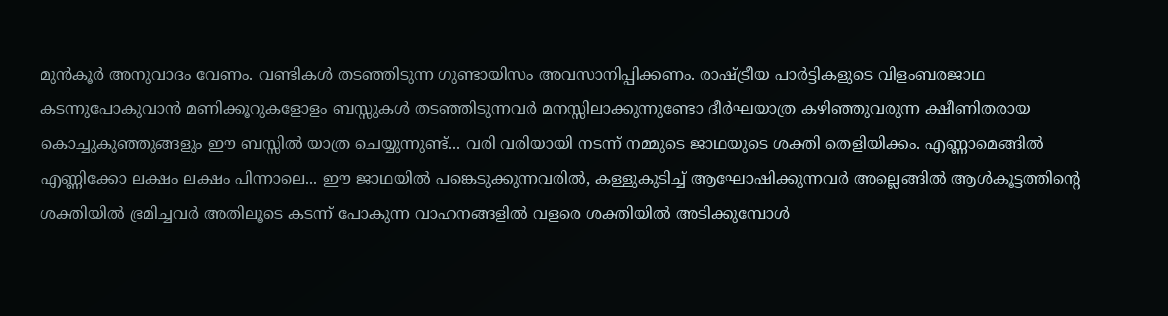മുൻകൂർ അനുവാദം വേണം. വണ്ടികൾ തടഞ്ഞിടുന്ന ഗുണ്ടായിസം അവസാനിപ്പിക്കണം. രാഷ്ട്രീയ പാർട്ടികളുടെ വിളംബരജാഥ കടന്നുപോകുവാൻ മണിക്കൂറുകളോളം ബസ്സുകൾ തടഞ്ഞിടുന്നവർ മനസ്സിലാക്കുന്നുണ്ടോ ദീർഘയാത്ര കഴിഞ്ഞുവരുന്ന ക്ഷീണിതരായ കൊച്ചുകുഞ്ഞുങ്ങളും ഈ ബസ്സിൽ യാത്ര ചെയ്യുന്നുണ്ട്... വരി വരിയായി നടന്ന്‌ നമ്മുടെ ജാഥയുടെ ശക്തി തെളിയിക്കം. എണ്ണാമെങ്ങിൽ എണ്ണിക്കോ ലക്ഷം ലക്ഷം പിന്നാലെ... ഈ ജാഥയിൽ പങ്കെടുക്കുന്നവരിൽ, കള്ളുകുടിച്ച്‌ ആഘോഷിക്കുന്നവർ അല്ലെങ്ങിൽ ആൾകൂട്ടത്തിന്റെ ശക്തിയിൽ ഭ്രമിച്ചവർ അതിലൂടെ കടന്ന്‌ പോകുന്ന വാഹനങ്ങളിൽ വളരെ ശക്തിയിൽ അടിക്കുമ്പോൾ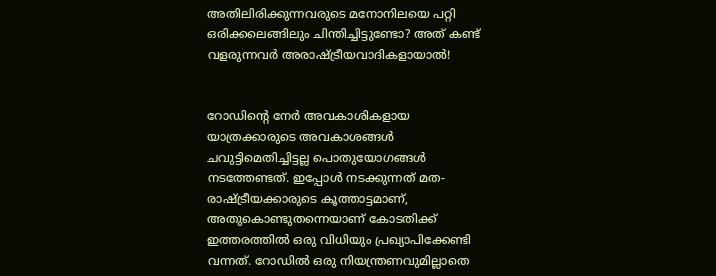അതിലിരിക്കുന്നവരുടെ മനോനിലയെ പറ്റി ഒരിക്കലെങ്ങിലും ചിന്തിച്ചിട്ടുണ്ടോ? അത് കണ്ട് വളരുന്നവർ അരാഷ്ട്രീയവാദികളായാൽ!


റോഡിന്റെ നേർ അവകാശികളായ യാത്രക്കാരുടെ അവകാശങ്ങൾ ചവുട്ടിമെതിച്ചിട്ടല്ല പൊതുയോഗങ്ങൾ നടത്തേണ്ടത്‌. ഇപ്പോൾ നടക്കുന്നത്‌ മത-രാഷ്ട്രീയക്കാരുടെ കൂത്താട്ടമാണ്‌, അതുകൊണ്ടുതന്നെയാണ്‌ കോടതിക്ക്‌ ഇത്തരത്തിൽ ഒരു വിധിയും പ്രഖ്യാപിക്കേണ്ടി വന്നത്‌. റോഡിൽ ഒരു നിയന്ത്രണവുമില്ലാതെ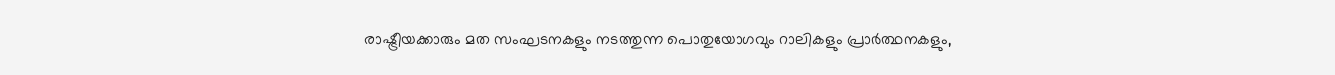രാഷ്ട്രീയക്കാരും മത സംഘടനകളും നടത്തുന്ന പൊതുയോഗവും റാലികളും പ്രാർത്ഥനകളും,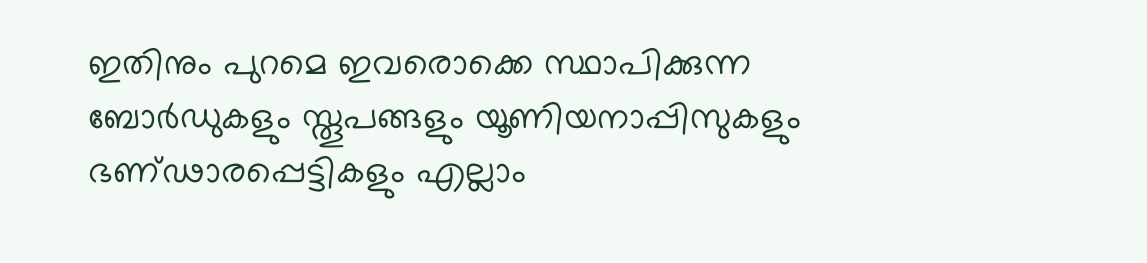ഇതിനും പുറമെ ഇവരൊക്കെ സ്ഥാപിക്കുന്ന ബോർഡുകളും സ്തൂപങ്ങളും യൂണിയനാപ്പിസുകളും ഭണ്ഢാരപ്പെട്ടികളും എല്ലാം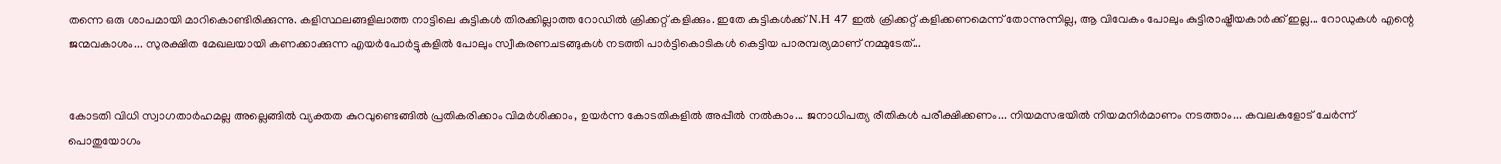തന്നെ ഒരു ശാപമായി മാറികൊണ്ടിരിക്കുന്നു. കളിസ്ഥലങ്ങളിലാത്ത നാട്ടിലെ കുട്ടികൾ തിരക്കില്ലാത്ത റോഡിൽ ക്രിക്കറ്റ്‌ കളിക്കും. ഇതേ കുട്ടികൾക്ക്‌ N.H 47 ഇൽ ക്രിക്കറ്റ്‌ കളിക്കണമെന്ന്‌ തോന്നുന്നില്ല, ആ വിവേകം പോലും കുട്ടിരാഷ്ട്രീയകാർക്ക്‌ ഇല്ല... റോഡുകൾ എന്റെ ജന്മവകാശം... സുരക്ഷിത മേഖലയായി കണക്കാക്കുന്ന എയർപോർട്ടുകളിൽ പോലും സ്വീകരണചടങ്ങുകൾ നടത്തി പാർട്ടികൊടികൾ കെട്ടിയ പാരമ്പര്യമാണ്‌ നമ്മുടേത്...


കോടതി വിധി സ്വാഗതാർഹമല്ല അല്ലെങ്ങിൽ വ്യക്തത കുറവുണ്ടെങ്ങിൽ പ്രതികരിക്കാം വിമർശിക്കാം, ഉയർന്ന കോടതികളിൽ അപ്പീൽ നൽകാം... ജനാധിപത്യ രീതികൾ പരീക്ഷിക്കണം... നിയമസഭയിൽ നിയമനിർമാണം നടത്താം... കവലകളോട്‌ ചേർന്ന്‌ പൊതുയോഗം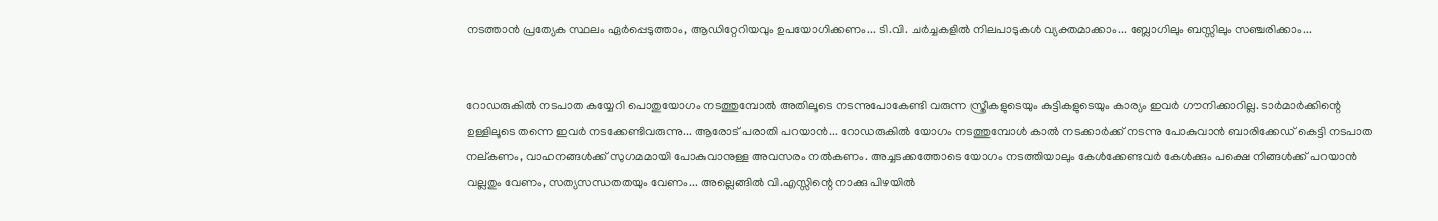നടത്താൻ പ്രത്യേക സ്ഥലം ഏർപ്പെടുത്താം, ആഡിറ്റേറിയവും ഉപയോഗിക്കണം... ടി.വി. ചർച്ചകളിൽ നിലപാടുകൾ വ്യക്തമാക്കാം... ബ്ലോഗിലും ബസ്സിലും സഞ്ചരിക്കാം...


റോഡരുകിൽ നടപാത കയ്യേറി പൊതുയോഗം നടത്തുമ്പോൽ അതിലൂടെ നടന്നുപോകേണ്ടി വരുന്ന സ്ത്രീകളുടെയും കുട്ടികളുടെയും കാര്യം ഇവർ ഗൗനിക്കാറില്ല. ടാർമാർക്കിന്റെ ഉള്ളിലൂടെ തന്നെ ഇവർ നടക്കേണ്ടിവരുന്നു... ആരോട്‌ പരാതി പറയാൻ... റോഡരുകിൽ യോഗം നടത്തുമ്പോൾ കാൽ നടക്കാർക്ക്‌ നടന്നു പോകുവാൻ ബാരിക്കേഡ്‌ കെട്ടി നടപാത നല്കണം, വാഹനങ്ങൾക്ക്‌ സുഗമമായി പോകുവാനുള്ള അവസരം നൽകണം. അച്ചടക്കത്തോടെ യോഗം നടത്തിയാലും കേൾക്കേണ്ടവർ കേൾക്കും പക്ഷെ നിങ്ങൾക്ക്‌ പറയാൻ വല്ലതും വേണം, സത്യസന്ധതതയും വേണം... അല്ലെങ്ങിൽ വി.എസ്സിന്റെ നാക്കു പിഴയിൽ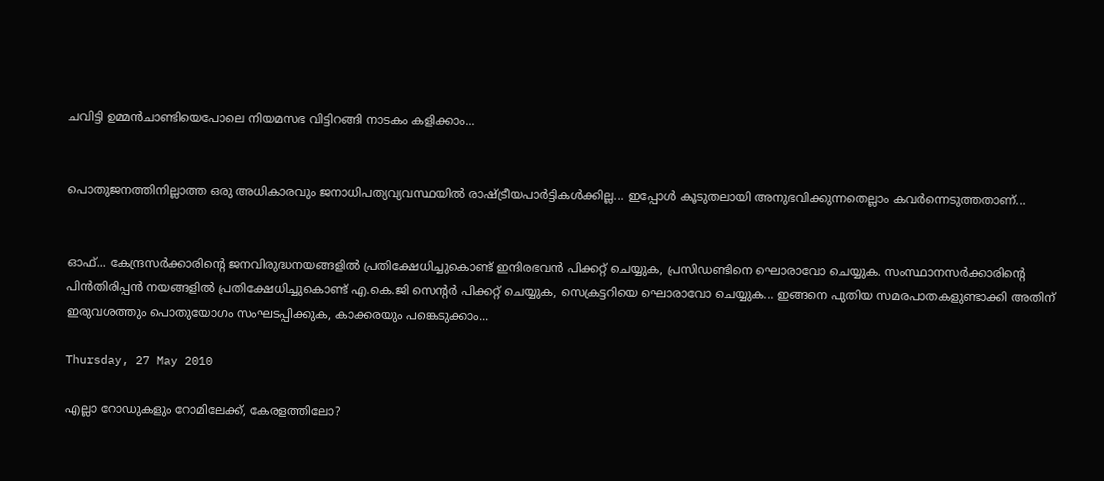ചവിട്ടി ഉമ്മൻചാണ്ടിയെപോലെ നിയമസഭ വിട്ടിറങ്ങി നാടകം കളിക്കാം...


പൊതുജനത്തിനില്ലാത്ത ഒരു അധികാരവും ജനാധിപത്യവ്യവസ്ഥയിൽ രാഷ്ട്രീയപാർട്ടികൾക്കില്ല... ഇപ്പോൾ കൂടുതലായി അനുഭവിക്കുന്നതെല്ലാം കവർന്നെടുത്തതാണ്‌...


ഓഫ്... കേന്ദ്രസർക്കാരിന്റെ ജനവിരുദ്ധനയങ്ങളിൽ പ്രതിക്ഷേധിച്ചുകൊണ്ട്‌ ഇന്ദിരഭവൻ പിക്കറ്റ്‌ ചെയ്യുക, പ്രസിഡണ്ടിനെ ഘൊരാവോ ചെയ്യുക. സംസ്ഥാനസർക്കാരിന്റെ പിൻതിരിപ്പൻ നയങ്ങളിൽ പ്രതിക്ഷേധിച്ചുകൊണ്ട് എ.കെ.ജി സെന്റർ പിക്കറ്റ്‌ ചെയ്യുക, സെക്രട്ടറിയെ ഘൊരാവോ ചെയ്യുക... ഇങ്ങനെ പുതിയ സമരപാതകളുണ്ടാക്കി അതിന്‌ ഇരുവശത്തും പൊതുയോഗം സംഘടപ്പിക്കുക, കാക്കരയും പങ്കെടുക്കാം...

Thursday, 27 May 2010

എല്ലാ റോഡുകളും റോമിലേക്ക്‌, കേരളത്തിലോ?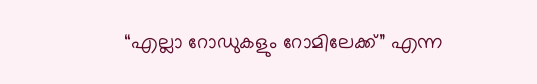“എല്ലാ റോഡുകളും റോമിലേക്ക്‌” എന്ന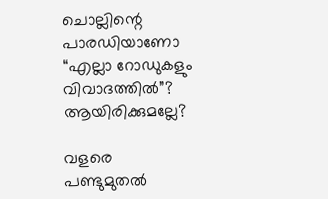ചൊല്ലിന്റെ പാരഡിയാണോ “എല്ലാ റോഡുകളും വിവാദത്തിൽ”? ആയിരിക്കുമല്ലേ?

വളരെ പണ്ടുമുതൽ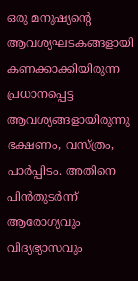ഒരു മനുഷ്യന്റെ ആവശ്യഘടകങ്ങളായി കണക്കാക്കിയിരുന്ന പ്രധാനപ്പെട്ട ആവശ്യങ്ങളായിരുന്നു ഭക്ഷണം, വസ്ത്രം, പാർപ്പിടം. അതിനെ പിൻതുടർന്ന്‌ ആരോഗ്യവും വിദ്യഭ്യാസവും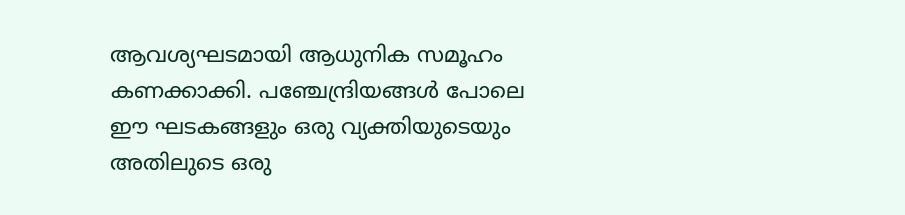ആവശ്യഘടമായി ആധുനിക സമൂഹം കണക്കാക്കി. പഞ്ചേന്ദ്രിയങ്ങൾ പോലെ ഈ ഘടകങ്ങളും ഒരു വ്യക്തിയുടെയും അതിലുടെ ഒരു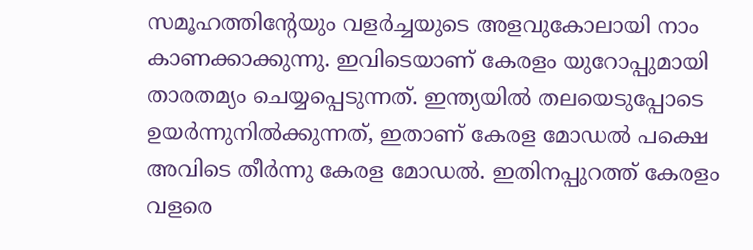സമൂഹത്തിന്റേയും വളർച്ചയുടെ അളവുകോലായി നാം കാണക്കാക്കുന്നു. ഇവിടെയാണ്‌ കേരളം യുറോപ്പുമായി താരതമ്യം ചെയ്യപ്പെടുന്നത്‌. ഇന്ത്യയിൽ തലയെടുപ്പോടെ ഉയർന്നുനിൽക്കുന്നത്‌, ഇതാണ്‌ കേരള മോഡൽ പക്ഷെ അവിടെ തീർന്നു കേരള മോഡൽ. ഇതിനപ്പുറത്ത്‌ കേരളം വളരെ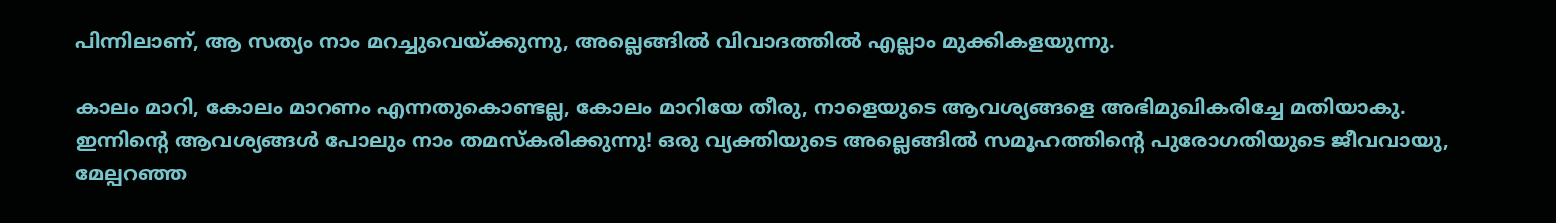പിന്നിലാണ്‌, ആ സത്യം നാം മറച്ചുവെയ്ക്കുന്നു, അല്ലെങ്ങിൽ വിവാദത്തിൽ എല്ലാം മുക്കികളയുന്നു.

കാലം മാറി, കോലം മാറണം എന്നതുകൊണ്ടല്ല, കോലം മാറിയേ തീരു, നാളെയുടെ ആവശ്യങ്ങളെ അഭിമുഖികരിച്ചേ മതിയാകു. ഇന്നിന്റെ ആവശ്യങ്ങൾ പോലും നാം തമസ്കരിക്കുന്നു! ഒരു വ്യക്തിയുടെ അല്ലെങ്ങിൽ സമൂഹത്തിന്റെ പുരോഗതിയുടെ ജീവവായു, മേല്പറഞ്ഞ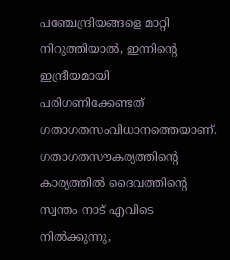പഞ്ചേന്ദ്രിയങ്ങളെ മാറ്റി നിറുത്തിയാൽ, ഇന്നിന്റെ ഇന്ദ്രീയമായി പരിഗണിക്കേണ്ടത്‌ ഗതാഗതസംവിധാനത്തെയാണ്‌. ഗതാഗതസൗകര്യത്തിന്റെ കാര്യത്തിൽ ദൈവത്തിന്റെ സ്വന്തം നാട്‌ എവിടെ നിൽക്കുന്നു,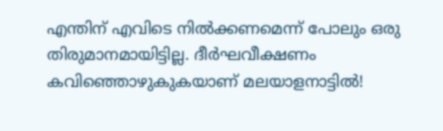എന്തിന്‌ എവിടെ നിൽക്കണമെന്ന്‌ പോലും ഒരു തിരുമാനമായിട്ടില്ല. ദീർഘവീക്ഷണം കവിഞ്ഞൊഴുകുകയാണ്‌ മലയാളനാട്ടിൽ!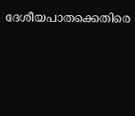ദേശീയപാതക്കെതിരെ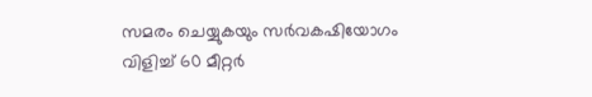സമരം ചെയ്യുകയും സർവകഷിയോഗം വിളിച്ച്‌ 60 മീറ്റർ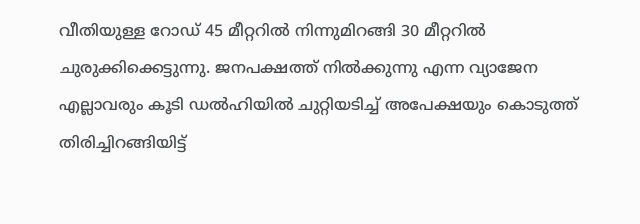വീതിയുള്ള റോഡ്‌ 45 മീറ്ററിൽ നിന്നുമിറങ്ങി 30 മീറ്ററിൽ ചുരുക്കിക്കെട്ടുന്നു. ജനപക്ഷത്ത്‌ നിൽക്കുന്നു എന്ന വ്യാജേന എല്ലാവരും കൂടി ഡൽഹിയിൽ ചുറ്റിയടിച്ച്‌ അപേക്ഷയും കൊടുത്ത്‌ തിരിച്ചിറങ്ങിയിട്ട്‌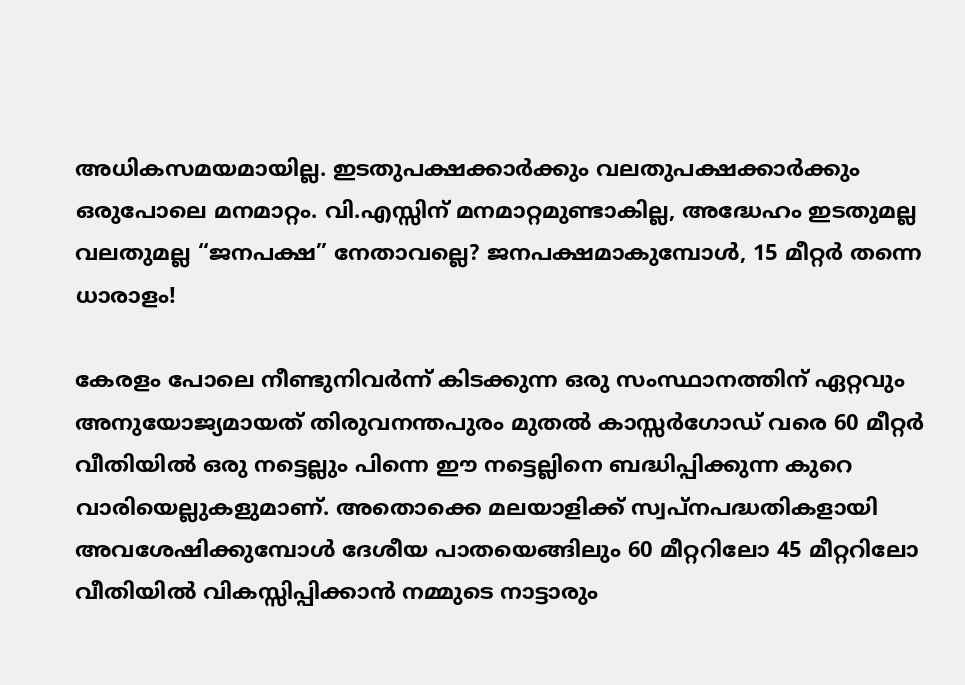അധികസമയമായില്ല. ഇടതുപക്ഷക്കാർക്കും വലതുപക്ഷക്കാർക്കും ഒരുപോലെ മനമാറ്റം. വി.എസ്സിന്‌ മനമാറ്റമുണ്ടാകില്ല, അദ്ധേഹം ഇടതുമല്ല വലതുമല്ല “ജനപക്ഷ” നേതാവല്ലെ? ജനപക്ഷമാകുമ്പോൾ, 15 മീറ്റർ തന്നെ ധാരാളം!

കേരളം പോലെ നീണ്ടുനിവർന്ന്‌ കിടക്കുന്ന ഒരു സംസ്ഥാനത്തിന്‌ ഏറ്റവും അനുയോജ്യമായത്‌ തിരുവനന്തപുരം മുതൽ കാസ്സർഗോഡ്‌ വരെ 60 മീറ്റർ വീതിയിൽ ഒരു നട്ടെല്ലും പിന്നെ ഈ നട്ടെല്ലിനെ ബദ്ധിപ്പിക്കുന്ന കുറെ വാരിയെല്ലുകളുമാണ്‌. അതൊക്കെ മലയാളിക്ക്‌ സ്വപ്നപദ്ധതികളായി അവശേഷിക്കുമ്പോൾ ദേശീയ പാതയെങ്ങിലും 60 മീറ്ററിലോ 45 മീറ്ററിലോ വീതിയിൽ വികസ്സിപ്പിക്കാൻ നമ്മുടെ നാട്ടാരും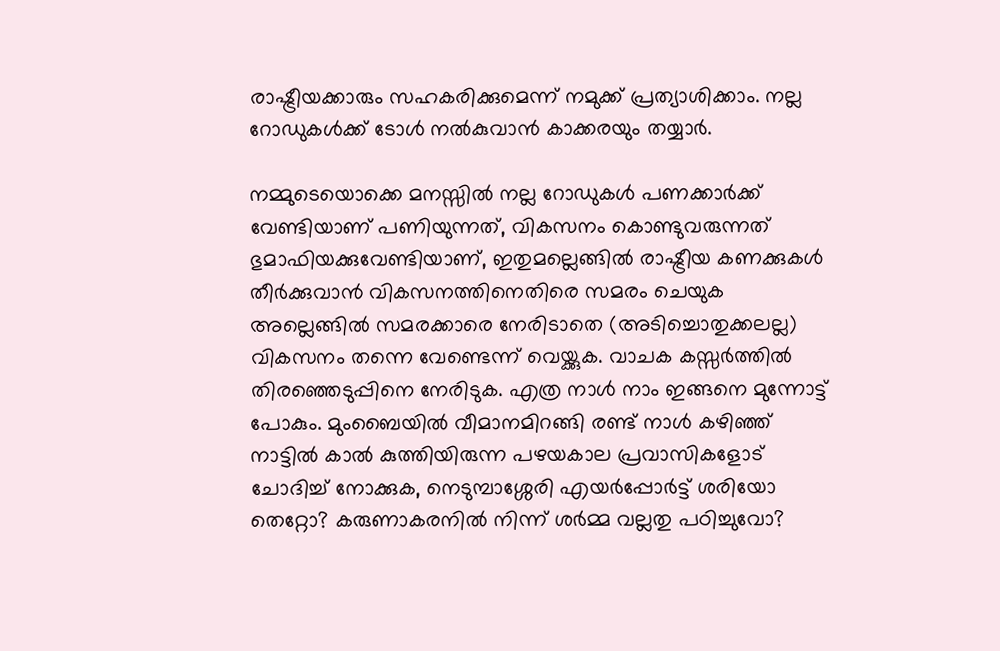രാഷ്ട്രീയക്കാരും സഹകരിക്കുമെന്ന്‌ നമുക്ക്‌ പ്രത്യാശിക്കാം. നല്ല റോഡുകൾക്ക്‌ ടോൾ നൽകുവാൻ കാക്കരയും തയ്യാർ.

നമ്മുടെയൊക്കെ മനസ്സിൽ നല്ല റോഡുകൾ പണക്കാർക്ക്‌ വേണ്ടിയാണ്‌ പണിയുന്നത്‌, വികസനം കൊണ്ടുവരുന്നത്‌ ഭുമാഫിയക്കുവേണ്ടിയാണ്‌, ഇതുമല്ലെങ്ങിൽ രാഷ്ട്രീയ കണക്കുകൾ തീർക്കുവാൻ വികസനത്തിനെതിരെ സമരം ചെയുക അല്ലെങ്ങിൽ സമരക്കാരെ നേരിടാതെ (അടിച്ചൊതുക്കലല്ല) വികസനം തന്നെ വേണ്ടെന്ന്‌ വെയ്ക്കുക. വാചക കസ്സർത്തിൽ തിരഞ്ഞെടുപ്പിനെ നേരിടുക. എത്ര നാൾ നാം ഇങ്ങനെ മുന്നോട്ട് പോകും. മുംബൈയിൽ വീമാനമിറങ്ങി രണ്ട്‌ നാൾ കഴിഞ്ഞ്‌ നാട്ടിൽ കാൽ കുത്തിയിരുന്ന പഴയകാല പ്രവാസികളോട്‌ ചോദിച്ച്‌ നോക്കുക, നെടുമ്പാശ്ശേരി എയർപ്പോർട്ട്‌ ശരിയോ തെറ്റോ? കരുണാകരനിൽ നിന്ന്‌ ശർമ്മ വല്ലതു പഠിച്ചുവോ?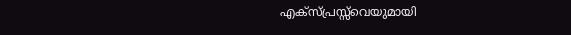എക്സ്പ്രസ്സ്‌വെയുമായി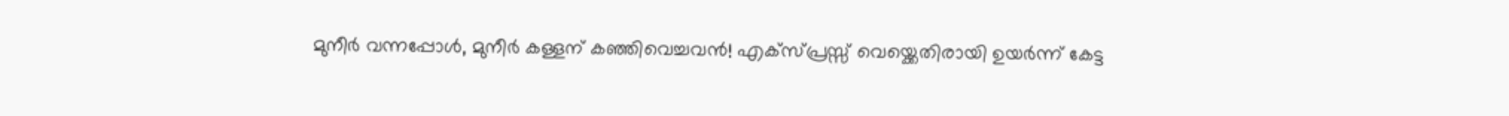മുനീർ വന്നപ്പോൾ, മുനീർ കള്ളന്‌ കഞ്ഞിവെച്ചവൻ! എക്സ്പ്രസ്സ് വെയ്ക്കെതിരായി ഉയർന്ന്‌ കേട്ട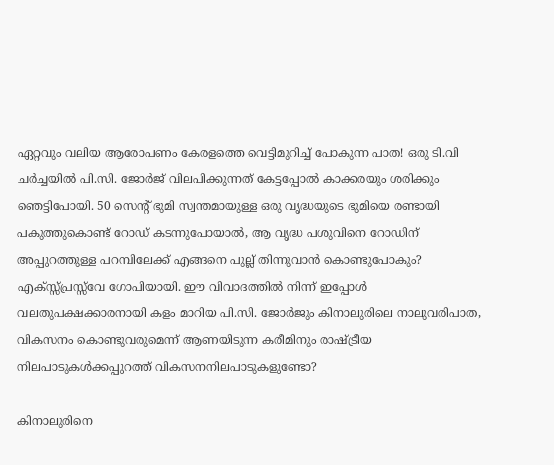ഏറ്റവും വലിയ ആരോപണം കേരളത്തെ വെട്ടിമുറിച്ച്‌ പോകുന്ന പാത! ഒരു ടി.വി ചർച്ചയിൽ പി.സി. ജോർജ്‌ വിലപിക്കുന്നത്‌ കേട്ടപ്പോൽ കാക്കരയും ശരിക്കും ഞെട്ടിപോയി. 50 സെന്റ് ഭുമി സ്വന്തമായുള്ള ഒരു വൃദ്ധയുടെ ഭുമിയെ രണ്ടായി പകുത്തുകൊണ്ട്‌ റോഡ്‌ കടന്നുപോയാൽ, ആ വൃദ്ധ പശുവിനെ റോഡിന്‌ അപ്പുറത്തുള്ള പറമ്പിലേക്ക്‌ എങ്ങനെ പുല്ല്‌ തിന്നുവാൻ കൊണ്ടുപോകും? എക്സ്സ്പ്രസ്സ്‌വേ ഗോപിയായി. ഈ വിവാദത്തിൽ നിന്ന്‌ ഇപ്പോൾ വലതുപക്ഷക്കാരനായി കളം മാറിയ പി.സി. ജോർജും കിനാലുരിലെ നാലുവരിപാത, വികസനം കൊണ്ടുവരുമെന്ന്‌ ആണയിടുന്ന കരീമിനും രാഷ്ട്രീയ നിലപാടുകൾക്കപ്പുറത്ത്‌ വികസനനിലപാടുകളുണ്ടോ?

കിനാലുരിനെ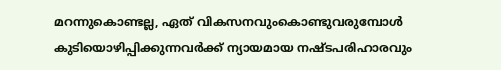മറന്നുകൊണ്ടല്ല, ഏത്‌ വികസനവുംകൊണ്ടുവരുമ്പോൾ കുടിയൊഴിപ്പിക്കുന്നവർക്ക്‌ ന്യായമായ നഷ്ടപരിഹാരവും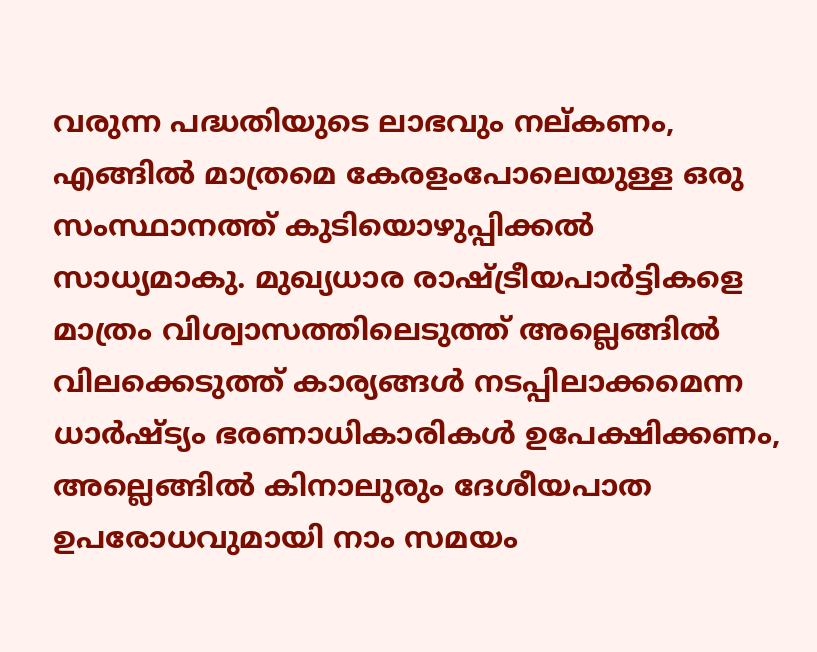വരുന്ന പദ്ധതിയുടെ ലാഭവും നല്കണം, എങ്ങിൽ മാത്രമെ കേരളംപോലെയുള്ള ഒരു സംസ്ഥാനത്ത്‌ കുടിയൊഴുപ്പിക്കൽ സാധ്യമാകു. മുഖ്യധാര രാഷ്ട്രീയപാർട്ടികളെ മാത്രം വിശ്വാസത്തിലെടുത്ത്‌ അല്ലെങ്ങിൽ വിലക്കെടുത്ത്‌ കാര്യങ്ങൾ നടപ്പിലാക്കമെന്ന ധാർഷ്ട്യം ഭരണാധികാരികൾ ഉപേക്ഷിക്കണം, അല്ലെങ്ങിൽ കിനാലുരും ദേശീയപാത ഉപരോധവുമായി നാം സമയം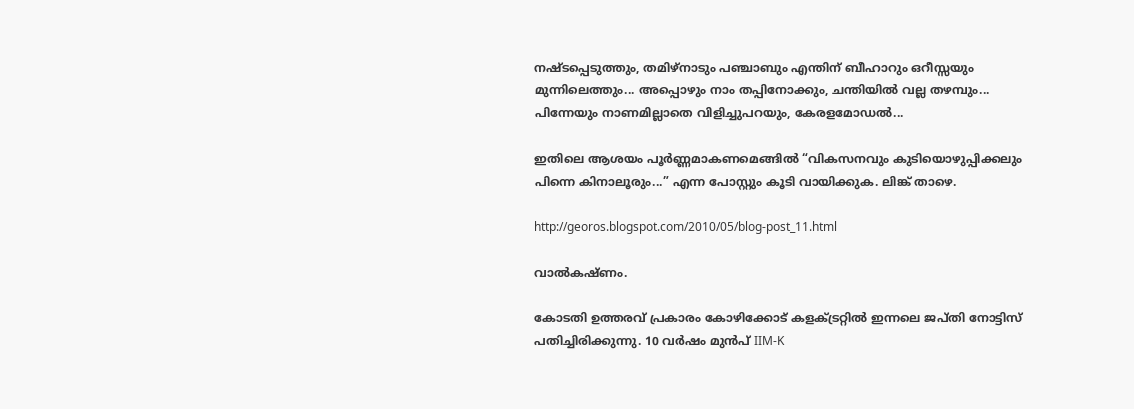നഷ്ടപ്പെടുത്തും, തമിഴ്നാടും പഞ്ചാബും എന്തിന്‌ ബീഹാറും ഒറീസ്സയും മുന്നിലെത്തും... അപ്പൊഴും നാം തപ്പിനോക്കും, ചന്തിയിൽ വല്ല തഴമ്പും... പിന്നേയും നാണമില്ലാതെ വിളിച്ചുപറയും, കേരളമോഡൽ...

ഇതിലെ ആശയം പൂർണ്ണമാകണമെങ്ങിൽ “വികസനവും കുടിയൊഴുപ്പിക്കലും പിന്നെ കിനാലൂരും...” എന്ന പോസ്റ്റും കൂടി വായിക്കുക. ലിങ്ക് താഴെ.

http://georos.blogspot.com/2010/05/blog-post_11.html

വാൽകഷ്ണം.

കോടതി ഉത്തരവ്‌ പ്രകാരം കോഴിക്കോട് കളക്‌ട്രറ്റിൽ ഇന്നലെ ജപ്തി നോട്ടിസ്‌ പതിച്ചിരിക്കുന്നു. 10 വർഷം മുൻപ്‌ IIM-K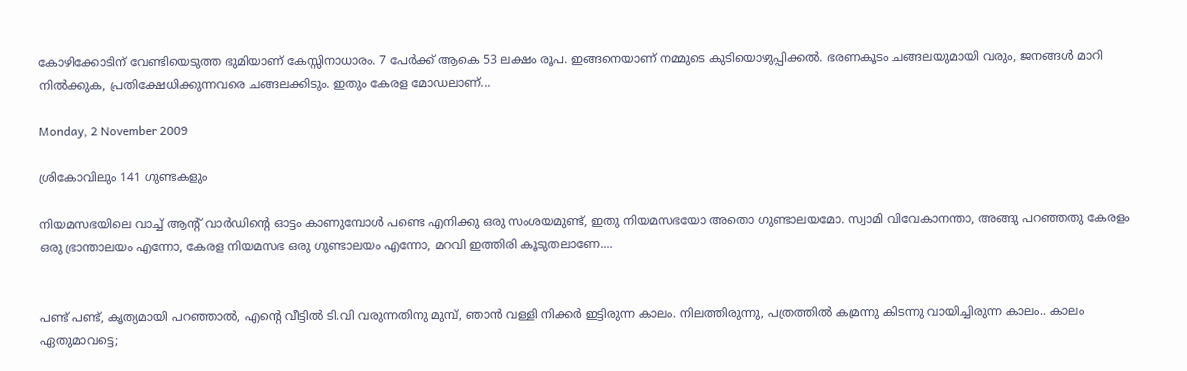കോഴിക്കോടിന്‌ വേണ്ടിയെടുത്ത ഭുമിയാണ്‌ കേസ്സിനാധാരം. 7 പേർക്ക്‌ ആകെ 53 ലക്ഷം രൂപ. ഇങ്ങനെയാണ്‌ നമ്മുടെ കുടിയൊഴുപ്പിക്കൽ. ഭരണകൂടം ചങ്ങലയുമായി വരും, ജനങ്ങൾ മാറി നിൽക്കുക, പ്രതിക്ഷേധിക്കുന്നവരെ ചങ്ങലക്കിടും. ഇതും കേരള മോഡലാണ്‌...

Monday, 2 November 2009

ശ്രികോവിലും 141 ഗുണ്ടകളും

നിയമസഭയിലെ വാച്ച്‌ ആന്റ്‌ വാർഡിന്റെ ഓട്ടം കാണുമ്പോൾ പണ്ടെ എനിക്കു ഒരു സംശയമുണ്ട്‌, ഇതു നിയമസഭയോ അതൊ ഗുണ്ടാലയമോ. സ്വാമി വിവേകാനന്താ, അങ്ങു പറഞ്ഞതു കേരളം ഒരു ഭ്രാന്താലയം എന്നോ, കേരള നിയമസഭ ഒരു ഗുണ്ടാലയം എന്നോ, മറവി ഇത്തിരി കൂടുതലാണേ....


പണ്ട്‌ പണ്ട്‌, കൃത്യമായി പറഞ്ഞാൽ, എന്റെ വീട്ടിൽ ടി.വി വരുന്നതിനു മുമ്പ്‌, ഞാൻ വള്ളി നിക്കർ ഇട്ടിരുന്ന കാലം. നിലത്തിരുന്നു, പത്രത്തിൽ കമ്രന്നു കിടന്നു വായിച്ചിരുന്ന കാലം.. കാലം ഏതുമാവട്ടെ;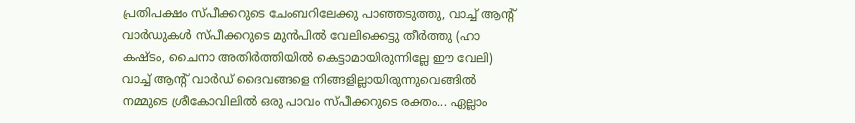പ്രതിപക്ഷം സ്പീക്കറുടെ ചേംബറിലേക്കു പാഞ്ഞടുത്തു, വാച്ച്‌ ആന്റ്‌ വാർഡുകൾ സ്പീക്കറുടെ മുൻപിൽ വേലിക്കെട്ടു തീർത്തു (ഹാ കഷ്ടം, ചൈനാ അതിർത്തിയിൽ കെട്ടാമായിരുന്നില്ലേ ഈ വേലി) വാച്ച്‌ ആന്റ്‌ വാർഡ്‌ ദൈവങ്ങളെ നിങ്ങളില്ലായിരുന്നുവെങ്ങിൽ നമ്മുടെ ശ്രീകോവിലിൽ ഒരു പാവം സ്പീക്കറുടെ രക്തം... ഏല്ലാം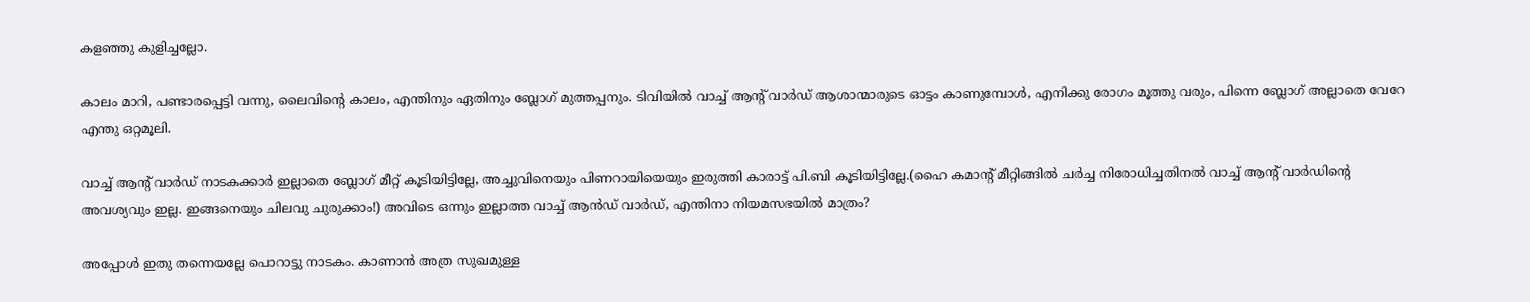കളഞ്ഞു കുളിച്ചല്ലോ.

കാലം മാറി, പണ്ടാരപ്പെട്ടി വന്നു, ലൈവിന്റെ കാലം, എന്തിനും ഏതിനും ബ്ലോഗ്‌ മുത്തപ്പനും. ടിവിയിൽ വാച്ച്‌ ആന്റ്‌ വാർഡ്‌ ആശാന്മാരുടെ ഓട്ടം കാണുമ്പോൾ, എനിക്കു രോഗം മൂത്തു വരും, പിന്നെ ബ്ലോഗ്‌ അല്ലാതെ വേറേ എന്തു ഒറ്റമൂലി.

വാച്ച്‌ ആന്റ്‌ വാർഡ്‌ നാടകക്കാർ ഇല്ലാതെ ബ്ലോഗ്‌ മീറ്റ്‌ കൂടിയിട്ടില്ലേ, അച്ചുവിനെയും പിണറായിയെയും ഇരുത്തി കാരാട്ട്‌ പി.ബി കൂടിയിട്ടില്ലേ.(ഹൈ കമാന്റ്‌ മീറ്റിങ്ങിൽ ചർച്ച നിരോധിച്ചതിനൽ വാച്ച്‌ ആന്റ്‌ വാർഡിന്റെ അവശ്യവും ഇല്ല. ഇങ്ങനെയും ചിലവു ചുരുക്കാം!) അവിടെ ഒന്നും ഇല്ലാത്ത വാച്ച്‌ ആൻഡ്‌ വാർഡ്‌, എന്തിനാ നിയമസഭയിൽ മാത്രം?

അപ്പോൾ ഇതു തന്നെയല്ലേ പൊറാട്ടു നാടകം. കാണാൻ അത്ര സുഖമുള്ള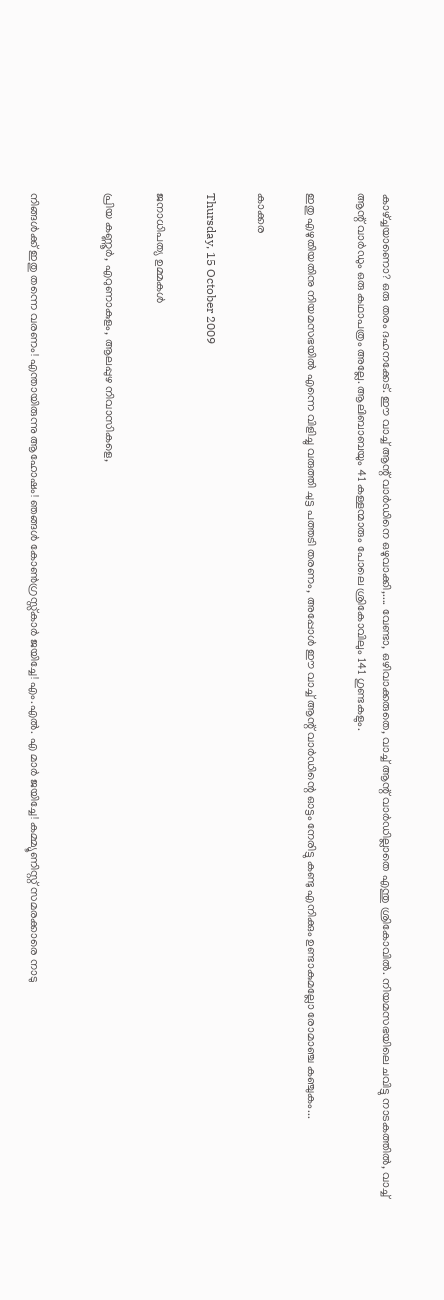കാഴ്ച്ചയാണൊ? ഒരു തരം ദഹനക്കേട്‌. ഈ വാച്ച്‌ ആന്റ്‌ വാർഡിനെ ഒഴുവാക്കി,.... വേണ്ടാ, ഒഴിവാക്കരുതെ, വാച്ച്‌ ആന്റ്‌ വാർഡില്ലാതെ എന്തു ശ്രികോവിൽ. നിയമസഭയിലെ ചവിട്ടു നാടകത്തിൽ, വാച്ച്‌ ആന്റ്‌ വാർഡും ഒരു കഥാപത്രം അല്ലേ. ആലിബാബയും 41 കള്ളന്മാരും പോലെ ശ്രികോവിലും 141 ഗുണ്ടകളും.

ഇതു എഴുതിയതിനു നിയമസഭയിൽ എന്നെ വിളിച്ചു വരുത്തി ചുട്ട പത്തടി തരണം, അപ്പോൾ ഈ വാച്ച്‌ ആന്റ്‌ വാർഡിന്റെ ഓട്ടം നേരിട്ടു കണ്ടു എനിക്കും ഉണ്ടാകുമല്ലോ രോമാഞ്ച കഞ്ചുകം...

കാക്കര

Thursday, 15 October 2009

ജനാധിപത്യ ഉമ്മകള്‍

പ്രിയ കണ്ണൂർ, എറുണാകുളം, ആലപ്പുഴ നിവാസികളെ,


നിങ്ങൾക്ക്‌ ഇതു തന്നെ വരണം! എന്തായിരുന്നു ആഹോഷം! ഞങ്ങൾ കോൺഗ്രസ്സ്കാർ ജയിച്ചേ! എം.എൽ. എ മാർ ജയിച്ചേ! കമ്മ്യൂണിസ്റ്റ്‌ സമരക്കാരെ നാടു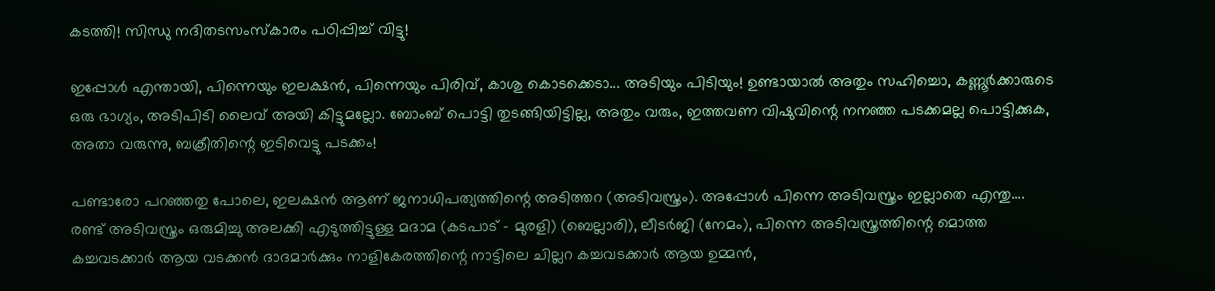കടത്തി! സിന്ധു നദിതടസംസ്കാരം പഠിപ്പിച്ച്‌ വിട്ടു!

ഇപ്പോൾ എന്തായി, പിന്നെയും ഇലക്ഷൻ, പിന്നെയും പിരിവ്‌, കാശു കൊടക്കെടാ... അടിയും പിടിയും! ഉണ്ടായാൽ അതും സഹിച്ചൊ, കണ്ണൂർക്കാരുടെ ഒരു ഭാഗ്യം, അടിപിടി ലൈവ്‌ അയി കിട്ടുമല്ലോ. ബോംബ്‌ പൊട്ടി തുടങ്ങിയിട്ടില്ല, അതും വരും, ഇത്തവണ വിഷുവിന്റെ നനഞ്ഞ പടക്കമല്ല പൊട്ടിക്കുക, അതാ വരുന്നു, ബക്രീതിന്റെ ഇടിവെട്ടു പടക്കം!

പണ്ടാരോ പറഞ്ഞതു പോലെ, ഇലക്ഷൻ ആണ്‌ ജനാധിപത്യത്തിന്റെ അടിത്തറ (അടിവസ്ത്രം). അപ്പോൾ പിന്നെ അടിവസ്ത്രം ഇല്ലാതെ എന്തു.... രണ്ട്‌ അടിവസ്ത്രം ഒരുമിച്ചു അലക്കി എടുത്തിട്ടുള്ള മദാമ (കടപാട്‌ - മുരളി) (ബെല്ലാരി), ലീടർജി (നേമം), പിന്നെ അടിവസ്ത്രത്തിന്റെ മൊത്ത കച്ചവടക്കാർ ആയ വടക്കൻ ദാദമാർക്കും നാളികേരത്തിന്റെ നാട്ടിലെ ചില്ലറ കച്ചവടക്കാർ ആയ ഉമ്മൻ,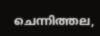ചെന്നിത്തല,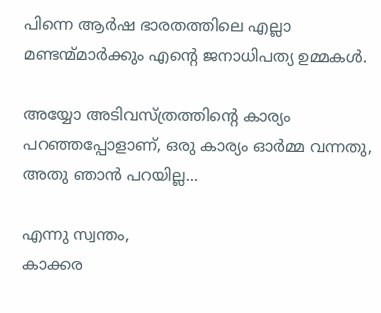പിന്നെ ആർഷ ഭാരതത്തിലെ എല്ലാ മണ്ടന്മ്മാർക്കും എന്റെ ജനാധിപത്യ ഉമ്മകൾ.

അയ്യോ അടിവസ്ത്രത്തിന്റെ കാര്യം പറഞ്ഞപ്പോളാണ്‌, ഒരു കാര്യം ഓർമ്മ വന്നതു, അതു ഞാൻ പറയില്ല...

എന്നു സ്വന്തം,
കാക്കര